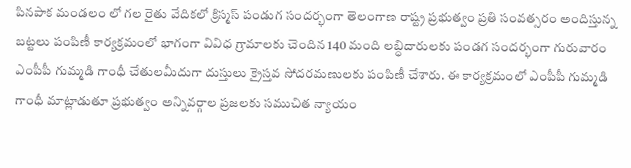పినపాక మండలం లో గల రైతు వేదికలో క్రిస్మస్ పండుగ సందర్భంగా తెలంగాణ రాష్ట్ర ప్రభుత్వం ప్రతి సంవత్సరం అందిస్తున్న బట్టలు పంపిణీ కార్యక్రమంలో భాగంగా వివిధ గ్రామాలకు చెందిన 140 మంది లబ్ధిదారులకు పండగ సందర్భంగా గురువారం ఎంపీపీ గుమ్మడి గాంధీ చేతులమీదుగా దుస్తులు క్రైస్తవ సోదరమణులకు పంపిణీ చేశారు. ఈ కార్యక్రమంలో ఎంపీపీ గుమ్మడి గాంధీ మాట్లాడుతూ ప్రభుత్వం అన్నివర్గాల ప్రజలకు సముచిత న్యాయం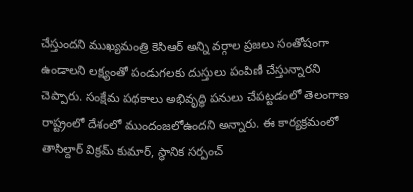చేస్తుందని ముఖ్యమంత్రి కెసిఆర్ అన్ని వర్గాల ప్రజలు సంతోషంగా ఉండాలని లక్ష్యంతో పండుగలకు దుస్తులు పంపిణీ చేస్తున్నారని చెప్పారు. సంక్షేమ పథకాలు అభివృద్ధి పనులు చేపట్టడంలో తెలంగాణ రాష్ట్రంలో దేశంలో ముందంజలోఉందని అన్నారు. ఈ కార్యక్రమంలో తాసిల్దార్ విక్రమ్ కుమార్, స్థానిక సర్పంచ్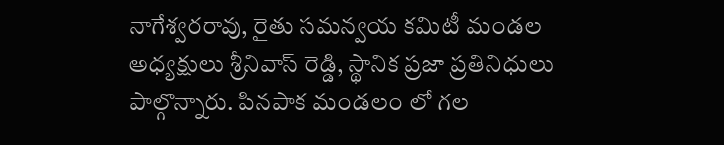నాగేశ్వరరావు, రైతు సమన్వయ కమిటీ మండల అధ్యక్షులు శ్రీనివాస్ రెడ్డి, స్థానిక ప్రజా ప్రతినిధులు పాల్గొన్నారు. పినపాక మండలం లో గల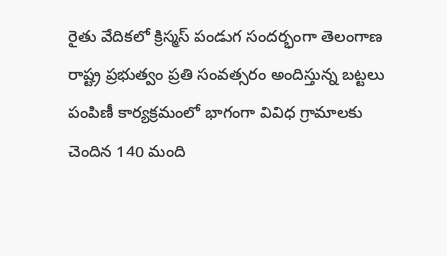రైతు వేదికలో క్రిస్మస్ పండుగ సందర్భంగా తెలంగాణ రాష్ట్ర ప్రభుత్వం ప్రతి సంవత్సరం అందిస్తున్న బట్టలు పంపిణీ కార్యక్రమంలో భాగంగా వివిధ గ్రామాలకు చెందిన 140 మంది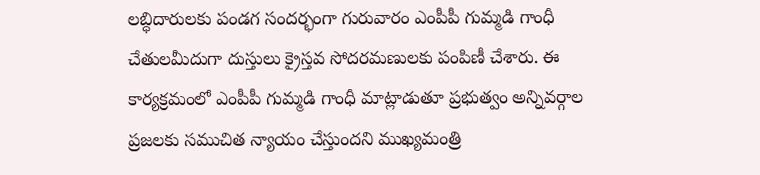లబ్ధిదారులకు పండగ సందర్భంగా గురువారం ఎంపీపీ గుమ్మడి గాంధీ చేతులమీదుగా దుస్తులు క్రైస్తవ సోదరమణులకు పంపిణీ చేశారు. ఈ కార్యక్రమంలో ఎంపీపీ గుమ్మడి గాంధీ మాట్లాడుతూ ప్రభుత్వం అన్నివర్గాల ప్రజలకు సముచిత న్యాయం చేస్తుందని ముఖ్యమంత్రి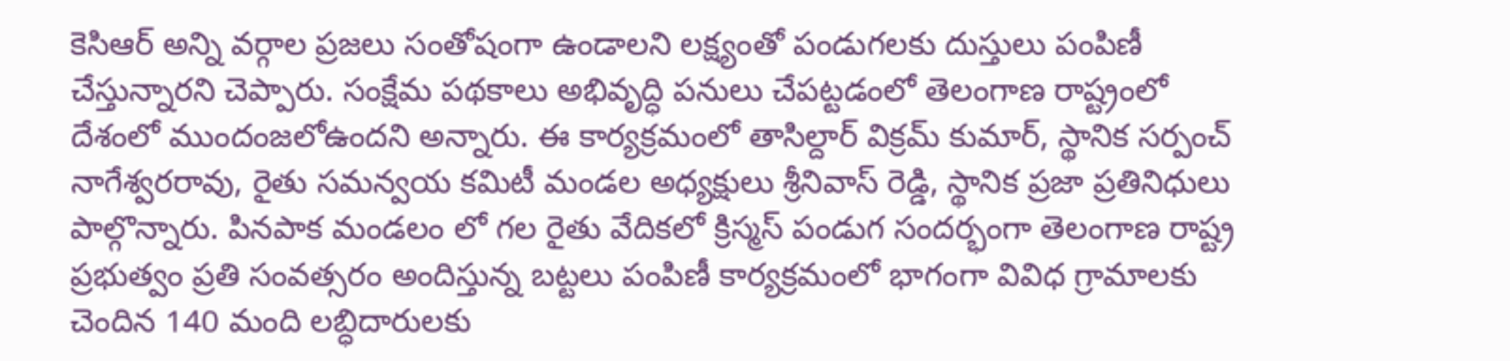కెసిఆర్ అన్ని వర్గాల ప్రజలు సంతోషంగా ఉండాలని లక్ష్యంతో పండుగలకు దుస్తులు పంపిణీ చేస్తున్నారని చెప్పారు. సంక్షేమ పథకాలు అభివృద్ధి పనులు చేపట్టడంలో తెలంగాణ రాష్ట్రంలో దేశంలో ముందంజలోఉందని అన్నారు. ఈ కార్యక్రమంలో తాసిల్దార్ విక్రమ్ కుమార్, స్థానిక సర్పంచ్ నాగేశ్వరరావు, రైతు సమన్వయ కమిటీ మండల అధ్యక్షులు శ్రీనివాస్ రెడ్డి, స్థానిక ప్రజా ప్రతినిధులు పాల్గొన్నారు. పినపాక మండలం లో గల రైతు వేదికలో క్రిస్మస్ పండుగ సందర్భంగా తెలంగాణ రాష్ట్ర ప్రభుత్వం ప్రతి సంవత్సరం అందిస్తున్న బట్టలు పంపిణీ కార్యక్రమంలో భాగంగా వివిధ గ్రామాలకు చెందిన 140 మంది లబ్ధిదారులకు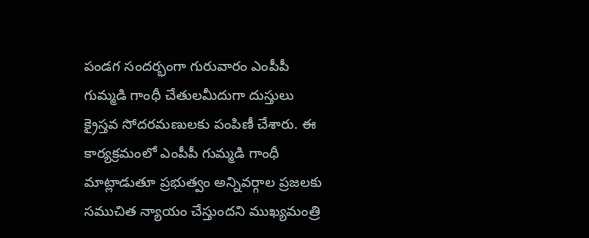పండగ సందర్భంగా గురువారం ఎంపీపీ గుమ్మడి గాంధీ చేతులమీదుగా దుస్తులు క్రైస్తవ సోదరమణులకు పంపిణీ చేశారు. ఈ కార్యక్రమంలో ఎంపీపీ గుమ్మడి గాంధీ మాట్లాడుతూ ప్రభుత్వం అన్నివర్గాల ప్రజలకు సముచిత న్యాయం చేస్తుందని ముఖ్యమంత్రి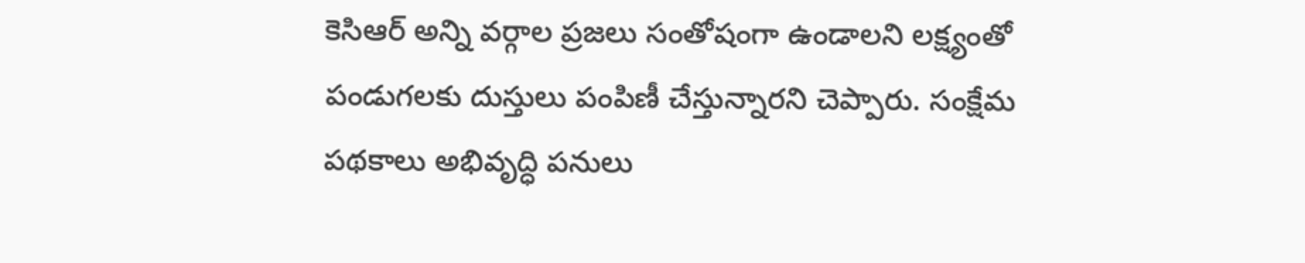కెసిఆర్ అన్ని వర్గాల ప్రజలు సంతోషంగా ఉండాలని లక్ష్యంతో పండుగలకు దుస్తులు పంపిణీ చేస్తున్నారని చెప్పారు. సంక్షేమ పథకాలు అభివృద్ధి పనులు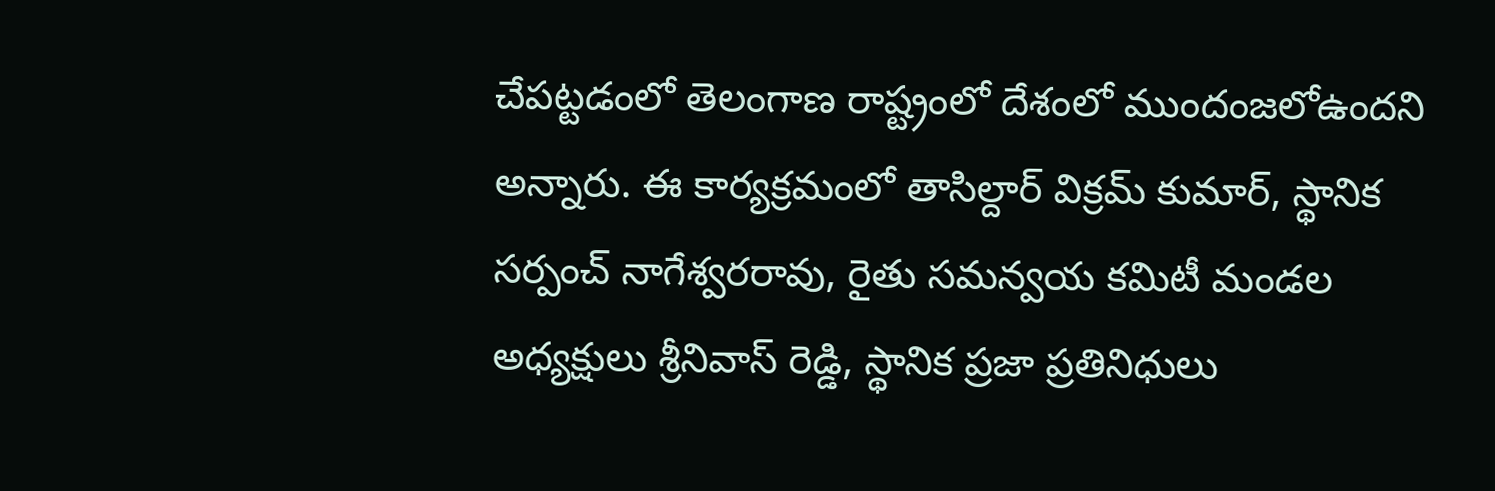చేపట్టడంలో తెలంగాణ రాష్ట్రంలో దేశంలో ముందంజలోఉందని అన్నారు. ఈ కార్యక్రమంలో తాసిల్దార్ విక్రమ్ కుమార్, స్థానిక సర్పంచ్ నాగేశ్వరరావు, రైతు సమన్వయ కమిటీ మండల అధ్యక్షులు శ్రీనివాస్ రెడ్డి, స్థానిక ప్రజా ప్రతినిధులు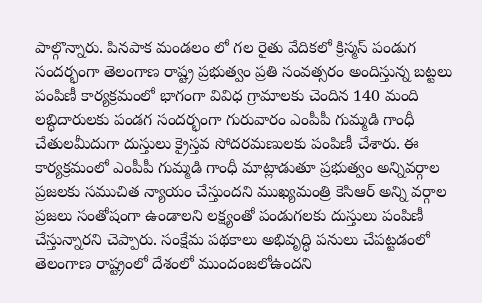పాల్గొన్నారు. పినపాక మండలం లో గల రైతు వేదికలో క్రిస్మస్ పండుగ సందర్భంగా తెలంగాణ రాష్ట్ర ప్రభుత్వం ప్రతి సంవత్సరం అందిస్తున్న బట్టలు పంపిణీ కార్యక్రమంలో భాగంగా వివిధ గ్రామాలకు చెందిన 140 మంది లబ్ధిదారులకు పండగ సందర్భంగా గురువారం ఎంపీపీ గుమ్మడి గాంధీ చేతులమీదుగా దుస్తులు క్రైస్తవ సోదరమణులకు పంపిణీ చేశారు. ఈ కార్యక్రమంలో ఎంపీపీ గుమ్మడి గాంధీ మాట్లాడుతూ ప్రభుత్వం అన్నివర్గాల ప్రజలకు సముచిత న్యాయం చేస్తుందని ముఖ్యమంత్రి కెసిఆర్ అన్ని వర్గాల ప్రజలు సంతోషంగా ఉండాలని లక్ష్యంతో పండుగలకు దుస్తులు పంపిణీ చేస్తున్నారని చెప్పారు. సంక్షేమ పథకాలు అభివృద్ధి పనులు చేపట్టడంలో తెలంగాణ రాష్ట్రంలో దేశంలో ముందంజలోఉందని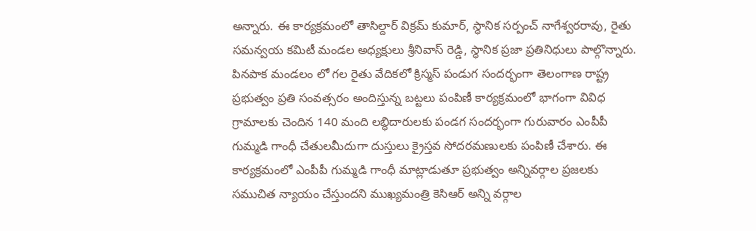అన్నారు. ఈ కార్యక్రమంలో తాసిల్దార్ విక్రమ్ కుమార్, స్థానిక సర్పంచ్ నాగేశ్వరరావు, రైతు సమన్వయ కమిటీ మండల అధ్యక్షులు శ్రీనివాస్ రెడ్డి, స్థానిక ప్రజా ప్రతినిధులు పాల్గొన్నారు. పినపాక మండలం లో గల రైతు వేదికలో క్రిస్మస్ పండుగ సందర్భంగా తెలంగాణ రాష్ట్ర ప్రభుత్వం ప్రతి సంవత్సరం అందిస్తున్న బట్టలు పంపిణీ కార్యక్రమంలో భాగంగా వివిధ గ్రామాలకు చెందిన 140 మంది లబ్ధిదారులకు పండగ సందర్భంగా గురువారం ఎంపీపీ గుమ్మడి గాంధీ చేతులమీదుగా దుస్తులు క్రైస్తవ సోదరమణులకు పంపిణీ చేశారు. ఈ కార్యక్రమంలో ఎంపీపీ గుమ్మడి గాంధీ మాట్లాడుతూ ప్రభుత్వం అన్నివర్గాల ప్రజలకు సముచిత న్యాయం చేస్తుందని ముఖ్యమంత్రి కెసిఆర్ అన్ని వర్గాల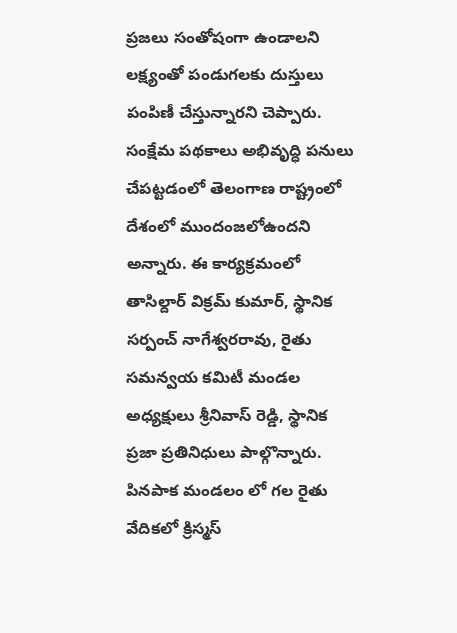ప్రజలు సంతోషంగా ఉండాలని లక్ష్యంతో పండుగలకు దుస్తులు పంపిణీ చేస్తున్నారని చెప్పారు. సంక్షేమ పథకాలు అభివృద్ధి పనులు చేపట్టడంలో తెలంగాణ రాష్ట్రంలో దేశంలో ముందంజలోఉందని అన్నారు. ఈ కార్యక్రమంలో తాసిల్దార్ విక్రమ్ కుమార్, స్థానిక సర్పంచ్ నాగేశ్వరరావు, రైతు సమన్వయ కమిటీ మండల అధ్యక్షులు శ్రీనివాస్ రెడ్డి, స్థానిక ప్రజా ప్రతినిధులు పాల్గొన్నారు. పినపాక మండలం లో గల రైతు వేదికలో క్రిస్మస్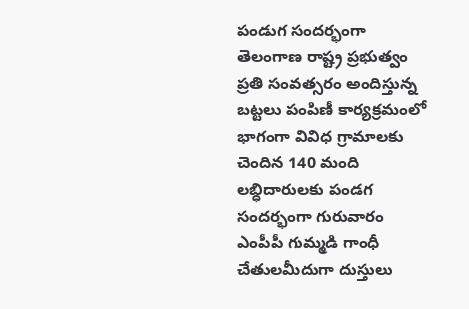పండుగ సందర్భంగా తెలంగాణ రాష్ట్ర ప్రభుత్వం ప్రతి సంవత్సరం అందిస్తున్న బట్టలు పంపిణీ కార్యక్రమంలో భాగంగా వివిధ గ్రామాలకు చెందిన 140 మంది లబ్ధిదారులకు పండగ సందర్భంగా గురువారం ఎంపీపీ గుమ్మడి గాంధీ చేతులమీదుగా దుస్తులు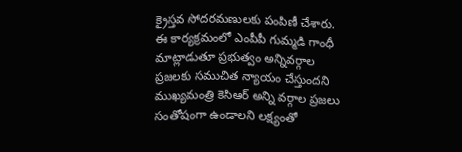క్రైస్తవ సోదరమణులకు పంపిణీ చేశారు. ఈ కార్యక్రమంలో ఎంపీపీ గుమ్మడి గాంధీ మాట్లాడుతూ ప్రభుత్వం అన్నివర్గాల ప్రజలకు సముచిత న్యాయం చేస్తుందని ముఖ్యమంత్రి కెసిఆర్ అన్ని వర్గాల ప్రజలు సంతోషంగా ఉండాలని లక్ష్యంతో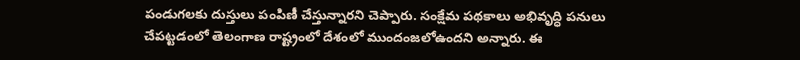పండుగలకు దుస్తులు పంపిణీ చేస్తున్నారని చెప్పారు. సంక్షేమ పథకాలు అభివృద్ధి పనులు చేపట్టడంలో తెలంగాణ రాష్ట్రంలో దేశంలో ముందంజలోఉందని అన్నారు. ఈ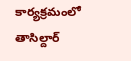కార్యక్రమంలో తాసిల్దార్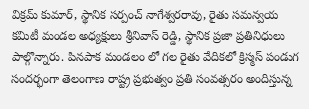విక్రమ్ కుమార్, స్థానిక సర్పంచ్ నాగేశ్వరరావు, రైతు సమన్వయ కమిటీ మండల అధ్యక్షులు శ్రీనివాస్ రెడ్డి, స్థానిక ప్రజా ప్రతినిధులు పాల్గొన్నారు. పినపాక మండలం లో గల రైతు వేదికలో క్రిస్మస్ పండుగ సందర్భంగా తెలంగాణ రాష్ట్ర ప్రభుత్వం ప్రతి సంవత్సరం అందిస్తున్న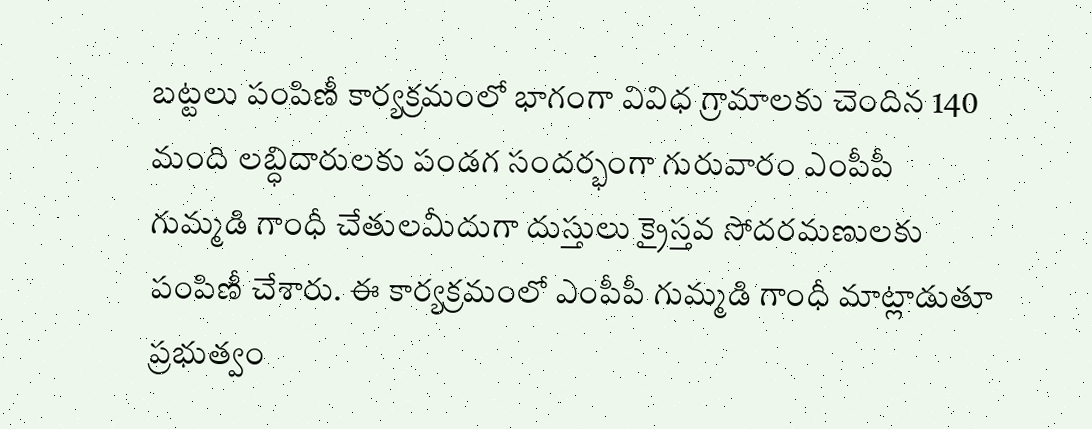బట్టలు పంపిణీ కార్యక్రమంలో భాగంగా వివిధ గ్రామాలకు చెందిన 140 మంది లబ్ధిదారులకు పండగ సందర్భంగా గురువారం ఎంపీపీ గుమ్మడి గాంధీ చేతులమీదుగా దుస్తులు క్రైస్తవ సోదరమణులకు పంపిణీ చేశారు. ఈ కార్యక్రమంలో ఎంపీపీ గుమ్మడి గాంధీ మాట్లాడుతూ ప్రభుత్వం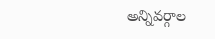అన్నివర్గాల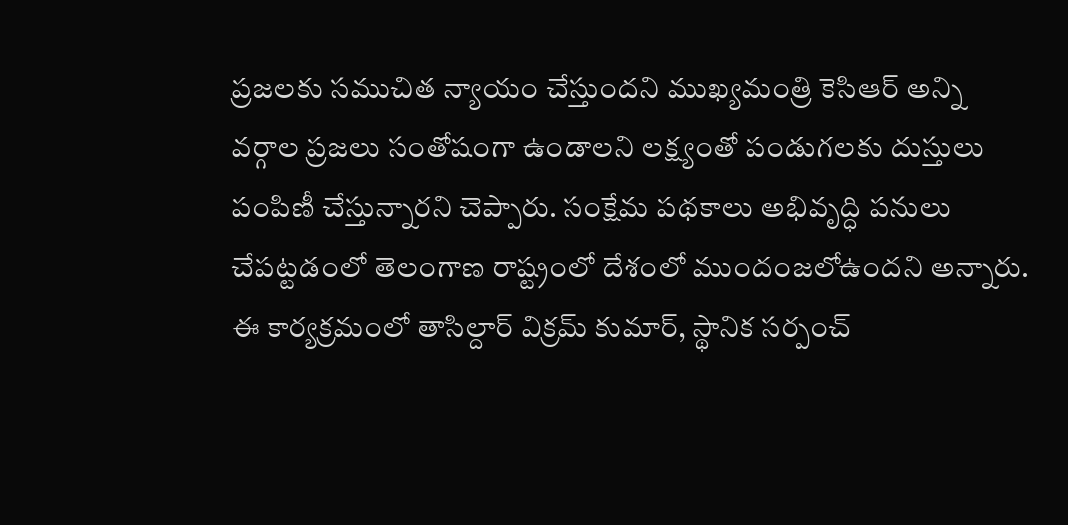ప్రజలకు సముచిత న్యాయం చేస్తుందని ముఖ్యమంత్రి కెసిఆర్ అన్ని వర్గాల ప్రజలు సంతోషంగా ఉండాలని లక్ష్యంతో పండుగలకు దుస్తులు పంపిణీ చేస్తున్నారని చెప్పారు. సంక్షేమ పథకాలు అభివృద్ధి పనులు చేపట్టడంలో తెలంగాణ రాష్ట్రంలో దేశంలో ముందంజలోఉందని అన్నారు. ఈ కార్యక్రమంలో తాసిల్దార్ విక్రమ్ కుమార్, స్థానిక సర్పంచ్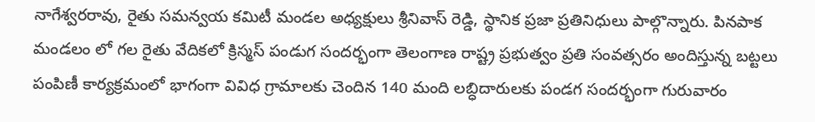నాగేశ్వరరావు, రైతు సమన్వయ కమిటీ మండల అధ్యక్షులు శ్రీనివాస్ రెడ్డి, స్థానిక ప్రజా ప్రతినిధులు పాల్గొన్నారు. పినపాక మండలం లో గల రైతు వేదికలో క్రిస్మస్ పండుగ సందర్భంగా తెలంగాణ రాష్ట్ర ప్రభుత్వం ప్రతి సంవత్సరం అందిస్తున్న బట్టలు పంపిణీ కార్యక్రమంలో భాగంగా వివిధ గ్రామాలకు చెందిన 140 మంది లబ్ధిదారులకు పండగ సందర్భంగా గురువారం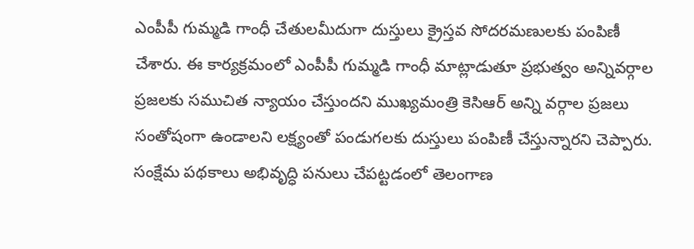ఎంపీపీ గుమ్మడి గాంధీ చేతులమీదుగా దుస్తులు క్రైస్తవ సోదరమణులకు పంపిణీ చేశారు. ఈ కార్యక్రమంలో ఎంపీపీ గుమ్మడి గాంధీ మాట్లాడుతూ ప్రభుత్వం అన్నివర్గాల ప్రజలకు సముచిత న్యాయం చేస్తుందని ముఖ్యమంత్రి కెసిఆర్ అన్ని వర్గాల ప్రజలు సంతోషంగా ఉండాలని లక్ష్యంతో పండుగలకు దుస్తులు పంపిణీ చేస్తున్నారని చెప్పారు. సంక్షేమ పథకాలు అభివృద్ధి పనులు చేపట్టడంలో తెలంగాణ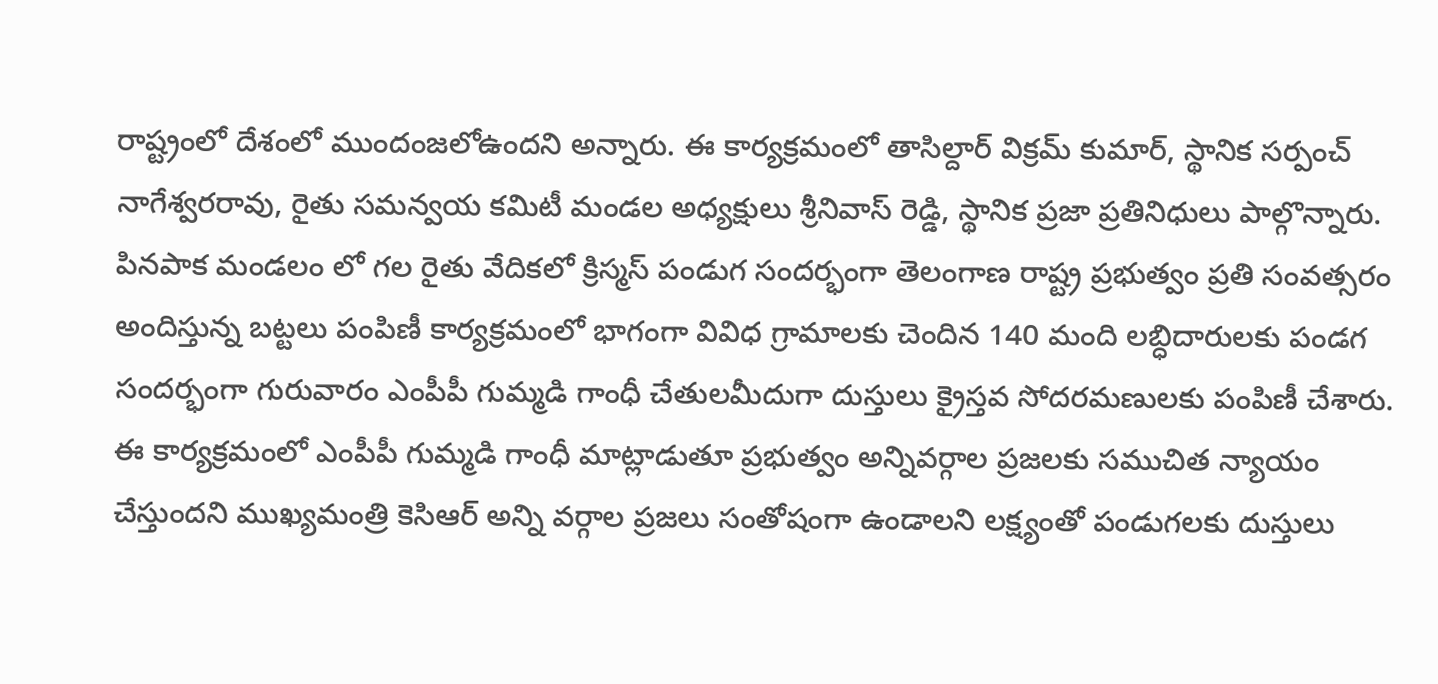రాష్ట్రంలో దేశంలో ముందంజలోఉందని అన్నారు. ఈ కార్యక్రమంలో తాసిల్దార్ విక్రమ్ కుమార్, స్థానిక సర్పంచ్ నాగేశ్వరరావు, రైతు సమన్వయ కమిటీ మండల అధ్యక్షులు శ్రీనివాస్ రెడ్డి, స్థానిక ప్రజా ప్రతినిధులు పాల్గొన్నారు. పినపాక మండలం లో గల రైతు వేదికలో క్రిస్మస్ పండుగ సందర్భంగా తెలంగాణ రాష్ట్ర ప్రభుత్వం ప్రతి సంవత్సరం అందిస్తున్న బట్టలు పంపిణీ కార్యక్రమంలో భాగంగా వివిధ గ్రామాలకు చెందిన 140 మంది లబ్ధిదారులకు పండగ సందర్భంగా గురువారం ఎంపీపీ గుమ్మడి గాంధీ చేతులమీదుగా దుస్తులు క్రైస్తవ సోదరమణులకు పంపిణీ చేశారు. ఈ కార్యక్రమంలో ఎంపీపీ గుమ్మడి గాంధీ మాట్లాడుతూ ప్రభుత్వం అన్నివర్గాల ప్రజలకు సముచిత న్యాయం చేస్తుందని ముఖ్యమంత్రి కెసిఆర్ అన్ని వర్గాల ప్రజలు సంతోషంగా ఉండాలని లక్ష్యంతో పండుగలకు దుస్తులు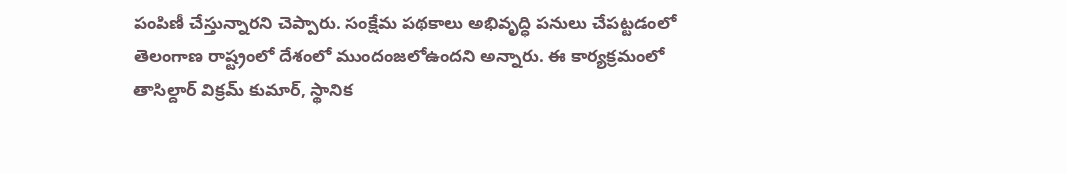పంపిణీ చేస్తున్నారని చెప్పారు. సంక్షేమ పథకాలు అభివృద్ధి పనులు చేపట్టడంలో తెలంగాణ రాష్ట్రంలో దేశంలో ముందంజలోఉందని అన్నారు. ఈ కార్యక్రమంలో తాసిల్దార్ విక్రమ్ కుమార్, స్థానిక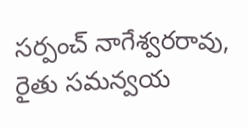సర్పంచ్ నాగేశ్వరరావు, రైతు సమన్వయ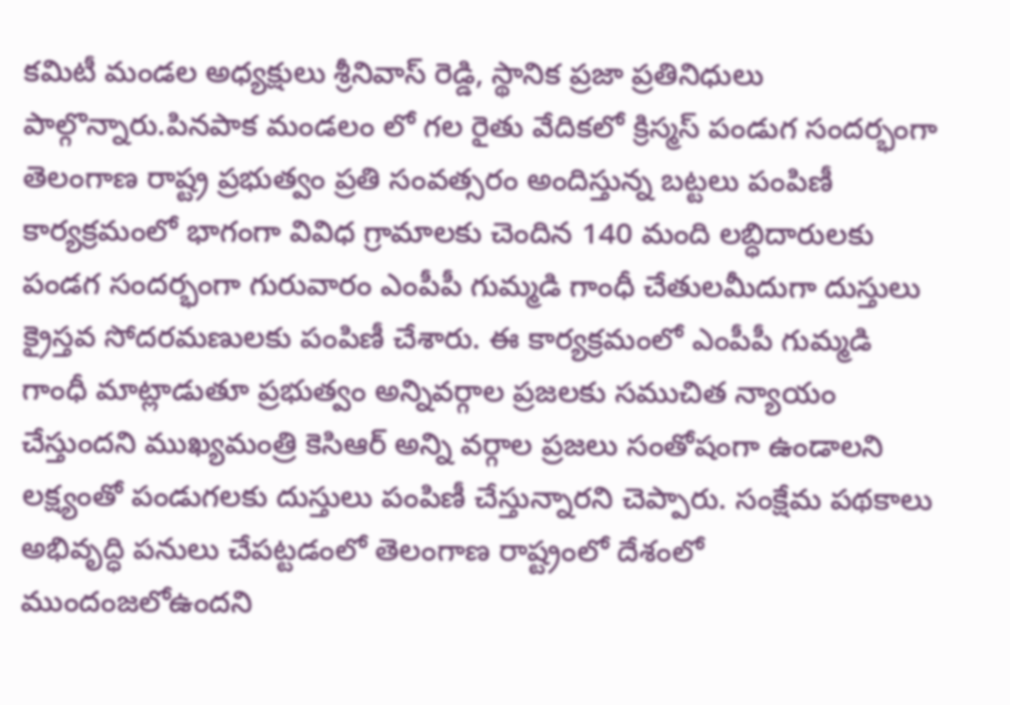కమిటీ మండల అధ్యక్షులు శ్రీనివాస్ రెడ్డి, స్థానిక ప్రజా ప్రతినిధులు పాల్గొన్నారు.పినపాక మండలం లో గల రైతు వేదికలో క్రిస్మస్ పండుగ సందర్భంగా తెలంగాణ రాష్ట్ర ప్రభుత్వం ప్రతి సంవత్సరం అందిస్తున్న బట్టలు పంపిణీ కార్యక్రమంలో భాగంగా వివిధ గ్రామాలకు చెందిన 140 మంది లబ్ధిదారులకు పండగ సందర్భంగా గురువారం ఎంపీపీ గుమ్మడి గాంధీ చేతులమీదుగా దుస్తులు క్రైస్తవ సోదరమణులకు పంపిణీ చేశారు. ఈ కార్యక్రమంలో ఎంపీపీ గుమ్మడి గాంధీ మాట్లాడుతూ ప్రభుత్వం అన్నివర్గాల ప్రజలకు సముచిత న్యాయం చేస్తుందని ముఖ్యమంత్రి కెసిఆర్ అన్ని వర్గాల ప్రజలు సంతోషంగా ఉండాలని లక్ష్యంతో పండుగలకు దుస్తులు పంపిణీ చేస్తున్నారని చెప్పారు. సంక్షేమ పథకాలు అభివృద్ధి పనులు చేపట్టడంలో తెలంగాణ రాష్ట్రంలో దేశంలో ముందంజలోఉందని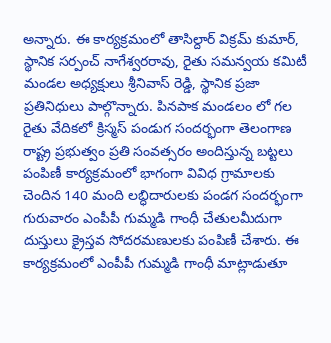అన్నారు. ఈ కార్యక్రమంలో తాసిల్దార్ విక్రమ్ కుమార్, స్థానిక సర్పంచ్ నాగేశ్వరరావు, రైతు సమన్వయ కమిటీ మండల అధ్యక్షులు శ్రీనివాస్ రెడ్డి, స్థానిక ప్రజా ప్రతినిధులు పాల్గొన్నారు. పినపాక మండలం లో గల రైతు వేదికలో క్రిస్మస్ పండుగ సందర్భంగా తెలంగాణ రాష్ట్ర ప్రభుత్వం ప్రతి సంవత్సరం అందిస్తున్న బట్టలు పంపిణీ కార్యక్రమంలో భాగంగా వివిధ గ్రామాలకు చెందిన 140 మంది లబ్ధిదారులకు పండగ సందర్భంగా గురువారం ఎంపీపీ గుమ్మడి గాంధీ చేతులమీదుగా దుస్తులు క్రైస్తవ సోదరమణులకు పంపిణీ చేశారు. ఈ కార్యక్రమంలో ఎంపీపీ గుమ్మడి గాంధీ మాట్లాడుతూ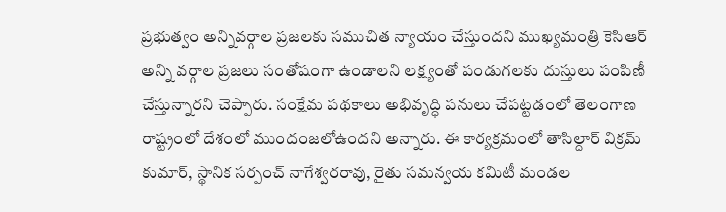ప్రభుత్వం అన్నివర్గాల ప్రజలకు సముచిత న్యాయం చేస్తుందని ముఖ్యమంత్రి కెసిఆర్ అన్ని వర్గాల ప్రజలు సంతోషంగా ఉండాలని లక్ష్యంతో పండుగలకు దుస్తులు పంపిణీ చేస్తున్నారని చెప్పారు. సంక్షేమ పథకాలు అభివృద్ధి పనులు చేపట్టడంలో తెలంగాణ రాష్ట్రంలో దేశంలో ముందంజలోఉందని అన్నారు. ఈ కార్యక్రమంలో తాసిల్దార్ విక్రమ్ కుమార్, స్థానిక సర్పంచ్ నాగేశ్వరరావు, రైతు సమన్వయ కమిటీ మండల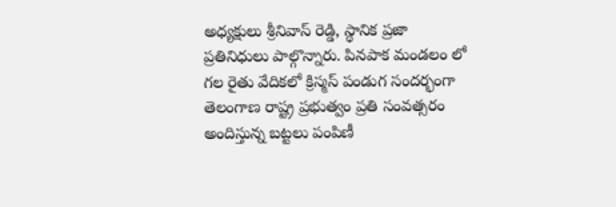అధ్యక్షులు శ్రీనివాస్ రెడ్డి, స్థానిక ప్రజా ప్రతినిధులు పాల్గొన్నారు. పినపాక మండలం లో గల రైతు వేదికలో క్రిస్మస్ పండుగ సందర్భంగా తెలంగాణ రాష్ట్ర ప్రభుత్వం ప్రతి సంవత్సరం అందిస్తున్న బట్టలు పంపిణీ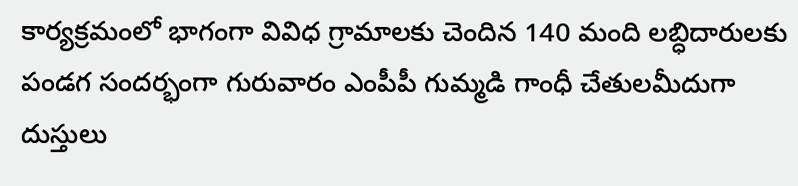కార్యక్రమంలో భాగంగా వివిధ గ్రామాలకు చెందిన 140 మంది లబ్ధిదారులకు పండగ సందర్భంగా గురువారం ఎంపీపీ గుమ్మడి గాంధీ చేతులమీదుగా దుస్తులు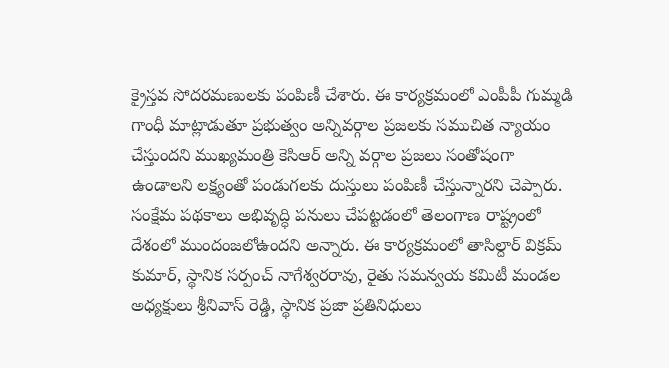క్రైస్తవ సోదరమణులకు పంపిణీ చేశారు. ఈ కార్యక్రమంలో ఎంపీపీ గుమ్మడి గాంధీ మాట్లాడుతూ ప్రభుత్వం అన్నివర్గాల ప్రజలకు సముచిత న్యాయం చేస్తుందని ముఖ్యమంత్రి కెసిఆర్ అన్ని వర్గాల ప్రజలు సంతోషంగా ఉండాలని లక్ష్యంతో పండుగలకు దుస్తులు పంపిణీ చేస్తున్నారని చెప్పారు. సంక్షేమ పథకాలు అభివృద్ధి పనులు చేపట్టడంలో తెలంగాణ రాష్ట్రంలో దేశంలో ముందంజలోఉందని అన్నారు. ఈ కార్యక్రమంలో తాసిల్దార్ విక్రమ్ కుమార్, స్థానిక సర్పంచ్ నాగేశ్వరరావు, రైతు సమన్వయ కమిటీ మండల అధ్యక్షులు శ్రీనివాస్ రెడ్డి, స్థానిక ప్రజా ప్రతినిధులు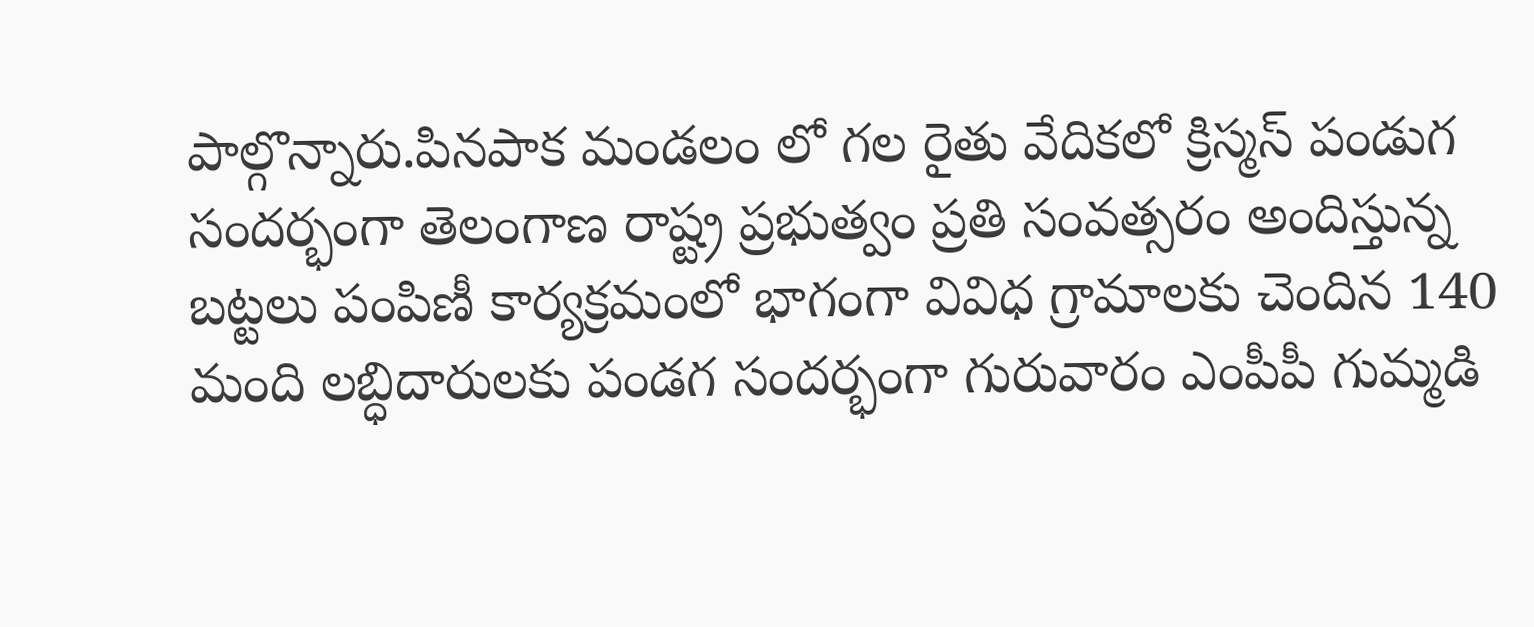పాల్గొన్నారు.పినపాక మండలం లో గల రైతు వేదికలో క్రిస్మస్ పండుగ సందర్భంగా తెలంగాణ రాష్ట్ర ప్రభుత్వం ప్రతి సంవత్సరం అందిస్తున్న బట్టలు పంపిణీ కార్యక్రమంలో భాగంగా వివిధ గ్రామాలకు చెందిన 140 మంది లబ్ధిదారులకు పండగ సందర్భంగా గురువారం ఎంపీపీ గుమ్మడి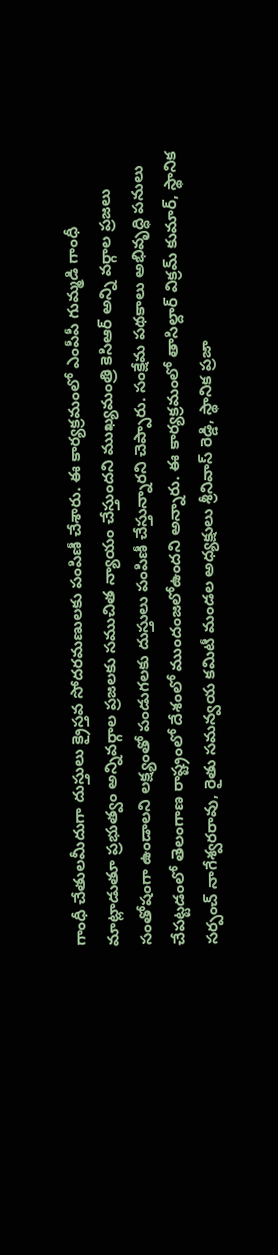గాంధీ చేతులమీదుగా దుస్తులు క్రైస్తవ సోదరమణులకు పంపిణీ చేశారు. ఈ కార్యక్రమంలో ఎంపీపీ గుమ్మడి గాంధీ మాట్లాడుతూ ప్రభుత్వం అన్నివర్గాల ప్రజలకు సముచిత న్యాయం చేస్తుందని ముఖ్యమంత్రి కెసిఆర్ అన్ని వర్గాల ప్రజలు సంతోషంగా ఉండాలని లక్ష్యంతో పండుగలకు దుస్తులు పంపిణీ చేస్తున్నారని చెప్పారు. సంక్షేమ పథకాలు అభివృద్ధి పనులు చేపట్టడంలో తెలంగాణ రాష్ట్రంలో దేశంలో ముందంజలోఉందని అన్నారు. ఈ కార్యక్రమంలో తాసిల్దార్ విక్రమ్ కుమార్, స్థానిక సర్పంచ్ నాగేశ్వరరావు, రైతు సమన్వయ కమిటీ మండల అధ్యక్షులు శ్రీనివాస్ రెడ్డి, స్థానిక ప్రజా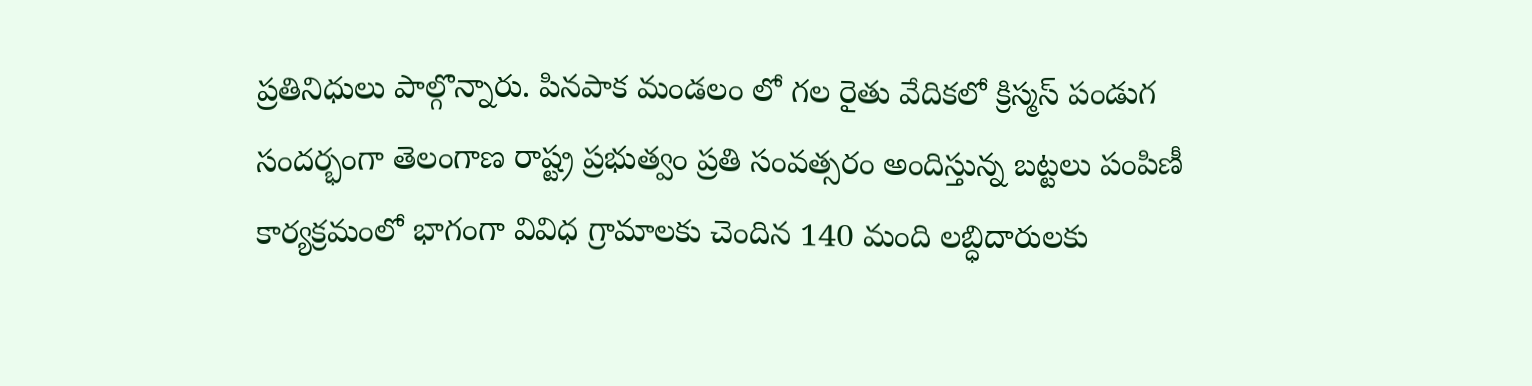ప్రతినిధులు పాల్గొన్నారు. పినపాక మండలం లో గల రైతు వేదికలో క్రిస్మస్ పండుగ సందర్భంగా తెలంగాణ రాష్ట్ర ప్రభుత్వం ప్రతి సంవత్సరం అందిస్తున్న బట్టలు పంపిణీ కార్యక్రమంలో భాగంగా వివిధ గ్రామాలకు చెందిన 140 మంది లబ్ధిదారులకు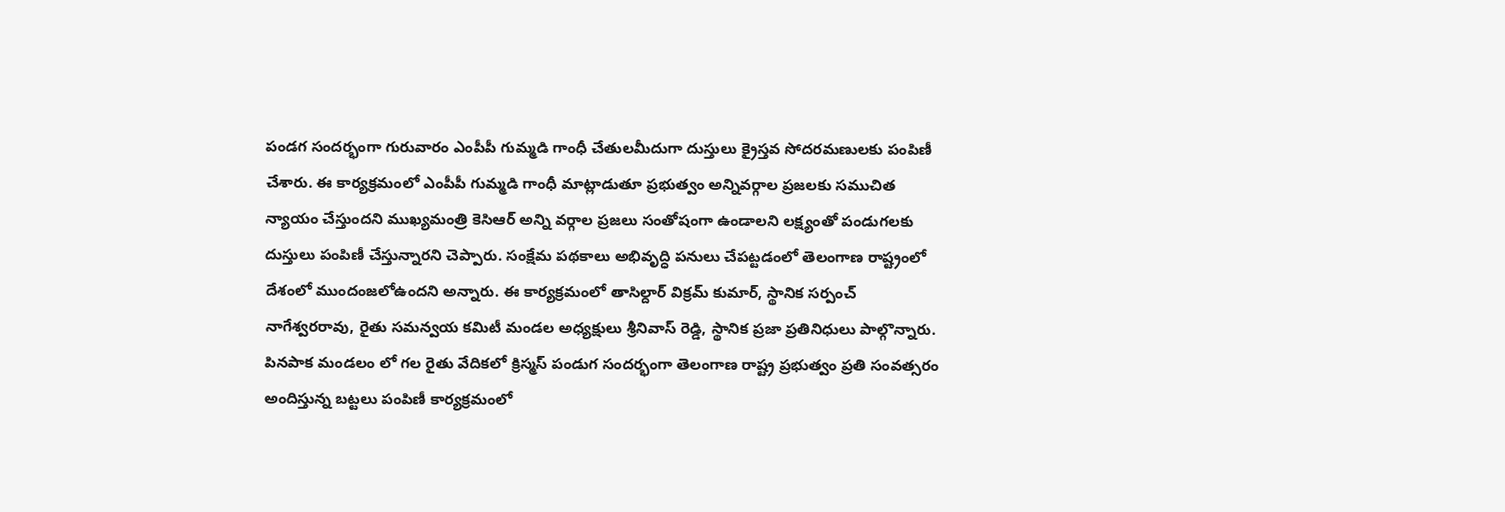పండగ సందర్భంగా గురువారం ఎంపీపీ గుమ్మడి గాంధీ చేతులమీదుగా దుస్తులు క్రైస్తవ సోదరమణులకు పంపిణీ చేశారు. ఈ కార్యక్రమంలో ఎంపీపీ గుమ్మడి గాంధీ మాట్లాడుతూ ప్రభుత్వం అన్నివర్గాల ప్రజలకు సముచిత న్యాయం చేస్తుందని ముఖ్యమంత్రి కెసిఆర్ అన్ని వర్గాల ప్రజలు సంతోషంగా ఉండాలని లక్ష్యంతో పండుగలకు దుస్తులు పంపిణీ చేస్తున్నారని చెప్పారు. సంక్షేమ పథకాలు అభివృద్ధి పనులు చేపట్టడంలో తెలంగాణ రాష్ట్రంలో దేశంలో ముందంజలోఉందని అన్నారు. ఈ కార్యక్రమంలో తాసిల్దార్ విక్రమ్ కుమార్, స్థానిక సర్పంచ్ నాగేశ్వరరావు, రైతు సమన్వయ కమిటీ మండల అధ్యక్షులు శ్రీనివాస్ రెడ్డి, స్థానిక ప్రజా ప్రతినిధులు పాల్గొన్నారు. పినపాక మండలం లో గల రైతు వేదికలో క్రిస్మస్ పండుగ సందర్భంగా తెలంగాణ రాష్ట్ర ప్రభుత్వం ప్రతి సంవత్సరం అందిస్తున్న బట్టలు పంపిణీ కార్యక్రమంలో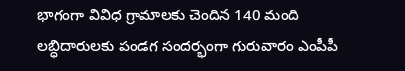భాగంగా వివిధ గ్రామాలకు చెందిన 140 మంది లబ్ధిదారులకు పండగ సందర్భంగా గురువారం ఎంపీపీ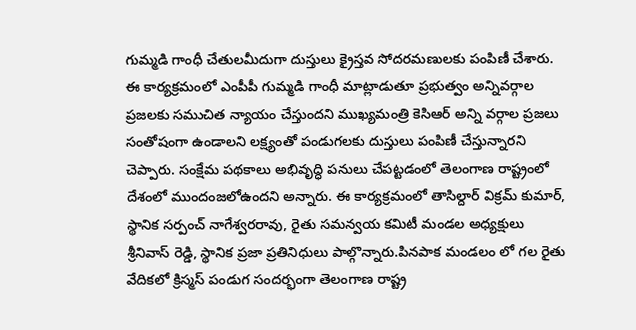గుమ్మడి గాంధీ చేతులమీదుగా దుస్తులు క్రైస్తవ సోదరమణులకు పంపిణీ చేశారు. ఈ కార్యక్రమంలో ఎంపీపీ గుమ్మడి గాంధీ మాట్లాడుతూ ప్రభుత్వం అన్నివర్గాల ప్రజలకు సముచిత న్యాయం చేస్తుందని ముఖ్యమంత్రి కెసిఆర్ అన్ని వర్గాల ప్రజలు సంతోషంగా ఉండాలని లక్ష్యంతో పండుగలకు దుస్తులు పంపిణీ చేస్తున్నారని చెప్పారు. సంక్షేమ పథకాలు అభివృద్ధి పనులు చేపట్టడంలో తెలంగాణ రాష్ట్రంలో దేశంలో ముందంజలోఉందని అన్నారు. ఈ కార్యక్రమంలో తాసిల్దార్ విక్రమ్ కుమార్, స్థానిక సర్పంచ్ నాగేశ్వరరావు, రైతు సమన్వయ కమిటీ మండల అధ్యక్షులు శ్రీనివాస్ రెడ్డి, స్థానిక ప్రజా ప్రతినిధులు పాల్గొన్నారు.పినపాక మండలం లో గల రైతు వేదికలో క్రిస్మస్ పండుగ సందర్భంగా తెలంగాణ రాష్ట్ర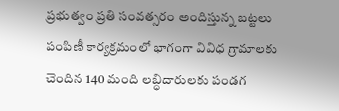ప్రభుత్వం ప్రతి సంవత్సరం అందిస్తున్న బట్టలు పంపిణీ కార్యక్రమంలో భాగంగా వివిధ గ్రామాలకు చెందిన 140 మంది లబ్ధిదారులకు పండగ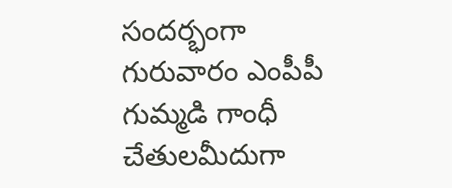సందర్భంగా గురువారం ఎంపీపీ గుమ్మడి గాంధీ చేతులమీదుగా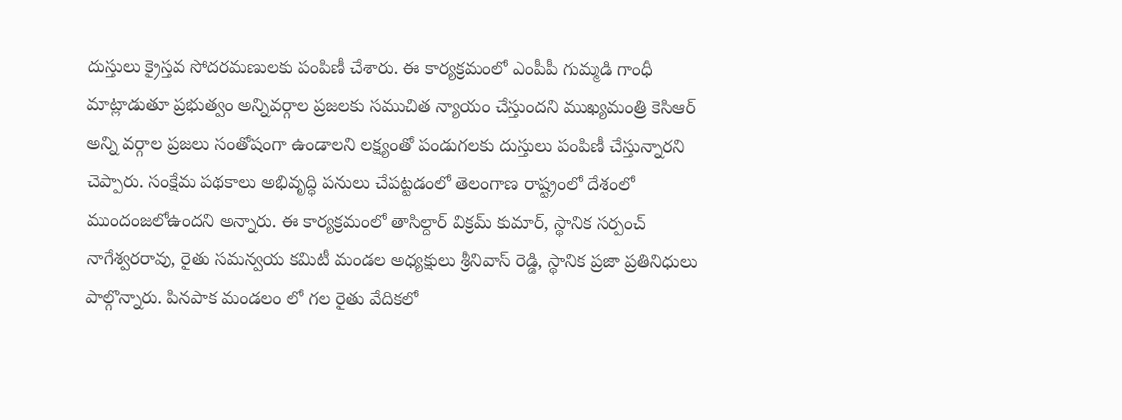దుస్తులు క్రైస్తవ సోదరమణులకు పంపిణీ చేశారు. ఈ కార్యక్రమంలో ఎంపీపీ గుమ్మడి గాంధీ మాట్లాడుతూ ప్రభుత్వం అన్నివర్గాల ప్రజలకు సముచిత న్యాయం చేస్తుందని ముఖ్యమంత్రి కెసిఆర్ అన్ని వర్గాల ప్రజలు సంతోషంగా ఉండాలని లక్ష్యంతో పండుగలకు దుస్తులు పంపిణీ చేస్తున్నారని చెప్పారు. సంక్షేమ పథకాలు అభివృద్ధి పనులు చేపట్టడంలో తెలంగాణ రాష్ట్రంలో దేశంలో ముందంజలోఉందని అన్నారు. ఈ కార్యక్రమంలో తాసిల్దార్ విక్రమ్ కుమార్, స్థానిక సర్పంచ్ నాగేశ్వరరావు, రైతు సమన్వయ కమిటీ మండల అధ్యక్షులు శ్రీనివాస్ రెడ్డి, స్థానిక ప్రజా ప్రతినిధులు పాల్గొన్నారు. పినపాక మండలం లో గల రైతు వేదికలో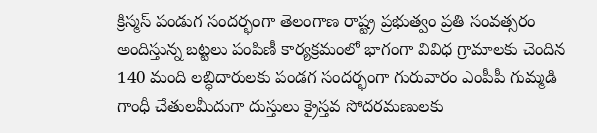క్రిస్మస్ పండుగ సందర్భంగా తెలంగాణ రాష్ట్ర ప్రభుత్వం ప్రతి సంవత్సరం అందిస్తున్న బట్టలు పంపిణీ కార్యక్రమంలో భాగంగా వివిధ గ్రామాలకు చెందిన 140 మంది లబ్ధిదారులకు పండగ సందర్భంగా గురువారం ఎంపీపీ గుమ్మడి గాంధీ చేతులమీదుగా దుస్తులు క్రైస్తవ సోదరమణులకు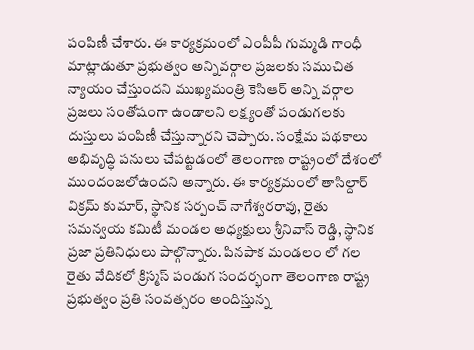పంపిణీ చేశారు. ఈ కార్యక్రమంలో ఎంపీపీ గుమ్మడి గాంధీ మాట్లాడుతూ ప్రభుత్వం అన్నివర్గాల ప్రజలకు సముచిత న్యాయం చేస్తుందని ముఖ్యమంత్రి కెసిఆర్ అన్ని వర్గాల ప్రజలు సంతోషంగా ఉండాలని లక్ష్యంతో పండుగలకు దుస్తులు పంపిణీ చేస్తున్నారని చెప్పారు. సంక్షేమ పథకాలు అభివృద్ధి పనులు చేపట్టడంలో తెలంగాణ రాష్ట్రంలో దేశంలో ముందంజలోఉందని అన్నారు. ఈ కార్యక్రమంలో తాసిల్దార్ విక్రమ్ కుమార్, స్థానిక సర్పంచ్ నాగేశ్వరరావు, రైతు సమన్వయ కమిటీ మండల అధ్యక్షులు శ్రీనివాస్ రెడ్డి, స్థానిక ప్రజా ప్రతినిధులు పాల్గొన్నారు. పినపాక మండలం లో గల రైతు వేదికలో క్రిస్మస్ పండుగ సందర్భంగా తెలంగాణ రాష్ట్ర ప్రభుత్వం ప్రతి సంవత్సరం అందిస్తున్న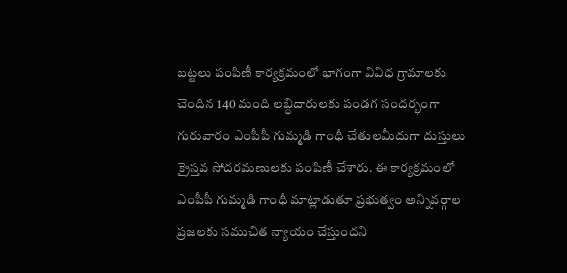బట్టలు పంపిణీ కార్యక్రమంలో భాగంగా వివిధ గ్రామాలకు చెందిన 140 మంది లబ్ధిదారులకు పండగ సందర్భంగా గురువారం ఎంపీపీ గుమ్మడి గాంధీ చేతులమీదుగా దుస్తులు క్రైస్తవ సోదరమణులకు పంపిణీ చేశారు. ఈ కార్యక్రమంలో ఎంపీపీ గుమ్మడి గాంధీ మాట్లాడుతూ ప్రభుత్వం అన్నివర్గాల ప్రజలకు సముచిత న్యాయం చేస్తుందని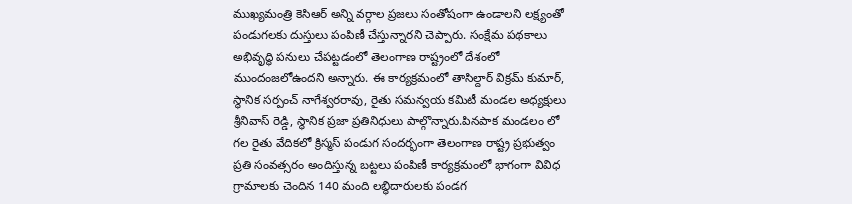ముఖ్యమంత్రి కెసిఆర్ అన్ని వర్గాల ప్రజలు సంతోషంగా ఉండాలని లక్ష్యంతో పండుగలకు దుస్తులు పంపిణీ చేస్తున్నారని చెప్పారు. సంక్షేమ పథకాలు అభివృద్ధి పనులు చేపట్టడంలో తెలంగాణ రాష్ట్రంలో దేశంలో ముందంజలోఉందని అన్నారు. ఈ కార్యక్రమంలో తాసిల్దార్ విక్రమ్ కుమార్, స్థానిక సర్పంచ్ నాగేశ్వరరావు, రైతు సమన్వయ కమిటీ మండల అధ్యక్షులు శ్రీనివాస్ రెడ్డి, స్థానిక ప్రజా ప్రతినిధులు పాల్గొన్నారు.పినపాక మండలం లో గల రైతు వేదికలో క్రిస్మస్ పండుగ సందర్భంగా తెలంగాణ రాష్ట్ర ప్రభుత్వం ప్రతి సంవత్సరం అందిస్తున్న బట్టలు పంపిణీ కార్యక్రమంలో భాగంగా వివిధ గ్రామాలకు చెందిన 140 మంది లబ్ధిదారులకు పండగ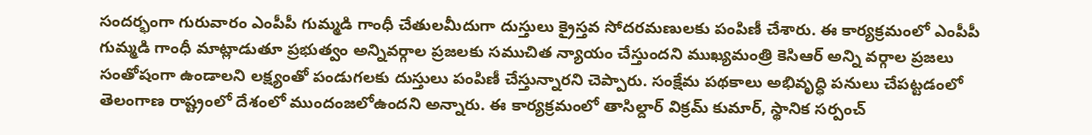సందర్భంగా గురువారం ఎంపీపీ గుమ్మడి గాంధీ చేతులమీదుగా దుస్తులు క్రైస్తవ సోదరమణులకు పంపిణీ చేశారు. ఈ కార్యక్రమంలో ఎంపీపీ గుమ్మడి గాంధీ మాట్లాడుతూ ప్రభుత్వం అన్నివర్గాల ప్రజలకు సముచిత న్యాయం చేస్తుందని ముఖ్యమంత్రి కెసిఆర్ అన్ని వర్గాల ప్రజలు సంతోషంగా ఉండాలని లక్ష్యంతో పండుగలకు దుస్తులు పంపిణీ చేస్తున్నారని చెప్పారు. సంక్షేమ పథకాలు అభివృద్ధి పనులు చేపట్టడంలో తెలంగాణ రాష్ట్రంలో దేశంలో ముందంజలోఉందని అన్నారు. ఈ కార్యక్రమంలో తాసిల్దార్ విక్రమ్ కుమార్, స్థానిక సర్పంచ్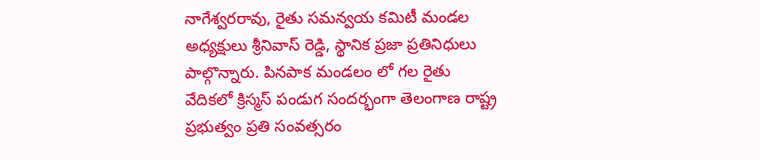నాగేశ్వరరావు, రైతు సమన్వయ కమిటీ మండల అధ్యక్షులు శ్రీనివాస్ రెడ్డి, స్థానిక ప్రజా ప్రతినిధులు పాల్గొన్నారు. పినపాక మండలం లో గల రైతు వేదికలో క్రిస్మస్ పండుగ సందర్భంగా తెలంగాణ రాష్ట్ర ప్రభుత్వం ప్రతి సంవత్సరం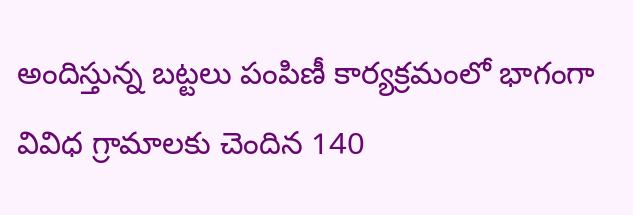అందిస్తున్న బట్టలు పంపిణీ కార్యక్రమంలో భాగంగా వివిధ గ్రామాలకు చెందిన 140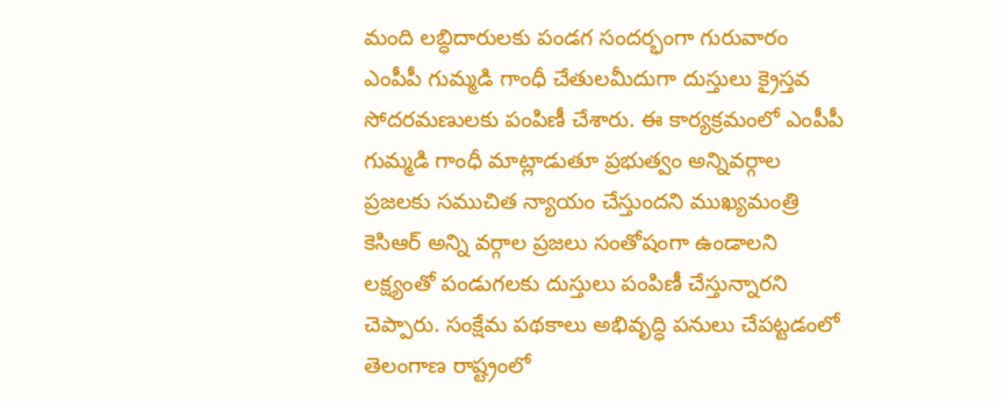మంది లబ్ధిదారులకు పండగ సందర్భంగా గురువారం ఎంపీపీ గుమ్మడి గాంధీ చేతులమీదుగా దుస్తులు క్రైస్తవ సోదరమణులకు పంపిణీ చేశారు. ఈ కార్యక్రమంలో ఎంపీపీ గుమ్మడి గాంధీ మాట్లాడుతూ ప్రభుత్వం అన్నివర్గాల ప్రజలకు సముచిత న్యాయం చేస్తుందని ముఖ్యమంత్రి కెసిఆర్ అన్ని వర్గాల ప్రజలు సంతోషంగా ఉండాలని లక్ష్యంతో పండుగలకు దుస్తులు పంపిణీ చేస్తున్నారని చెప్పారు. సంక్షేమ పథకాలు అభివృద్ధి పనులు చేపట్టడంలో తెలంగాణ రాష్ట్రంలో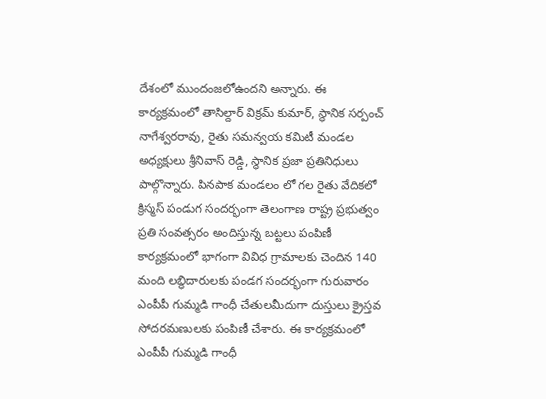దేశంలో ముందంజలోఉందని అన్నారు. ఈ కార్యక్రమంలో తాసిల్దార్ విక్రమ్ కుమార్, స్థానిక సర్పంచ్ నాగేశ్వరరావు, రైతు సమన్వయ కమిటీ మండల అధ్యక్షులు శ్రీనివాస్ రెడ్డి, స్థానిక ప్రజా ప్రతినిధులు పాల్గొన్నారు. పినపాక మండలం లో గల రైతు వేదికలో క్రిస్మస్ పండుగ సందర్భంగా తెలంగాణ రాష్ట్ర ప్రభుత్వం ప్రతి సంవత్సరం అందిస్తున్న బట్టలు పంపిణీ కార్యక్రమంలో భాగంగా వివిధ గ్రామాలకు చెందిన 140 మంది లబ్ధిదారులకు పండగ సందర్భంగా గురువారం ఎంపీపీ గుమ్మడి గాంధీ చేతులమీదుగా దుస్తులు క్రైస్తవ సోదరమణులకు పంపిణీ చేశారు. ఈ కార్యక్రమంలో ఎంపీపీ గుమ్మడి గాంధీ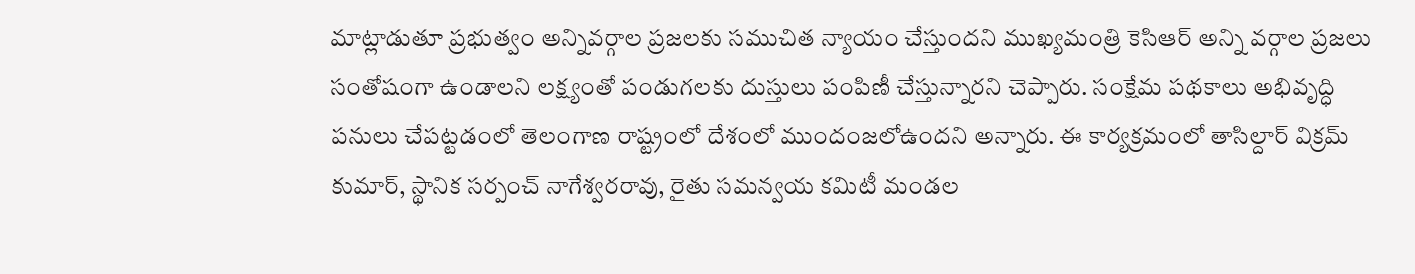మాట్లాడుతూ ప్రభుత్వం అన్నివర్గాల ప్రజలకు సముచిత న్యాయం చేస్తుందని ముఖ్యమంత్రి కెసిఆర్ అన్ని వర్గాల ప్రజలు సంతోషంగా ఉండాలని లక్ష్యంతో పండుగలకు దుస్తులు పంపిణీ చేస్తున్నారని చెప్పారు. సంక్షేమ పథకాలు అభివృద్ధి పనులు చేపట్టడంలో తెలంగాణ రాష్ట్రంలో దేశంలో ముందంజలోఉందని అన్నారు. ఈ కార్యక్రమంలో తాసిల్దార్ విక్రమ్ కుమార్, స్థానిక సర్పంచ్ నాగేశ్వరరావు, రైతు సమన్వయ కమిటీ మండల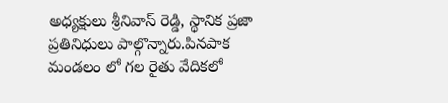అధ్యక్షులు శ్రీనివాస్ రెడ్డి, స్థానిక ప్రజా ప్రతినిధులు పాల్గొన్నారు.పినపాక మండలం లో గల రైతు వేదికలో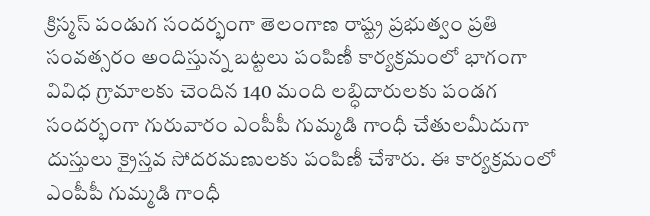క్రిస్మస్ పండుగ సందర్భంగా తెలంగాణ రాష్ట్ర ప్రభుత్వం ప్రతి సంవత్సరం అందిస్తున్న బట్టలు పంపిణీ కార్యక్రమంలో భాగంగా వివిధ గ్రామాలకు చెందిన 140 మంది లబ్ధిదారులకు పండగ సందర్భంగా గురువారం ఎంపీపీ గుమ్మడి గాంధీ చేతులమీదుగా దుస్తులు క్రైస్తవ సోదరమణులకు పంపిణీ చేశారు. ఈ కార్యక్రమంలో ఎంపీపీ గుమ్మడి గాంధీ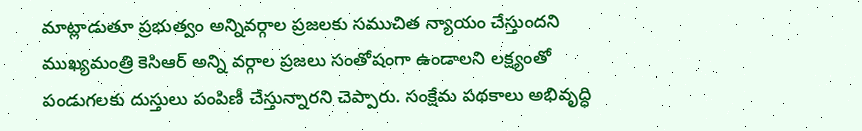మాట్లాడుతూ ప్రభుత్వం అన్నివర్గాల ప్రజలకు సముచిత న్యాయం చేస్తుందని ముఖ్యమంత్రి కెసిఆర్ అన్ని వర్గాల ప్రజలు సంతోషంగా ఉండాలని లక్ష్యంతో పండుగలకు దుస్తులు పంపిణీ చేస్తున్నారని చెప్పారు. సంక్షేమ పథకాలు అభివృద్ధి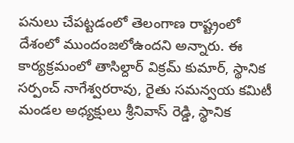పనులు చేపట్టడంలో తెలంగాణ రాష్ట్రంలో దేశంలో ముందంజలోఉందని అన్నారు. ఈ కార్యక్రమంలో తాసిల్దార్ విక్రమ్ కుమార్, స్థానిక సర్పంచ్ నాగేశ్వరరావు, రైతు సమన్వయ కమిటీ మండల అధ్యక్షులు శ్రీనివాస్ రెడ్డి, స్థానిక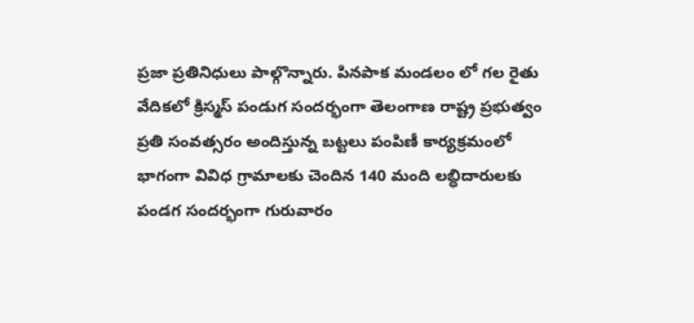ప్రజా ప్రతినిధులు పాల్గొన్నారు. పినపాక మండలం లో గల రైతు వేదికలో క్రిస్మస్ పండుగ సందర్భంగా తెలంగాణ రాష్ట్ర ప్రభుత్వం ప్రతి సంవత్సరం అందిస్తున్న బట్టలు పంపిణీ కార్యక్రమంలో భాగంగా వివిధ గ్రామాలకు చెందిన 140 మంది లబ్ధిదారులకు పండగ సందర్భంగా గురువారం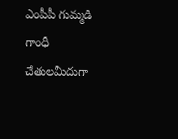ఎంపీపీ గుమ్మడి గాంధీ చేతులమీదుగా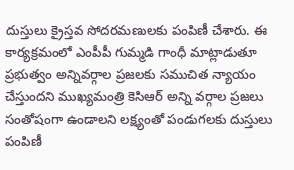దుస్తులు క్రైస్తవ సోదరమణులకు పంపిణీ చేశారు. ఈ కార్యక్రమంలో ఎంపీపీ గుమ్మడి గాంధీ మాట్లాడుతూ ప్రభుత్వం అన్నివర్గాల ప్రజలకు సముచిత న్యాయం చేస్తుందని ముఖ్యమంత్రి కెసిఆర్ అన్ని వర్గాల ప్రజలు సంతోషంగా ఉండాలని లక్ష్యంతో పండుగలకు దుస్తులు పంపిణీ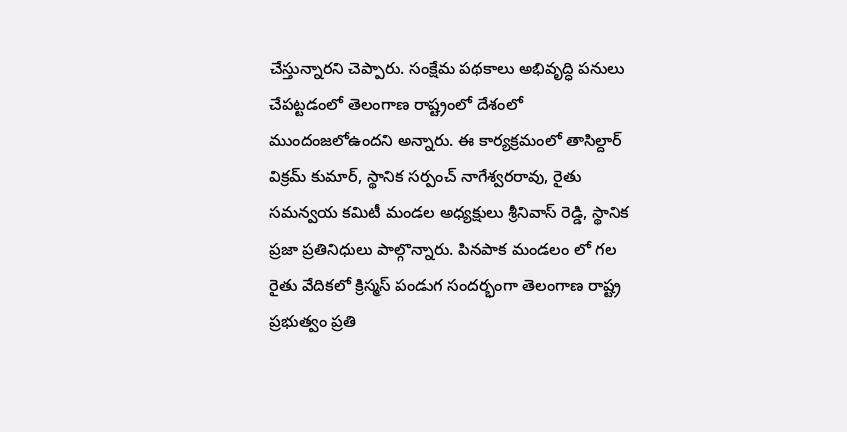చేస్తున్నారని చెప్పారు. సంక్షేమ పథకాలు అభివృద్ధి పనులు చేపట్టడంలో తెలంగాణ రాష్ట్రంలో దేశంలో ముందంజలోఉందని అన్నారు. ఈ కార్యక్రమంలో తాసిల్దార్ విక్రమ్ కుమార్, స్థానిక సర్పంచ్ నాగేశ్వరరావు, రైతు సమన్వయ కమిటీ మండల అధ్యక్షులు శ్రీనివాస్ రెడ్డి, స్థానిక ప్రజా ప్రతినిధులు పాల్గొన్నారు. పినపాక మండలం లో గల రైతు వేదికలో క్రిస్మస్ పండుగ సందర్భంగా తెలంగాణ రాష్ట్ర ప్రభుత్వం ప్రతి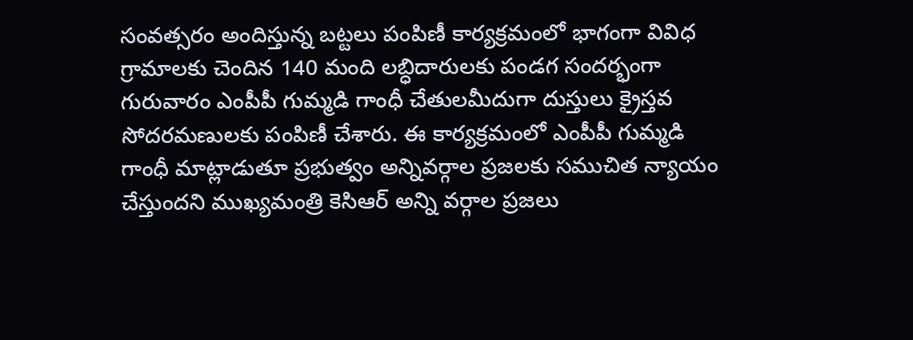సంవత్సరం అందిస్తున్న బట్టలు పంపిణీ కార్యక్రమంలో భాగంగా వివిధ గ్రామాలకు చెందిన 140 మంది లబ్ధిదారులకు పండగ సందర్భంగా గురువారం ఎంపీపీ గుమ్మడి గాంధీ చేతులమీదుగా దుస్తులు క్రైస్తవ సోదరమణులకు పంపిణీ చేశారు. ఈ కార్యక్రమంలో ఎంపీపీ గుమ్మడి గాంధీ మాట్లాడుతూ ప్రభుత్వం అన్నివర్గాల ప్రజలకు సముచిత న్యాయం చేస్తుందని ముఖ్యమంత్రి కెసిఆర్ అన్ని వర్గాల ప్రజలు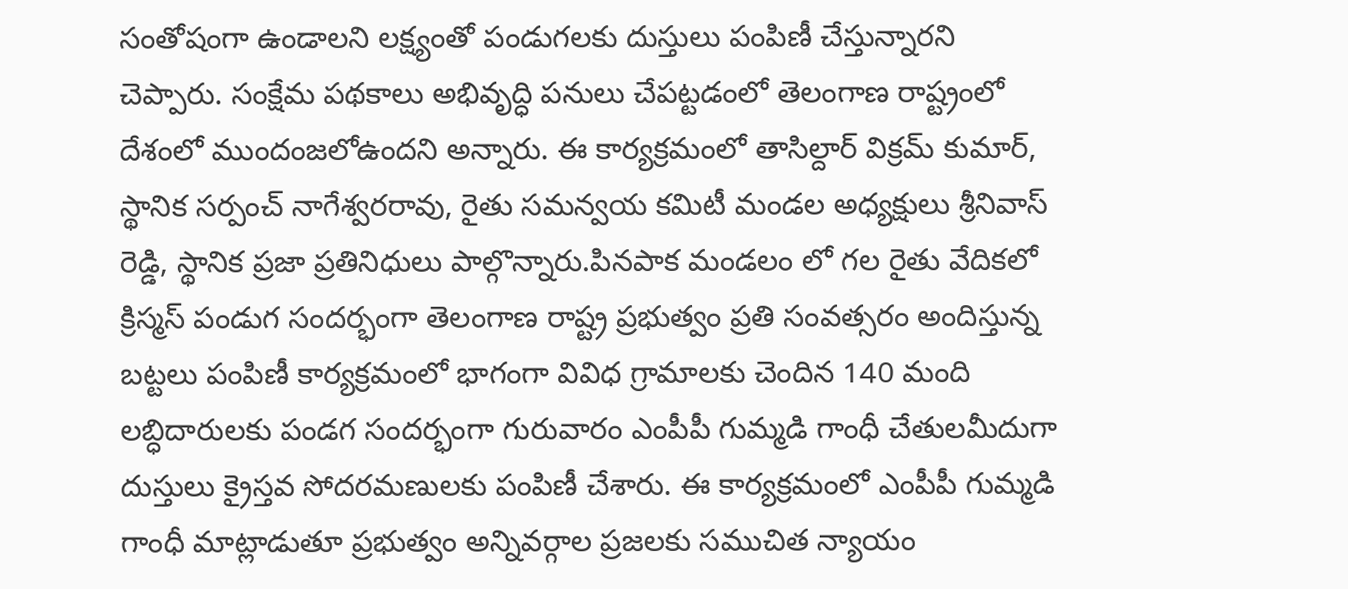సంతోషంగా ఉండాలని లక్ష్యంతో పండుగలకు దుస్తులు పంపిణీ చేస్తున్నారని చెప్పారు. సంక్షేమ పథకాలు అభివృద్ధి పనులు చేపట్టడంలో తెలంగాణ రాష్ట్రంలో దేశంలో ముందంజలోఉందని అన్నారు. ఈ కార్యక్రమంలో తాసిల్దార్ విక్రమ్ కుమార్, స్థానిక సర్పంచ్ నాగేశ్వరరావు, రైతు సమన్వయ కమిటీ మండల అధ్యక్షులు శ్రీనివాస్ రెడ్డి, స్థానిక ప్రజా ప్రతినిధులు పాల్గొన్నారు.పినపాక మండలం లో గల రైతు వేదికలో క్రిస్మస్ పండుగ సందర్భంగా తెలంగాణ రాష్ట్ర ప్రభుత్వం ప్రతి సంవత్సరం అందిస్తున్న బట్టలు పంపిణీ కార్యక్రమంలో భాగంగా వివిధ గ్రామాలకు చెందిన 140 మంది లబ్ధిదారులకు పండగ సందర్భంగా గురువారం ఎంపీపీ గుమ్మడి గాంధీ చేతులమీదుగా దుస్తులు క్రైస్తవ సోదరమణులకు పంపిణీ చేశారు. ఈ కార్యక్రమంలో ఎంపీపీ గుమ్మడి గాంధీ మాట్లాడుతూ ప్రభుత్వం అన్నివర్గాల ప్రజలకు సముచిత న్యాయం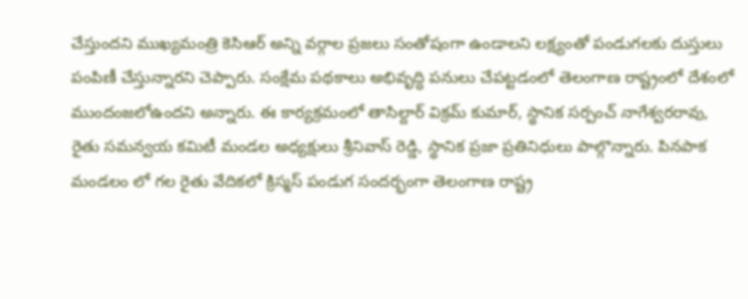చేస్తుందని ముఖ్యమంత్రి కెసిఆర్ అన్ని వర్గాల ప్రజలు సంతోషంగా ఉండాలని లక్ష్యంతో పండుగలకు దుస్తులు పంపిణీ చేస్తున్నారని చెప్పారు. సంక్షేమ పథకాలు అభివృద్ధి పనులు చేపట్టడంలో తెలంగాణ రాష్ట్రంలో దేశంలో ముందంజలోఉందని అన్నారు. ఈ కార్యక్రమంలో తాసిల్దార్ విక్రమ్ కుమార్, స్థానిక సర్పంచ్ నాగేశ్వరరావు, రైతు సమన్వయ కమిటీ మండల అధ్యక్షులు శ్రీనివాస్ రెడ్డి, స్థానిక ప్రజా ప్రతినిధులు పాల్గొన్నారు. పినపాక మండలం లో గల రైతు వేదికలో క్రిస్మస్ పండుగ సందర్భంగా తెలంగాణ రాష్ట్ర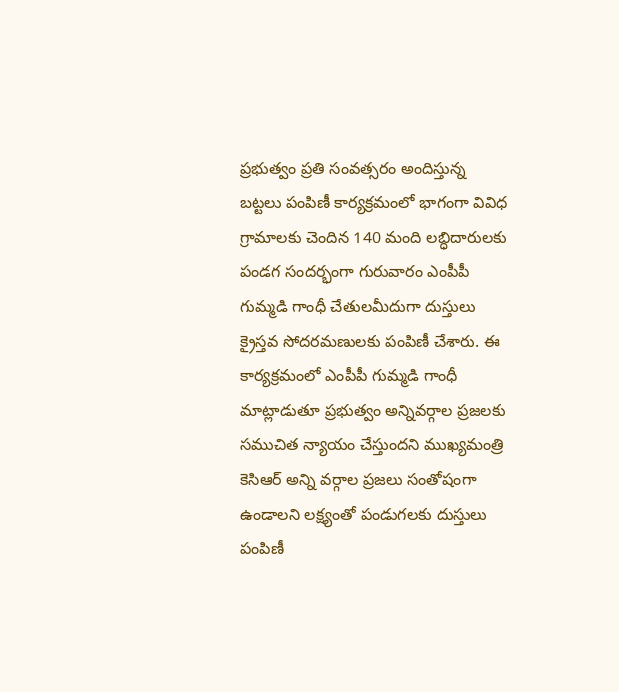ప్రభుత్వం ప్రతి సంవత్సరం అందిస్తున్న బట్టలు పంపిణీ కార్యక్రమంలో భాగంగా వివిధ గ్రామాలకు చెందిన 140 మంది లబ్ధిదారులకు పండగ సందర్భంగా గురువారం ఎంపీపీ గుమ్మడి గాంధీ చేతులమీదుగా దుస్తులు క్రైస్తవ సోదరమణులకు పంపిణీ చేశారు. ఈ కార్యక్రమంలో ఎంపీపీ గుమ్మడి గాంధీ మాట్లాడుతూ ప్రభుత్వం అన్నివర్గాల ప్రజలకు సముచిత న్యాయం చేస్తుందని ముఖ్యమంత్రి కెసిఆర్ అన్ని వర్గాల ప్రజలు సంతోషంగా ఉండాలని లక్ష్యంతో పండుగలకు దుస్తులు పంపిణీ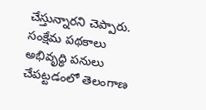చేస్తున్నారని చెప్పారు. సంక్షేమ పథకాలు అభివృద్ధి పనులు చేపట్టడంలో తెలంగాణ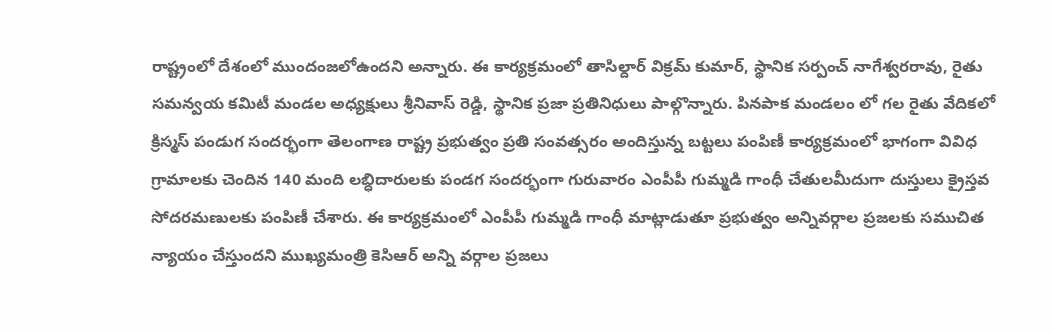రాష్ట్రంలో దేశంలో ముందంజలోఉందని అన్నారు. ఈ కార్యక్రమంలో తాసిల్దార్ విక్రమ్ కుమార్, స్థానిక సర్పంచ్ నాగేశ్వరరావు, రైతు సమన్వయ కమిటీ మండల అధ్యక్షులు శ్రీనివాస్ రెడ్డి, స్థానిక ప్రజా ప్రతినిధులు పాల్గొన్నారు. పినపాక మండలం లో గల రైతు వేదికలో క్రిస్మస్ పండుగ సందర్భంగా తెలంగాణ రాష్ట్ర ప్రభుత్వం ప్రతి సంవత్సరం అందిస్తున్న బట్టలు పంపిణీ కార్యక్రమంలో భాగంగా వివిధ గ్రామాలకు చెందిన 140 మంది లబ్ధిదారులకు పండగ సందర్భంగా గురువారం ఎంపీపీ గుమ్మడి గాంధీ చేతులమీదుగా దుస్తులు క్రైస్తవ సోదరమణులకు పంపిణీ చేశారు. ఈ కార్యక్రమంలో ఎంపీపీ గుమ్మడి గాంధీ మాట్లాడుతూ ప్రభుత్వం అన్నివర్గాల ప్రజలకు సముచిత న్యాయం చేస్తుందని ముఖ్యమంత్రి కెసిఆర్ అన్ని వర్గాల ప్రజలు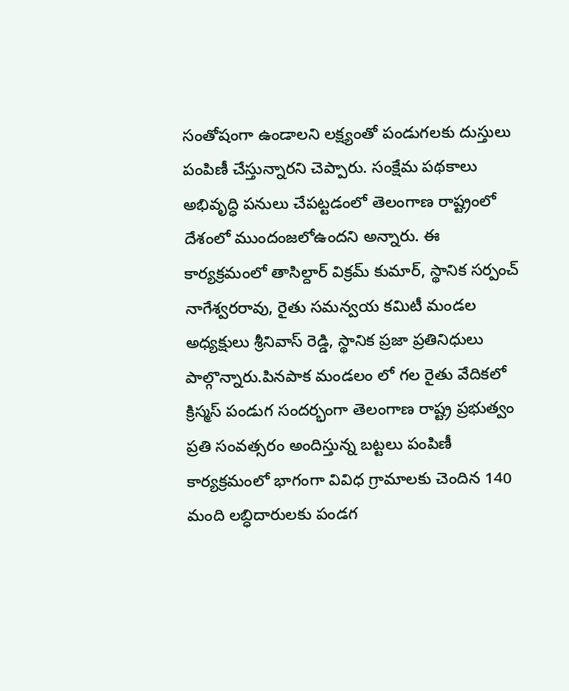సంతోషంగా ఉండాలని లక్ష్యంతో పండుగలకు దుస్తులు పంపిణీ చేస్తున్నారని చెప్పారు. సంక్షేమ పథకాలు అభివృద్ధి పనులు చేపట్టడంలో తెలంగాణ రాష్ట్రంలో దేశంలో ముందంజలోఉందని అన్నారు. ఈ కార్యక్రమంలో తాసిల్దార్ విక్రమ్ కుమార్, స్థానిక సర్పంచ్ నాగేశ్వరరావు, రైతు సమన్వయ కమిటీ మండల అధ్యక్షులు శ్రీనివాస్ రెడ్డి, స్థానిక ప్రజా ప్రతినిధులు పాల్గొన్నారు.పినపాక మండలం లో గల రైతు వేదికలో క్రిస్మస్ పండుగ సందర్భంగా తెలంగాణ రాష్ట్ర ప్రభుత్వం ప్రతి సంవత్సరం అందిస్తున్న బట్టలు పంపిణీ కార్యక్రమంలో భాగంగా వివిధ గ్రామాలకు చెందిన 140 మంది లబ్ధిదారులకు పండగ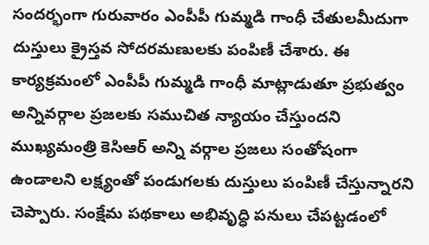సందర్భంగా గురువారం ఎంపీపీ గుమ్మడి గాంధీ చేతులమీదుగా దుస్తులు క్రైస్తవ సోదరమణులకు పంపిణీ చేశారు. ఈ కార్యక్రమంలో ఎంపీపీ గుమ్మడి గాంధీ మాట్లాడుతూ ప్రభుత్వం అన్నివర్గాల ప్రజలకు సముచిత న్యాయం చేస్తుందని ముఖ్యమంత్రి కెసిఆర్ అన్ని వర్గాల ప్రజలు సంతోషంగా ఉండాలని లక్ష్యంతో పండుగలకు దుస్తులు పంపిణీ చేస్తున్నారని చెప్పారు. సంక్షేమ పథకాలు అభివృద్ధి పనులు చేపట్టడంలో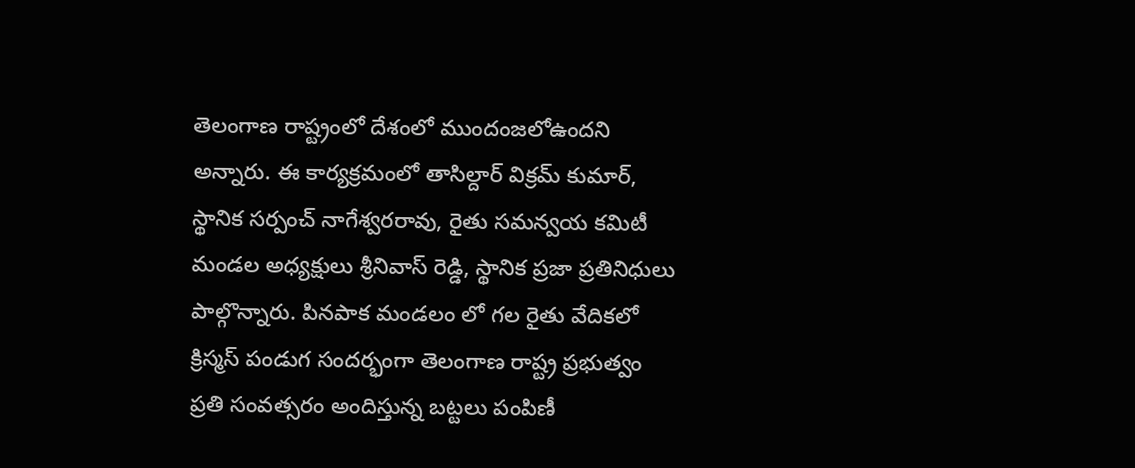తెలంగాణ రాష్ట్రంలో దేశంలో ముందంజలోఉందని అన్నారు. ఈ కార్యక్రమంలో తాసిల్దార్ విక్రమ్ కుమార్, స్థానిక సర్పంచ్ నాగేశ్వరరావు, రైతు సమన్వయ కమిటీ మండల అధ్యక్షులు శ్రీనివాస్ రెడ్డి, స్థానిక ప్రజా ప్రతినిధులు పాల్గొన్నారు. పినపాక మండలం లో గల రైతు వేదికలో క్రిస్మస్ పండుగ సందర్భంగా తెలంగాణ రాష్ట్ర ప్రభుత్వం ప్రతి సంవత్సరం అందిస్తున్న బట్టలు పంపిణీ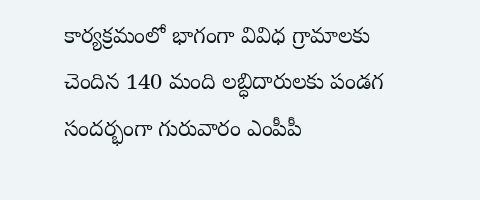కార్యక్రమంలో భాగంగా వివిధ గ్రామాలకు చెందిన 140 మంది లబ్ధిదారులకు పండగ సందర్భంగా గురువారం ఎంపీపీ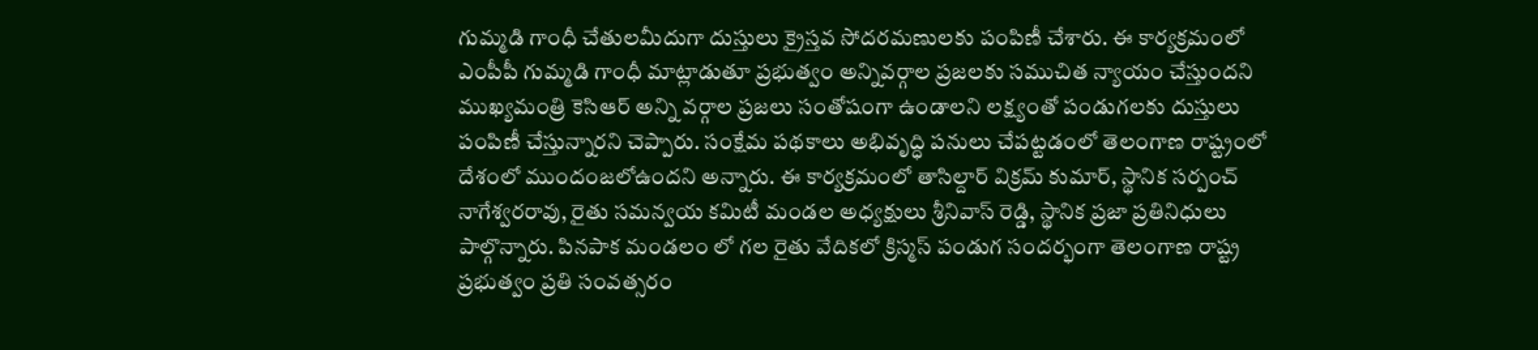గుమ్మడి గాంధీ చేతులమీదుగా దుస్తులు క్రైస్తవ సోదరమణులకు పంపిణీ చేశారు. ఈ కార్యక్రమంలో ఎంపీపీ గుమ్మడి గాంధీ మాట్లాడుతూ ప్రభుత్వం అన్నివర్గాల ప్రజలకు సముచిత న్యాయం చేస్తుందని ముఖ్యమంత్రి కెసిఆర్ అన్ని వర్గాల ప్రజలు సంతోషంగా ఉండాలని లక్ష్యంతో పండుగలకు దుస్తులు పంపిణీ చేస్తున్నారని చెప్పారు. సంక్షేమ పథకాలు అభివృద్ధి పనులు చేపట్టడంలో తెలంగాణ రాష్ట్రంలో దేశంలో ముందంజలోఉందని అన్నారు. ఈ కార్యక్రమంలో తాసిల్దార్ విక్రమ్ కుమార్, స్థానిక సర్పంచ్ నాగేశ్వరరావు, రైతు సమన్వయ కమిటీ మండల అధ్యక్షులు శ్రీనివాస్ రెడ్డి, స్థానిక ప్రజా ప్రతినిధులు పాల్గొన్నారు. పినపాక మండలం లో గల రైతు వేదికలో క్రిస్మస్ పండుగ సందర్భంగా తెలంగాణ రాష్ట్ర ప్రభుత్వం ప్రతి సంవత్సరం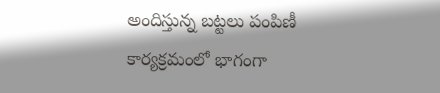అందిస్తున్న బట్టలు పంపిణీ కార్యక్రమంలో భాగంగా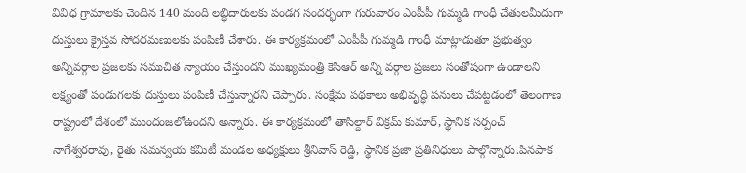వివిధ గ్రామాలకు చెందిన 140 మంది లబ్ధిదారులకు పండగ సందర్భంగా గురువారం ఎంపీపీ గుమ్మడి గాంధీ చేతులమీదుగా దుస్తులు క్రైస్తవ సోదరమణులకు పంపిణీ చేశారు. ఈ కార్యక్రమంలో ఎంపీపీ గుమ్మడి గాంధీ మాట్లాడుతూ ప్రభుత్వం అన్నివర్గాల ప్రజలకు సముచిత న్యాయం చేస్తుందని ముఖ్యమంత్రి కెసిఆర్ అన్ని వర్గాల ప్రజలు సంతోషంగా ఉండాలని లక్ష్యంతో పండుగలకు దుస్తులు పంపిణీ చేస్తున్నారని చెప్పారు. సంక్షేమ పథకాలు అభివృద్ధి పనులు చేపట్టడంలో తెలంగాణ రాష్ట్రంలో దేశంలో ముందంజలోఉందని అన్నారు. ఈ కార్యక్రమంలో తాసిల్దార్ విక్రమ్ కుమార్, స్థానిక సర్పంచ్ నాగేశ్వరరావు, రైతు సమన్వయ కమిటీ మండల అధ్యక్షులు శ్రీనివాస్ రెడ్డి, స్థానిక ప్రజా ప్రతినిధులు పాల్గొన్నారు.పినపాక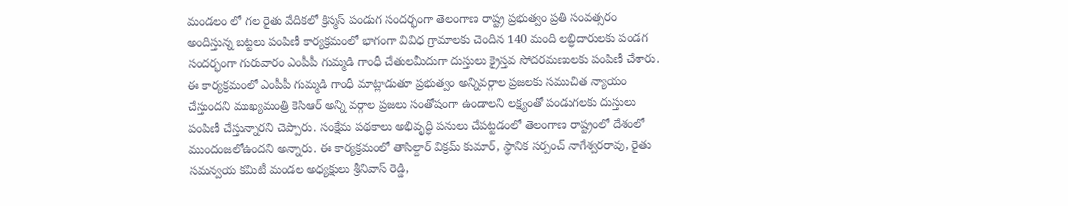మండలం లో గల రైతు వేదికలో క్రిస్మస్ పండుగ సందర్భంగా తెలంగాణ రాష్ట్ర ప్రభుత్వం ప్రతి సంవత్సరం అందిస్తున్న బట్టలు పంపిణీ కార్యక్రమంలో భాగంగా వివిధ గ్రామాలకు చెందిన 140 మంది లబ్ధిదారులకు పండగ సందర్భంగా గురువారం ఎంపీపీ గుమ్మడి గాంధీ చేతులమీదుగా దుస్తులు క్రైస్తవ సోదరమణులకు పంపిణీ చేశారు. ఈ కార్యక్రమంలో ఎంపీపీ గుమ్మడి గాంధీ మాట్లాడుతూ ప్రభుత్వం అన్నివర్గాల ప్రజలకు సముచిత న్యాయం చేస్తుందని ముఖ్యమంత్రి కెసిఆర్ అన్ని వర్గాల ప్రజలు సంతోషంగా ఉండాలని లక్ష్యంతో పండుగలకు దుస్తులు పంపిణీ చేస్తున్నారని చెప్పారు. సంక్షేమ పథకాలు అభివృద్ధి పనులు చేపట్టడంలో తెలంగాణ రాష్ట్రంలో దేశంలో ముందంజలోఉందని అన్నారు. ఈ కార్యక్రమంలో తాసిల్దార్ విక్రమ్ కుమార్, స్థానిక సర్పంచ్ నాగేశ్వరరావు, రైతు సమన్వయ కమిటీ మండల అధ్యక్షులు శ్రీనివాస్ రెడ్డి,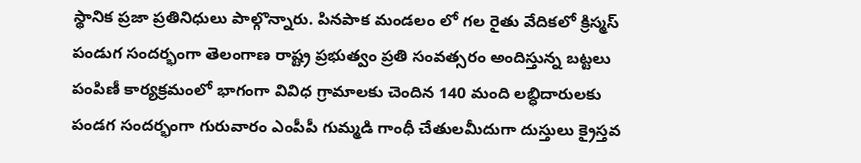స్థానిక ప్రజా ప్రతినిధులు పాల్గొన్నారు. పినపాక మండలం లో గల రైతు వేదికలో క్రిస్మస్ పండుగ సందర్భంగా తెలంగాణ రాష్ట్ర ప్రభుత్వం ప్రతి సంవత్సరం అందిస్తున్న బట్టలు పంపిణీ కార్యక్రమంలో భాగంగా వివిధ గ్రామాలకు చెందిన 140 మంది లబ్ధిదారులకు పండగ సందర్భంగా గురువారం ఎంపీపీ గుమ్మడి గాంధీ చేతులమీదుగా దుస్తులు క్రైస్తవ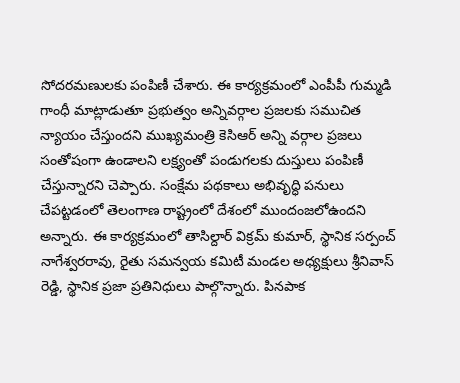సోదరమణులకు పంపిణీ చేశారు. ఈ కార్యక్రమంలో ఎంపీపీ గుమ్మడి గాంధీ మాట్లాడుతూ ప్రభుత్వం అన్నివర్గాల ప్రజలకు సముచిత న్యాయం చేస్తుందని ముఖ్యమంత్రి కెసిఆర్ అన్ని వర్గాల ప్రజలు సంతోషంగా ఉండాలని లక్ష్యంతో పండుగలకు దుస్తులు పంపిణీ చేస్తున్నారని చెప్పారు. సంక్షేమ పథకాలు అభివృద్ధి పనులు చేపట్టడంలో తెలంగాణ రాష్ట్రంలో దేశంలో ముందంజలోఉందని అన్నారు. ఈ కార్యక్రమంలో తాసిల్దార్ విక్రమ్ కుమార్, స్థానిక సర్పంచ్ నాగేశ్వరరావు, రైతు సమన్వయ కమిటీ మండల అధ్యక్షులు శ్రీనివాస్ రెడ్డి, స్థానిక ప్రజా ప్రతినిధులు పాల్గొన్నారు. పినపాక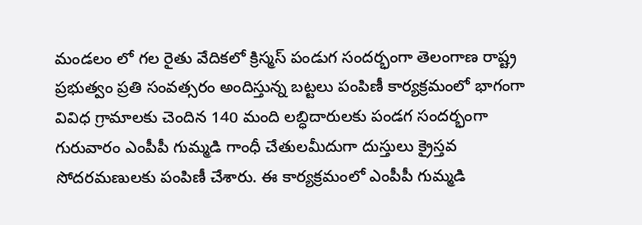మండలం లో గల రైతు వేదికలో క్రిస్మస్ పండుగ సందర్భంగా తెలంగాణ రాష్ట్ర ప్రభుత్వం ప్రతి సంవత్సరం అందిస్తున్న బట్టలు పంపిణీ కార్యక్రమంలో భాగంగా వివిధ గ్రామాలకు చెందిన 140 మంది లబ్ధిదారులకు పండగ సందర్భంగా గురువారం ఎంపీపీ గుమ్మడి గాంధీ చేతులమీదుగా దుస్తులు క్రైస్తవ సోదరమణులకు పంపిణీ చేశారు. ఈ కార్యక్రమంలో ఎంపీపీ గుమ్మడి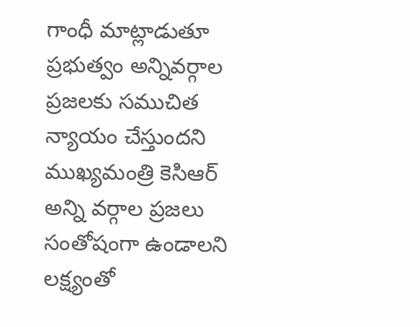గాంధీ మాట్లాడుతూ ప్రభుత్వం అన్నివర్గాల ప్రజలకు సముచిత న్యాయం చేస్తుందని ముఖ్యమంత్రి కెసిఆర్ అన్ని వర్గాల ప్రజలు సంతోషంగా ఉండాలని లక్ష్యంతో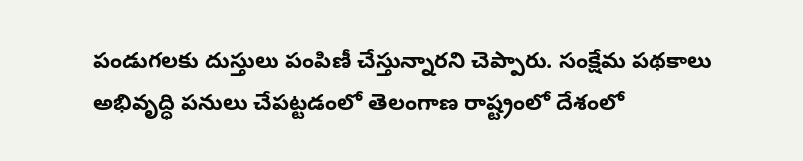పండుగలకు దుస్తులు పంపిణీ చేస్తున్నారని చెప్పారు. సంక్షేమ పథకాలు అభివృద్ధి పనులు చేపట్టడంలో తెలంగాణ రాష్ట్రంలో దేశంలో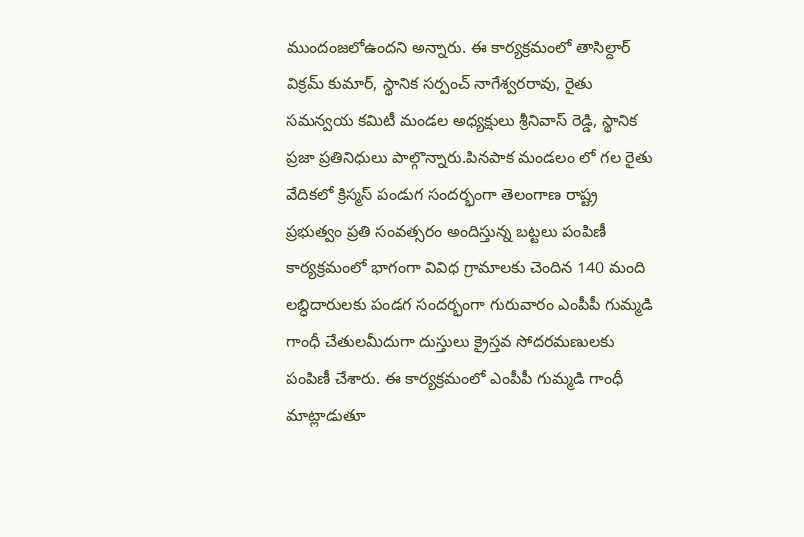ముందంజలోఉందని అన్నారు. ఈ కార్యక్రమంలో తాసిల్దార్ విక్రమ్ కుమార్, స్థానిక సర్పంచ్ నాగేశ్వరరావు, రైతు సమన్వయ కమిటీ మండల అధ్యక్షులు శ్రీనివాస్ రెడ్డి, స్థానిక ప్రజా ప్రతినిధులు పాల్గొన్నారు.పినపాక మండలం లో గల రైతు వేదికలో క్రిస్మస్ పండుగ సందర్భంగా తెలంగాణ రాష్ట్ర ప్రభుత్వం ప్రతి సంవత్సరం అందిస్తున్న బట్టలు పంపిణీ కార్యక్రమంలో భాగంగా వివిధ గ్రామాలకు చెందిన 140 మంది లబ్ధిదారులకు పండగ సందర్భంగా గురువారం ఎంపీపీ గుమ్మడి గాంధీ చేతులమీదుగా దుస్తులు క్రైస్తవ సోదరమణులకు పంపిణీ చేశారు. ఈ కార్యక్రమంలో ఎంపీపీ గుమ్మడి గాంధీ మాట్లాడుతూ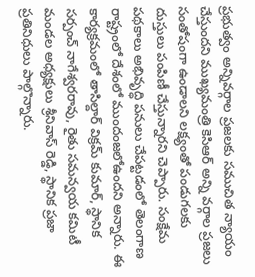ప్రభుత్వం అన్నివర్గాల ప్రజలకు సముచిత న్యాయం చేస్తుందని ముఖ్యమంత్రి కెసిఆర్ అన్ని వర్గాల ప్రజలు సంతోషంగా ఉండాలని లక్ష్యంతో పండుగలకు దుస్తులు పంపిణీ చేస్తున్నారని చెప్పారు. సంక్షేమ పథకాలు అభివృద్ధి పనులు చేపట్టడంలో తెలంగాణ రాష్ట్రంలో దేశంలో ముందంజలోఉందని అన్నారు. ఈ కార్యక్రమంలో తాసిల్దార్ విక్రమ్ కుమార్, స్థానిక సర్పంచ్ నాగేశ్వరరావు, రైతు సమన్వయ కమిటీ మండల అధ్యక్షులు శ్రీనివాస్ రెడ్డి, స్థానిక ప్రజా ప్రతినిధులు పాల్గొన్నారు.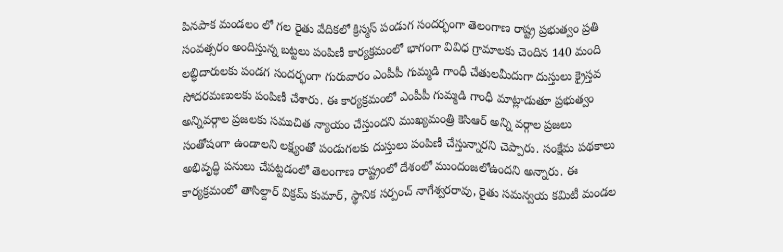పినపాక మండలం లో గల రైతు వేదికలో క్రిస్మస్ పండుగ సందర్భంగా తెలంగాణ రాష్ట్ర ప్రభుత్వం ప్రతి సంవత్సరం అందిస్తున్న బట్టలు పంపిణీ కార్యక్రమంలో భాగంగా వివిధ గ్రామాలకు చెందిన 140 మంది లబ్ధిదారులకు పండగ సందర్భంగా గురువారం ఎంపీపీ గుమ్మడి గాంధీ చేతులమీదుగా దుస్తులు క్రైస్తవ సోదరమణులకు పంపిణీ చేశారు. ఈ కార్యక్రమంలో ఎంపీపీ గుమ్మడి గాంధీ మాట్లాడుతూ ప్రభుత్వం అన్నివర్గాల ప్రజలకు సముచిత న్యాయం చేస్తుందని ముఖ్యమంత్రి కెసిఆర్ అన్ని వర్గాల ప్రజలు సంతోషంగా ఉండాలని లక్ష్యంతో పండుగలకు దుస్తులు పంపిణీ చేస్తున్నారని చెప్పారు. సంక్షేమ పథకాలు అభివృద్ధి పనులు చేపట్టడంలో తెలంగాణ రాష్ట్రంలో దేశంలో ముందంజలోఉందని అన్నారు. ఈ కార్యక్రమంలో తాసిల్దార్ విక్రమ్ కుమార్, స్థానిక సర్పంచ్ నాగేశ్వరరావు, రైతు సమన్వయ కమిటీ మండల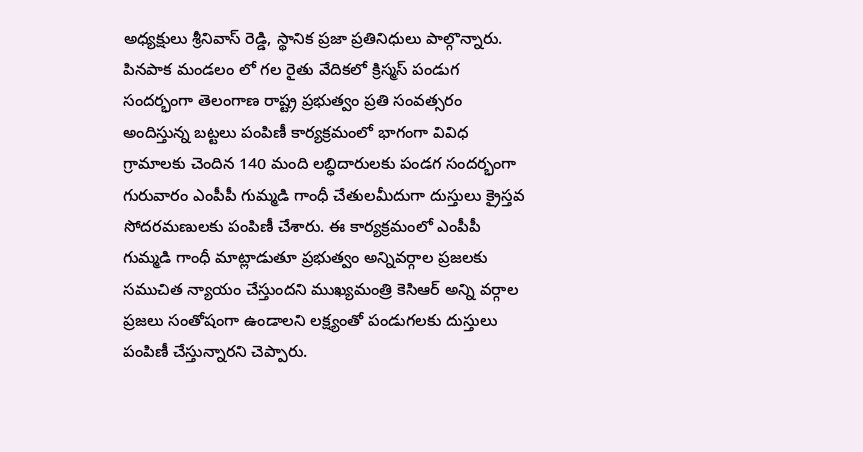అధ్యక్షులు శ్రీనివాస్ రెడ్డి, స్థానిక ప్రజా ప్రతినిధులు పాల్గొన్నారు. పినపాక మండలం లో గల రైతు వేదికలో క్రిస్మస్ పండుగ సందర్భంగా తెలంగాణ రాష్ట్ర ప్రభుత్వం ప్రతి సంవత్సరం అందిస్తున్న బట్టలు పంపిణీ కార్యక్రమంలో భాగంగా వివిధ గ్రామాలకు చెందిన 140 మంది లబ్ధిదారులకు పండగ సందర్భంగా గురువారం ఎంపీపీ గుమ్మడి గాంధీ చేతులమీదుగా దుస్తులు క్రైస్తవ సోదరమణులకు పంపిణీ చేశారు. ఈ కార్యక్రమంలో ఎంపీపీ గుమ్మడి గాంధీ మాట్లాడుతూ ప్రభుత్వం అన్నివర్గాల ప్రజలకు సముచిత న్యాయం చేస్తుందని ముఖ్యమంత్రి కెసిఆర్ అన్ని వర్గాల ప్రజలు సంతోషంగా ఉండాలని లక్ష్యంతో పండుగలకు దుస్తులు పంపిణీ చేస్తున్నారని చెప్పారు.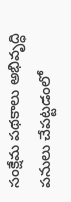సంక్షేమ పథకాలు అభివృద్ధి పనులు చేపట్టడంలో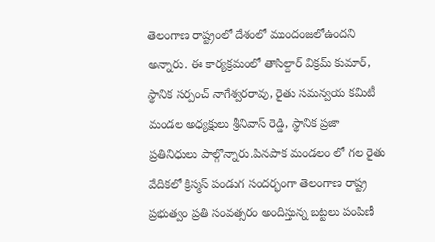తెలంగాణ రాష్ట్రంలో దేశంలో ముందంజలోఉందని అన్నారు. ఈ కార్యక్రమంలో తాసిల్దార్ విక్రమ్ కుమార్, స్థానిక సర్పంచ్ నాగేశ్వరరావు, రైతు సమన్వయ కమిటీ మండల అధ్యక్షులు శ్రీనివాస్ రెడ్డి, స్థానిక ప్రజా ప్రతినిధులు పాల్గొన్నారు.పినపాక మండలం లో గల రైతు వేదికలో క్రిస్మస్ పండుగ సందర్భంగా తెలంగాణ రాష్ట్ర ప్రభుత్వం ప్రతి సంవత్సరం అందిస్తున్న బట్టలు పంపిణీ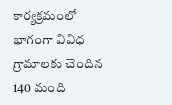కార్యక్రమంలో భాగంగా వివిధ గ్రామాలకు చెందిన 140 మంది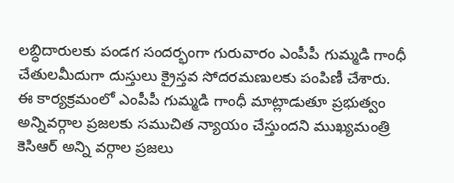లబ్ధిదారులకు పండగ సందర్భంగా గురువారం ఎంపీపీ గుమ్మడి గాంధీ చేతులమీదుగా దుస్తులు క్రైస్తవ సోదరమణులకు పంపిణీ చేశారు. ఈ కార్యక్రమంలో ఎంపీపీ గుమ్మడి గాంధీ మాట్లాడుతూ ప్రభుత్వం అన్నివర్గాల ప్రజలకు సముచిత న్యాయం చేస్తుందని ముఖ్యమంత్రి కెసిఆర్ అన్ని వర్గాల ప్రజలు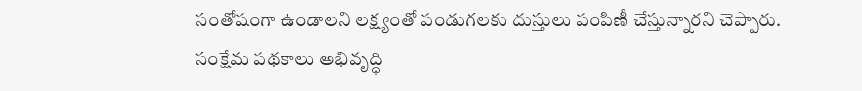సంతోషంగా ఉండాలని లక్ష్యంతో పండుగలకు దుస్తులు పంపిణీ చేస్తున్నారని చెప్పారు. సంక్షేమ పథకాలు అభివృద్ధి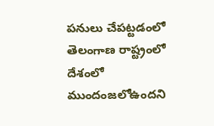పనులు చేపట్టడంలో తెలంగాణ రాష్ట్రంలో దేశంలో ముందంజలోఉందని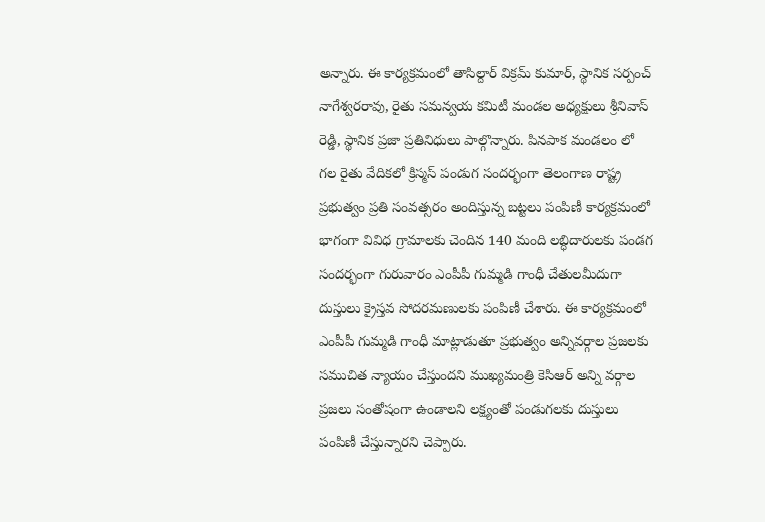అన్నారు. ఈ కార్యక్రమంలో తాసిల్దార్ విక్రమ్ కుమార్, స్థానిక సర్పంచ్ నాగేశ్వరరావు, రైతు సమన్వయ కమిటీ మండల అధ్యక్షులు శ్రీనివాస్ రెడ్డి, స్థానిక ప్రజా ప్రతినిధులు పాల్గొన్నారు. పినపాక మండలం లో గల రైతు వేదికలో క్రిస్మస్ పండుగ సందర్భంగా తెలంగాణ రాష్ట్ర ప్రభుత్వం ప్రతి సంవత్సరం అందిస్తున్న బట్టలు పంపిణీ కార్యక్రమంలో భాగంగా వివిధ గ్రామాలకు చెందిన 140 మంది లబ్ధిదారులకు పండగ సందర్భంగా గురువారం ఎంపీపీ గుమ్మడి గాంధీ చేతులమీదుగా దుస్తులు క్రైస్తవ సోదరమణులకు పంపిణీ చేశారు. ఈ కార్యక్రమంలో ఎంపీపీ గుమ్మడి గాంధీ మాట్లాడుతూ ప్రభుత్వం అన్నివర్గాల ప్రజలకు సముచిత న్యాయం చేస్తుందని ముఖ్యమంత్రి కెసిఆర్ అన్ని వర్గాల ప్రజలు సంతోషంగా ఉండాలని లక్ష్యంతో పండుగలకు దుస్తులు పంపిణీ చేస్తున్నారని చెప్పారు.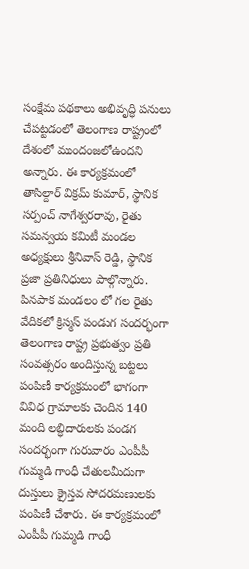సంక్షేమ పథకాలు అభివృద్ధి పనులు చేపట్టడంలో తెలంగాణ రాష్ట్రంలో దేశంలో ముందంజలోఉందని అన్నారు. ఈ కార్యక్రమంలో తాసిల్దార్ విక్రమ్ కుమార్, స్థానిక సర్పంచ్ నాగేశ్వరరావు, రైతు సమన్వయ కమిటీ మండల అధ్యక్షులు శ్రీనివాస్ రెడ్డి, స్థానిక ప్రజా ప్రతినిధులు పాల్గొన్నారు. పినపాక మండలం లో గల రైతు వేదికలో క్రిస్మస్ పండుగ సందర్భంగా తెలంగాణ రాష్ట్ర ప్రభుత్వం ప్రతి సంవత్సరం అందిస్తున్న బట్టలు పంపిణీ కార్యక్రమంలో భాగంగా వివిధ గ్రామాలకు చెందిన 140 మంది లబ్ధిదారులకు పండగ సందర్భంగా గురువారం ఎంపీపీ గుమ్మడి గాంధీ చేతులమీదుగా దుస్తులు క్రైస్తవ సోదరమణులకు పంపిణీ చేశారు. ఈ కార్యక్రమంలో ఎంపీపీ గుమ్మడి గాంధీ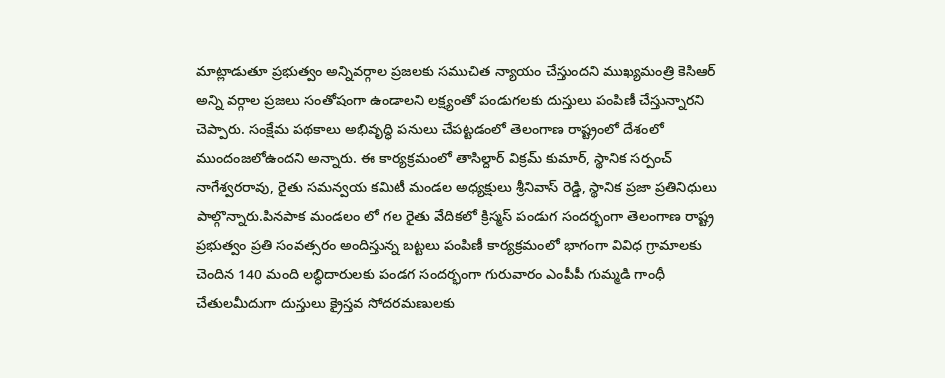మాట్లాడుతూ ప్రభుత్వం అన్నివర్గాల ప్రజలకు సముచిత న్యాయం చేస్తుందని ముఖ్యమంత్రి కెసిఆర్ అన్ని వర్గాల ప్రజలు సంతోషంగా ఉండాలని లక్ష్యంతో పండుగలకు దుస్తులు పంపిణీ చేస్తున్నారని చెప్పారు. సంక్షేమ పథకాలు అభివృద్ధి పనులు చేపట్టడంలో తెలంగాణ రాష్ట్రంలో దేశంలో ముందంజలోఉందని అన్నారు. ఈ కార్యక్రమంలో తాసిల్దార్ విక్రమ్ కుమార్, స్థానిక సర్పంచ్ నాగేశ్వరరావు, రైతు సమన్వయ కమిటీ మండల అధ్యక్షులు శ్రీనివాస్ రెడ్డి, స్థానిక ప్రజా ప్రతినిధులు పాల్గొన్నారు.పినపాక మండలం లో గల రైతు వేదికలో క్రిస్మస్ పండుగ సందర్భంగా తెలంగాణ రాష్ట్ర ప్రభుత్వం ప్రతి సంవత్సరం అందిస్తున్న బట్టలు పంపిణీ కార్యక్రమంలో భాగంగా వివిధ గ్రామాలకు చెందిన 140 మంది లబ్ధిదారులకు పండగ సందర్భంగా గురువారం ఎంపీపీ గుమ్మడి గాంధీ చేతులమీదుగా దుస్తులు క్రైస్తవ సోదరమణులకు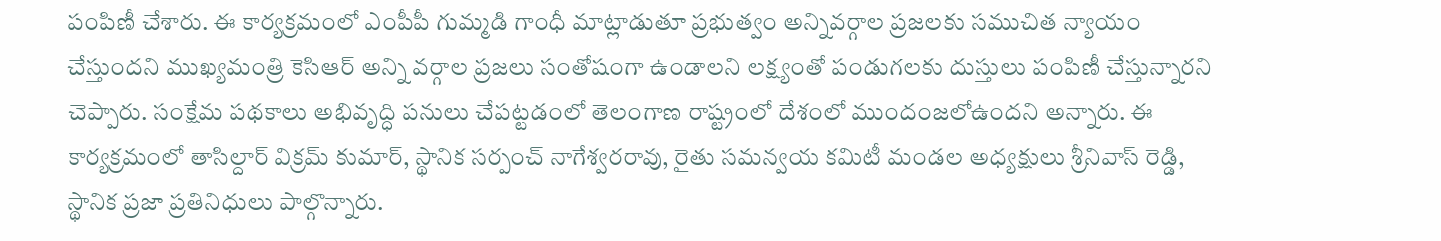పంపిణీ చేశారు. ఈ కార్యక్రమంలో ఎంపీపీ గుమ్మడి గాంధీ మాట్లాడుతూ ప్రభుత్వం అన్నివర్గాల ప్రజలకు సముచిత న్యాయం చేస్తుందని ముఖ్యమంత్రి కెసిఆర్ అన్ని వర్గాల ప్రజలు సంతోషంగా ఉండాలని లక్ష్యంతో పండుగలకు దుస్తులు పంపిణీ చేస్తున్నారని చెప్పారు. సంక్షేమ పథకాలు అభివృద్ధి పనులు చేపట్టడంలో తెలంగాణ రాష్ట్రంలో దేశంలో ముందంజలోఉందని అన్నారు. ఈ కార్యక్రమంలో తాసిల్దార్ విక్రమ్ కుమార్, స్థానిక సర్పంచ్ నాగేశ్వరరావు, రైతు సమన్వయ కమిటీ మండల అధ్యక్షులు శ్రీనివాస్ రెడ్డి, స్థానిక ప్రజా ప్రతినిధులు పాల్గొన్నారు.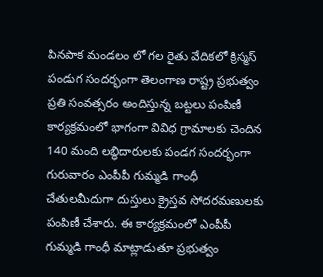పినపాక మండలం లో గల రైతు వేదికలో క్రిస్మస్ పండుగ సందర్భంగా తెలంగాణ రాష్ట్ర ప్రభుత్వం ప్రతి సంవత్సరం అందిస్తున్న బట్టలు పంపిణీ కార్యక్రమంలో భాగంగా వివిధ గ్రామాలకు చెందిన 140 మంది లబ్ధిదారులకు పండగ సందర్భంగా గురువారం ఎంపీపీ గుమ్మడి గాంధీ చేతులమీదుగా దుస్తులు క్రైస్తవ సోదరమణులకు పంపిణీ చేశారు. ఈ కార్యక్రమంలో ఎంపీపీ గుమ్మడి గాంధీ మాట్లాడుతూ ప్రభుత్వం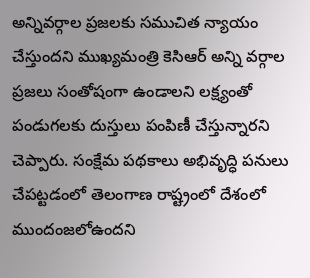అన్నివర్గాల ప్రజలకు సముచిత న్యాయం చేస్తుందని ముఖ్యమంత్రి కెసిఆర్ అన్ని వర్గాల ప్రజలు సంతోషంగా ఉండాలని లక్ష్యంతో పండుగలకు దుస్తులు పంపిణీ చేస్తున్నారని చెప్పారు. సంక్షేమ పథకాలు అభివృద్ధి పనులు చేపట్టడంలో తెలంగాణ రాష్ట్రంలో దేశంలో ముందంజలోఉందని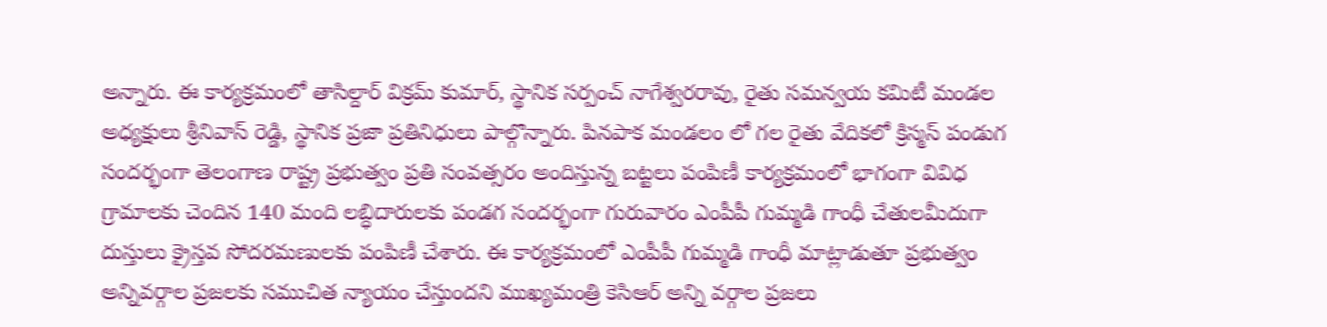అన్నారు. ఈ కార్యక్రమంలో తాసిల్దార్ విక్రమ్ కుమార్, స్థానిక సర్పంచ్ నాగేశ్వరరావు, రైతు సమన్వయ కమిటీ మండల అధ్యక్షులు శ్రీనివాస్ రెడ్డి, స్థానిక ప్రజా ప్రతినిధులు పాల్గొన్నారు. పినపాక మండలం లో గల రైతు వేదికలో క్రిస్మస్ పండుగ సందర్భంగా తెలంగాణ రాష్ట్ర ప్రభుత్వం ప్రతి సంవత్సరం అందిస్తున్న బట్టలు పంపిణీ కార్యక్రమంలో భాగంగా వివిధ గ్రామాలకు చెందిన 140 మంది లబ్ధిదారులకు పండగ సందర్భంగా గురువారం ఎంపీపీ గుమ్మడి గాంధీ చేతులమీదుగా దుస్తులు క్రైస్తవ సోదరమణులకు పంపిణీ చేశారు. ఈ కార్యక్రమంలో ఎంపీపీ గుమ్మడి గాంధీ మాట్లాడుతూ ప్రభుత్వం అన్నివర్గాల ప్రజలకు సముచిత న్యాయం చేస్తుందని ముఖ్యమంత్రి కెసిఆర్ అన్ని వర్గాల ప్రజలు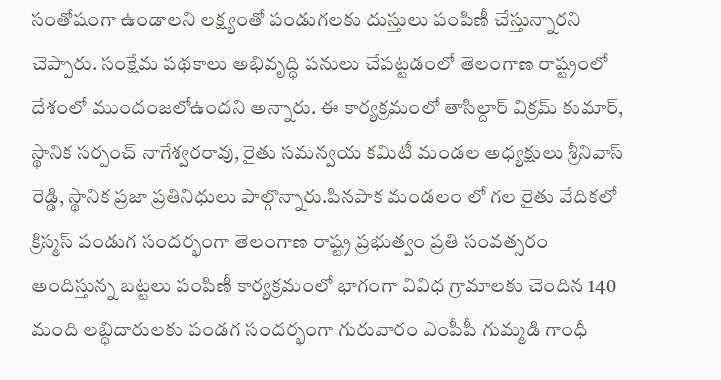సంతోషంగా ఉండాలని లక్ష్యంతో పండుగలకు దుస్తులు పంపిణీ చేస్తున్నారని చెప్పారు. సంక్షేమ పథకాలు అభివృద్ధి పనులు చేపట్టడంలో తెలంగాణ రాష్ట్రంలో దేశంలో ముందంజలోఉందని అన్నారు. ఈ కార్యక్రమంలో తాసిల్దార్ విక్రమ్ కుమార్, స్థానిక సర్పంచ్ నాగేశ్వరరావు, రైతు సమన్వయ కమిటీ మండల అధ్యక్షులు శ్రీనివాస్ రెడ్డి, స్థానిక ప్రజా ప్రతినిధులు పాల్గొన్నారు.పినపాక మండలం లో గల రైతు వేదికలో క్రిస్మస్ పండుగ సందర్భంగా తెలంగాణ రాష్ట్ర ప్రభుత్వం ప్రతి సంవత్సరం అందిస్తున్న బట్టలు పంపిణీ కార్యక్రమంలో భాగంగా వివిధ గ్రామాలకు చెందిన 140 మంది లబ్ధిదారులకు పండగ సందర్భంగా గురువారం ఎంపీపీ గుమ్మడి గాంధీ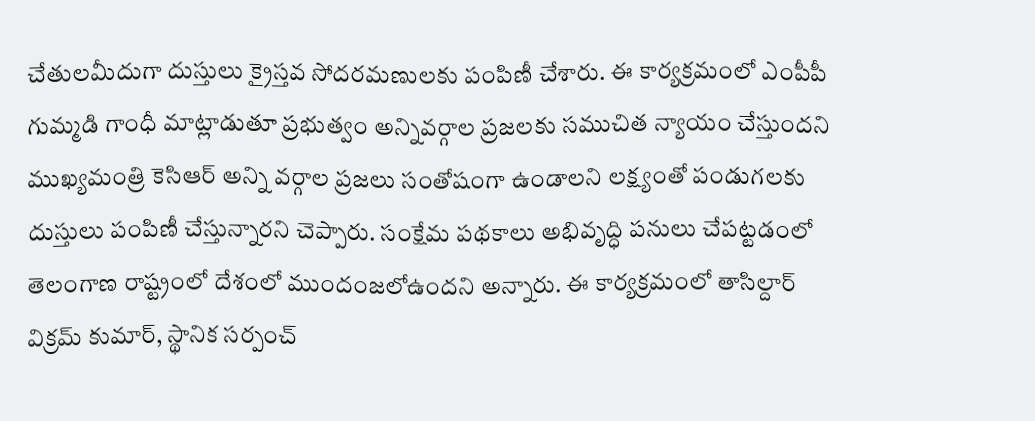చేతులమీదుగా దుస్తులు క్రైస్తవ సోదరమణులకు పంపిణీ చేశారు. ఈ కార్యక్రమంలో ఎంపీపీ గుమ్మడి గాంధీ మాట్లాడుతూ ప్రభుత్వం అన్నివర్గాల ప్రజలకు సముచిత న్యాయం చేస్తుందని ముఖ్యమంత్రి కెసిఆర్ అన్ని వర్గాల ప్రజలు సంతోషంగా ఉండాలని లక్ష్యంతో పండుగలకు దుస్తులు పంపిణీ చేస్తున్నారని చెప్పారు. సంక్షేమ పథకాలు అభివృద్ధి పనులు చేపట్టడంలో తెలంగాణ రాష్ట్రంలో దేశంలో ముందంజలోఉందని అన్నారు. ఈ కార్యక్రమంలో తాసిల్దార్ విక్రమ్ కుమార్, స్థానిక సర్పంచ్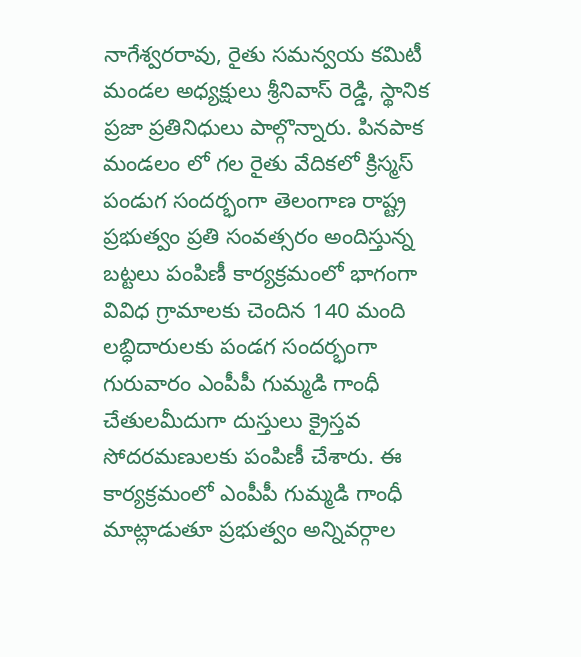నాగేశ్వరరావు, రైతు సమన్వయ కమిటీ మండల అధ్యక్షులు శ్రీనివాస్ రెడ్డి, స్థానిక ప్రజా ప్రతినిధులు పాల్గొన్నారు. పినపాక మండలం లో గల రైతు వేదికలో క్రిస్మస్ పండుగ సందర్భంగా తెలంగాణ రాష్ట్ర ప్రభుత్వం ప్రతి సంవత్సరం అందిస్తున్న బట్టలు పంపిణీ కార్యక్రమంలో భాగంగా వివిధ గ్రామాలకు చెందిన 140 మంది లబ్ధిదారులకు పండగ సందర్భంగా గురువారం ఎంపీపీ గుమ్మడి గాంధీ చేతులమీదుగా దుస్తులు క్రైస్తవ సోదరమణులకు పంపిణీ చేశారు. ఈ కార్యక్రమంలో ఎంపీపీ గుమ్మడి గాంధీ మాట్లాడుతూ ప్రభుత్వం అన్నివర్గాల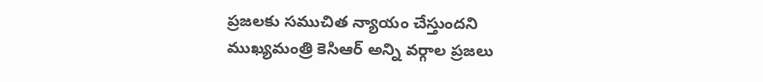ప్రజలకు సముచిత న్యాయం చేస్తుందని ముఖ్యమంత్రి కెసిఆర్ అన్ని వర్గాల ప్రజలు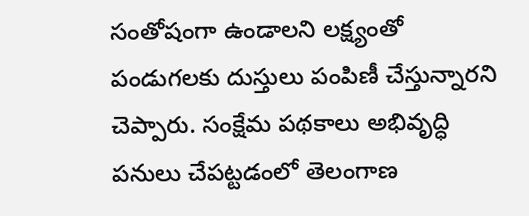సంతోషంగా ఉండాలని లక్ష్యంతో పండుగలకు దుస్తులు పంపిణీ చేస్తున్నారని చెప్పారు. సంక్షేమ పథకాలు అభివృద్ధి పనులు చేపట్టడంలో తెలంగాణ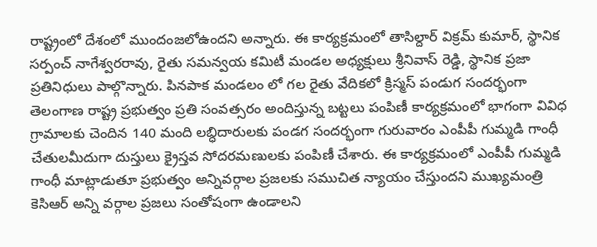రాష్ట్రంలో దేశంలో ముందంజలోఉందని అన్నారు. ఈ కార్యక్రమంలో తాసిల్దార్ విక్రమ్ కుమార్, స్థానిక సర్పంచ్ నాగేశ్వరరావు, రైతు సమన్వయ కమిటీ మండల అధ్యక్షులు శ్రీనివాస్ రెడ్డి, స్థానిక ప్రజా ప్రతినిధులు పాల్గొన్నారు. పినపాక మండలం లో గల రైతు వేదికలో క్రిస్మస్ పండుగ సందర్భంగా తెలంగాణ రాష్ట్ర ప్రభుత్వం ప్రతి సంవత్సరం అందిస్తున్న బట్టలు పంపిణీ కార్యక్రమంలో భాగంగా వివిధ గ్రామాలకు చెందిన 140 మంది లబ్ధిదారులకు పండగ సందర్భంగా గురువారం ఎంపీపీ గుమ్మడి గాంధీ చేతులమీదుగా దుస్తులు క్రైస్తవ సోదరమణులకు పంపిణీ చేశారు. ఈ కార్యక్రమంలో ఎంపీపీ గుమ్మడి గాంధీ మాట్లాడుతూ ప్రభుత్వం అన్నివర్గాల ప్రజలకు సముచిత న్యాయం చేస్తుందని ముఖ్యమంత్రి కెసిఆర్ అన్ని వర్గాల ప్రజలు సంతోషంగా ఉండాలని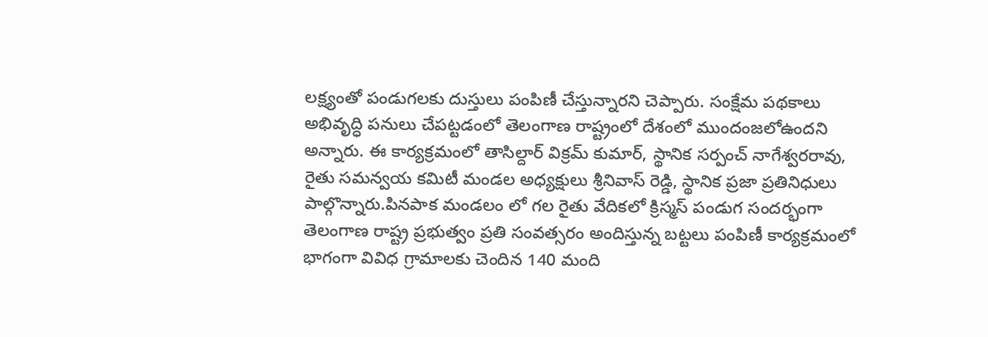లక్ష్యంతో పండుగలకు దుస్తులు పంపిణీ చేస్తున్నారని చెప్పారు. సంక్షేమ పథకాలు అభివృద్ధి పనులు చేపట్టడంలో తెలంగాణ రాష్ట్రంలో దేశంలో ముందంజలోఉందని అన్నారు. ఈ కార్యక్రమంలో తాసిల్దార్ విక్రమ్ కుమార్, స్థానిక సర్పంచ్ నాగేశ్వరరావు, రైతు సమన్వయ కమిటీ మండల అధ్యక్షులు శ్రీనివాస్ రెడ్డి, స్థానిక ప్రజా ప్రతినిధులు పాల్గొన్నారు.పినపాక మండలం లో గల రైతు వేదికలో క్రిస్మస్ పండుగ సందర్భంగా తెలంగాణ రాష్ట్ర ప్రభుత్వం ప్రతి సంవత్సరం అందిస్తున్న బట్టలు పంపిణీ కార్యక్రమంలో భాగంగా వివిధ గ్రామాలకు చెందిన 140 మంది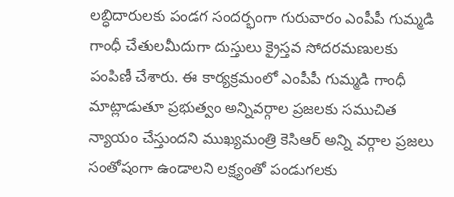లబ్ధిదారులకు పండగ సందర్భంగా గురువారం ఎంపీపీ గుమ్మడి గాంధీ చేతులమీదుగా దుస్తులు క్రైస్తవ సోదరమణులకు పంపిణీ చేశారు. ఈ కార్యక్రమంలో ఎంపీపీ గుమ్మడి గాంధీ మాట్లాడుతూ ప్రభుత్వం అన్నివర్గాల ప్రజలకు సముచిత న్యాయం చేస్తుందని ముఖ్యమంత్రి కెసిఆర్ అన్ని వర్గాల ప్రజలు సంతోషంగా ఉండాలని లక్ష్యంతో పండుగలకు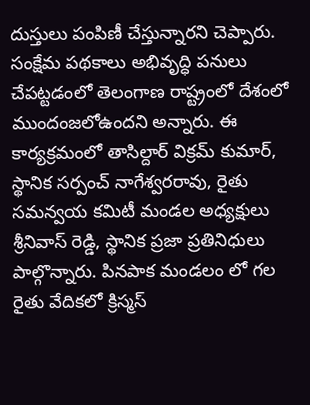దుస్తులు పంపిణీ చేస్తున్నారని చెప్పారు. సంక్షేమ పథకాలు అభివృద్ధి పనులు చేపట్టడంలో తెలంగాణ రాష్ట్రంలో దేశంలో ముందంజలోఉందని అన్నారు. ఈ కార్యక్రమంలో తాసిల్దార్ విక్రమ్ కుమార్, స్థానిక సర్పంచ్ నాగేశ్వరరావు, రైతు సమన్వయ కమిటీ మండల అధ్యక్షులు శ్రీనివాస్ రెడ్డి, స్థానిక ప్రజా ప్రతినిధులు పాల్గొన్నారు. పినపాక మండలం లో గల రైతు వేదికలో క్రిస్మస్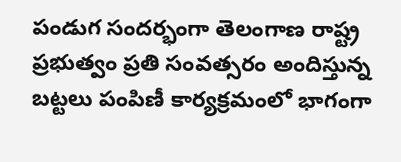పండుగ సందర్భంగా తెలంగాణ రాష్ట్ర ప్రభుత్వం ప్రతి సంవత్సరం అందిస్తున్న బట్టలు పంపిణీ కార్యక్రమంలో భాగంగా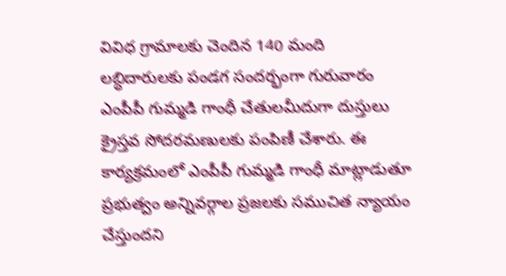వివిధ గ్రామాలకు చెందిన 140 మంది లబ్ధిదారులకు పండగ సందర్భంగా గురువారం ఎంపీపీ గుమ్మడి గాంధీ చేతులమీదుగా దుస్తులు క్రైస్తవ సోదరమణులకు పంపిణీ చేశారు. ఈ కార్యక్రమంలో ఎంపీపీ గుమ్మడి గాంధీ మాట్లాడుతూ ప్రభుత్వం అన్నివర్గాల ప్రజలకు సముచిత న్యాయం చేస్తుందని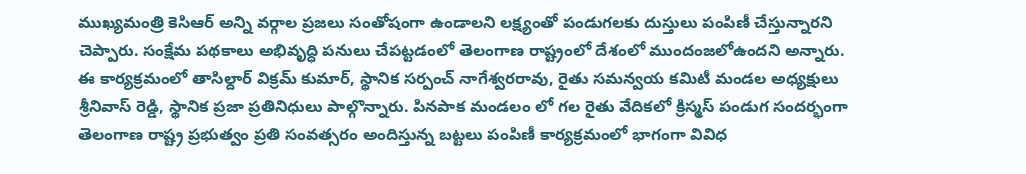ముఖ్యమంత్రి కెసిఆర్ అన్ని వర్గాల ప్రజలు సంతోషంగా ఉండాలని లక్ష్యంతో పండుగలకు దుస్తులు పంపిణీ చేస్తున్నారని చెప్పారు. సంక్షేమ పథకాలు అభివృద్ధి పనులు చేపట్టడంలో తెలంగాణ రాష్ట్రంలో దేశంలో ముందంజలోఉందని అన్నారు. ఈ కార్యక్రమంలో తాసిల్దార్ విక్రమ్ కుమార్, స్థానిక సర్పంచ్ నాగేశ్వరరావు, రైతు సమన్వయ కమిటీ మండల అధ్యక్షులు శ్రీనివాస్ రెడ్డి, స్థానిక ప్రజా ప్రతినిధులు పాల్గొన్నారు. పినపాక మండలం లో గల రైతు వేదికలో క్రిస్మస్ పండుగ సందర్భంగా తెలంగాణ రాష్ట్ర ప్రభుత్వం ప్రతి సంవత్సరం అందిస్తున్న బట్టలు పంపిణీ కార్యక్రమంలో భాగంగా వివిధ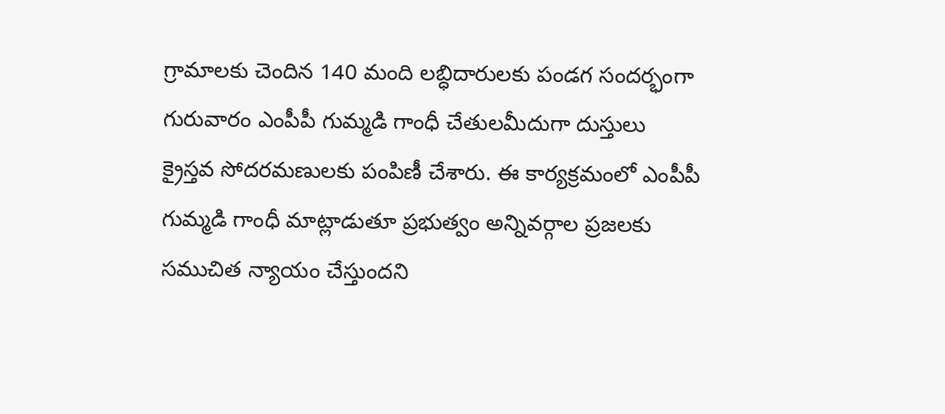గ్రామాలకు చెందిన 140 మంది లబ్ధిదారులకు పండగ సందర్భంగా గురువారం ఎంపీపీ గుమ్మడి గాంధీ చేతులమీదుగా దుస్తులు క్రైస్తవ సోదరమణులకు పంపిణీ చేశారు. ఈ కార్యక్రమంలో ఎంపీపీ గుమ్మడి గాంధీ మాట్లాడుతూ ప్రభుత్వం అన్నివర్గాల ప్రజలకు సముచిత న్యాయం చేస్తుందని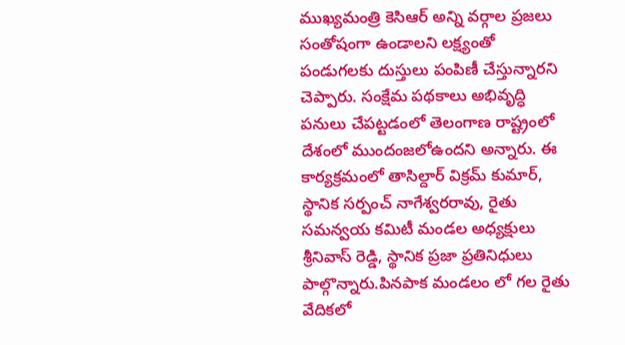ముఖ్యమంత్రి కెసిఆర్ అన్ని వర్గాల ప్రజలు సంతోషంగా ఉండాలని లక్ష్యంతో పండుగలకు దుస్తులు పంపిణీ చేస్తున్నారని చెప్పారు. సంక్షేమ పథకాలు అభివృద్ధి పనులు చేపట్టడంలో తెలంగాణ రాష్ట్రంలో దేశంలో ముందంజలోఉందని అన్నారు. ఈ కార్యక్రమంలో తాసిల్దార్ విక్రమ్ కుమార్, స్థానిక సర్పంచ్ నాగేశ్వరరావు, రైతు సమన్వయ కమిటీ మండల అధ్యక్షులు శ్రీనివాస్ రెడ్డి, స్థానిక ప్రజా ప్రతినిధులు పాల్గొన్నారు.పినపాక మండలం లో గల రైతు వేదికలో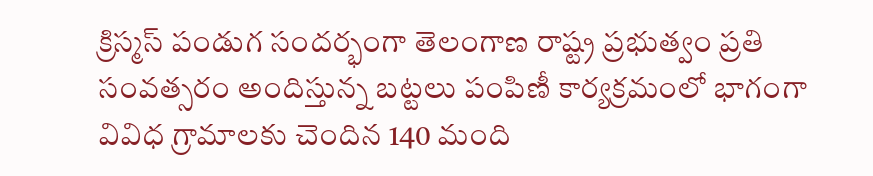క్రిస్మస్ పండుగ సందర్భంగా తెలంగాణ రాష్ట్ర ప్రభుత్వం ప్రతి సంవత్సరం అందిస్తున్న బట్టలు పంపిణీ కార్యక్రమంలో భాగంగా వివిధ గ్రామాలకు చెందిన 140 మంది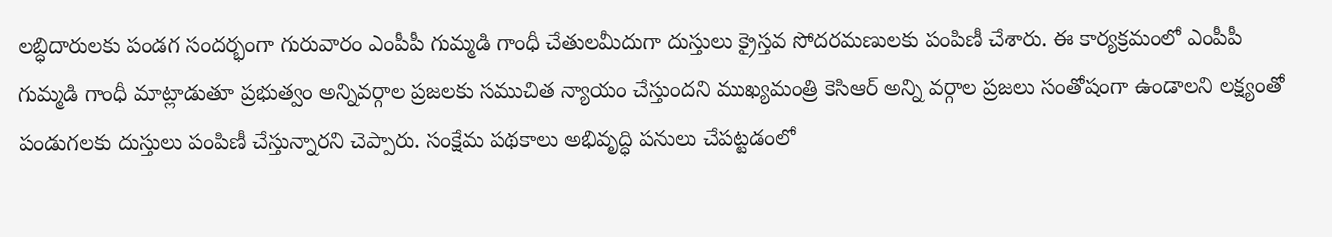లబ్ధిదారులకు పండగ సందర్భంగా గురువారం ఎంపీపీ గుమ్మడి గాంధీ చేతులమీదుగా దుస్తులు క్రైస్తవ సోదరమణులకు పంపిణీ చేశారు. ఈ కార్యక్రమంలో ఎంపీపీ గుమ్మడి గాంధీ మాట్లాడుతూ ప్రభుత్వం అన్నివర్గాల ప్రజలకు సముచిత న్యాయం చేస్తుందని ముఖ్యమంత్రి కెసిఆర్ అన్ని వర్గాల ప్రజలు సంతోషంగా ఉండాలని లక్ష్యంతో పండుగలకు దుస్తులు పంపిణీ చేస్తున్నారని చెప్పారు. సంక్షేమ పథకాలు అభివృద్ధి పనులు చేపట్టడంలో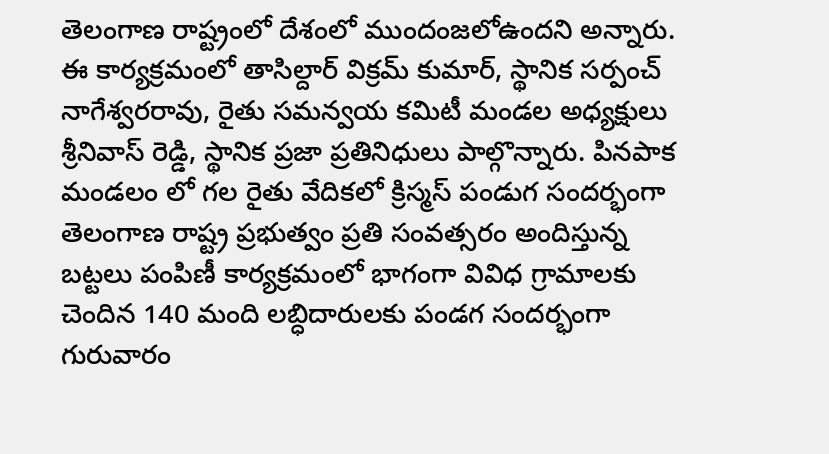తెలంగాణ రాష్ట్రంలో దేశంలో ముందంజలోఉందని అన్నారు. ఈ కార్యక్రమంలో తాసిల్దార్ విక్రమ్ కుమార్, స్థానిక సర్పంచ్ నాగేశ్వరరావు, రైతు సమన్వయ కమిటీ మండల అధ్యక్షులు శ్రీనివాస్ రెడ్డి, స్థానిక ప్రజా ప్రతినిధులు పాల్గొన్నారు. పినపాక మండలం లో గల రైతు వేదికలో క్రిస్మస్ పండుగ సందర్భంగా తెలంగాణ రాష్ట్ర ప్రభుత్వం ప్రతి సంవత్సరం అందిస్తున్న బట్టలు పంపిణీ కార్యక్రమంలో భాగంగా వివిధ గ్రామాలకు చెందిన 140 మంది లబ్ధిదారులకు పండగ సందర్భంగా గురువారం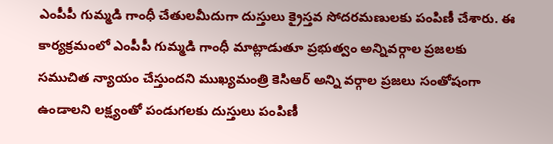ఎంపీపీ గుమ్మడి గాంధీ చేతులమీదుగా దుస్తులు క్రైస్తవ సోదరమణులకు పంపిణీ చేశారు. ఈ కార్యక్రమంలో ఎంపీపీ గుమ్మడి గాంధీ మాట్లాడుతూ ప్రభుత్వం అన్నివర్గాల ప్రజలకు సముచిత న్యాయం చేస్తుందని ముఖ్యమంత్రి కెసిఆర్ అన్ని వర్గాల ప్రజలు సంతోషంగా ఉండాలని లక్ష్యంతో పండుగలకు దుస్తులు పంపిణీ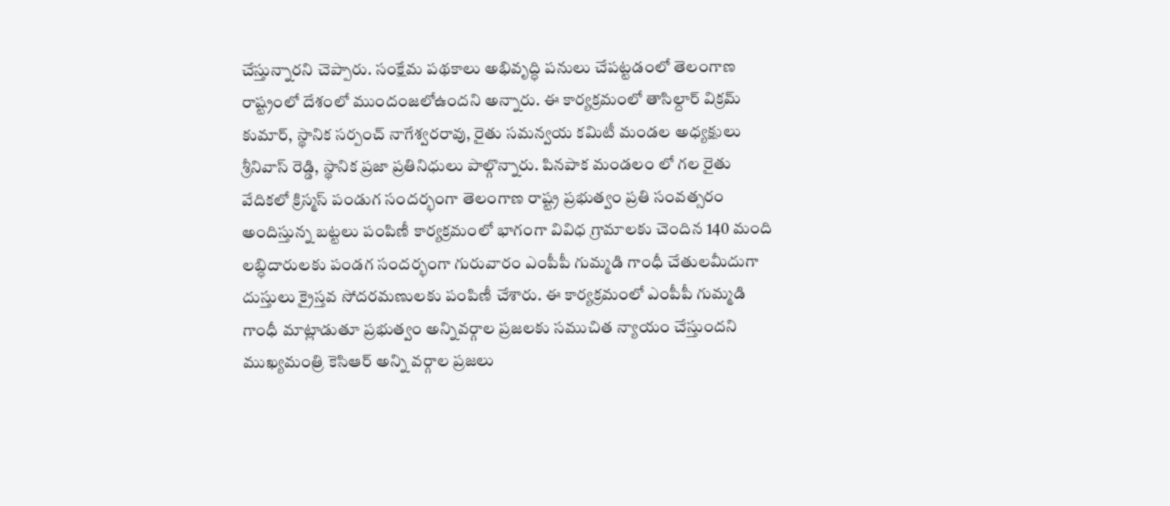చేస్తున్నారని చెప్పారు. సంక్షేమ పథకాలు అభివృద్ధి పనులు చేపట్టడంలో తెలంగాణ రాష్ట్రంలో దేశంలో ముందంజలోఉందని అన్నారు. ఈ కార్యక్రమంలో తాసిల్దార్ విక్రమ్ కుమార్, స్థానిక సర్పంచ్ నాగేశ్వరరావు, రైతు సమన్వయ కమిటీ మండల అధ్యక్షులు శ్రీనివాస్ రెడ్డి, స్థానిక ప్రజా ప్రతినిధులు పాల్గొన్నారు. పినపాక మండలం లో గల రైతు వేదికలో క్రిస్మస్ పండుగ సందర్భంగా తెలంగాణ రాష్ట్ర ప్రభుత్వం ప్రతి సంవత్సరం అందిస్తున్న బట్టలు పంపిణీ కార్యక్రమంలో భాగంగా వివిధ గ్రామాలకు చెందిన 140 మంది లబ్ధిదారులకు పండగ సందర్భంగా గురువారం ఎంపీపీ గుమ్మడి గాంధీ చేతులమీదుగా దుస్తులు క్రైస్తవ సోదరమణులకు పంపిణీ చేశారు. ఈ కార్యక్రమంలో ఎంపీపీ గుమ్మడి గాంధీ మాట్లాడుతూ ప్రభుత్వం అన్నివర్గాల ప్రజలకు సముచిత న్యాయం చేస్తుందని ముఖ్యమంత్రి కెసిఆర్ అన్ని వర్గాల ప్రజలు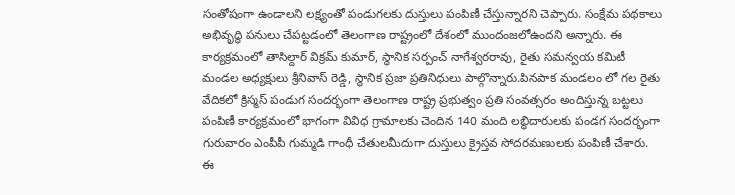సంతోషంగా ఉండాలని లక్ష్యంతో పండుగలకు దుస్తులు పంపిణీ చేస్తున్నారని చెప్పారు. సంక్షేమ పథకాలు అభివృద్ధి పనులు చేపట్టడంలో తెలంగాణ రాష్ట్రంలో దేశంలో ముందంజలోఉందని అన్నారు. ఈ కార్యక్రమంలో తాసిల్దార్ విక్రమ్ కుమార్, స్థానిక సర్పంచ్ నాగేశ్వరరావు, రైతు సమన్వయ కమిటీ మండల అధ్యక్షులు శ్రీనివాస్ రెడ్డి, స్థానిక ప్రజా ప్రతినిధులు పాల్గొన్నారు.పినపాక మండలం లో గల రైతు వేదికలో క్రిస్మస్ పండుగ సందర్భంగా తెలంగాణ రాష్ట్ర ప్రభుత్వం ప్రతి సంవత్సరం అందిస్తున్న బట్టలు పంపిణీ కార్యక్రమంలో భాగంగా వివిధ గ్రామాలకు చెందిన 140 మంది లబ్ధిదారులకు పండగ సందర్భంగా గురువారం ఎంపీపీ గుమ్మడి గాంధీ చేతులమీదుగా దుస్తులు క్రైస్తవ సోదరమణులకు పంపిణీ చేశారు. ఈ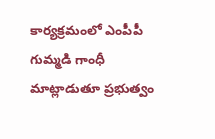కార్యక్రమంలో ఎంపీపీ గుమ్మడి గాంధీ మాట్లాడుతూ ప్రభుత్వం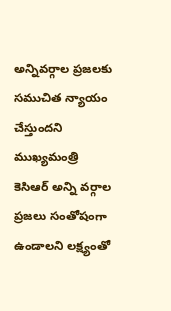అన్నివర్గాల ప్రజలకు సముచిత న్యాయం చేస్తుందని ముఖ్యమంత్రి కెసిఆర్ అన్ని వర్గాల ప్రజలు సంతోషంగా ఉండాలని లక్ష్యంతో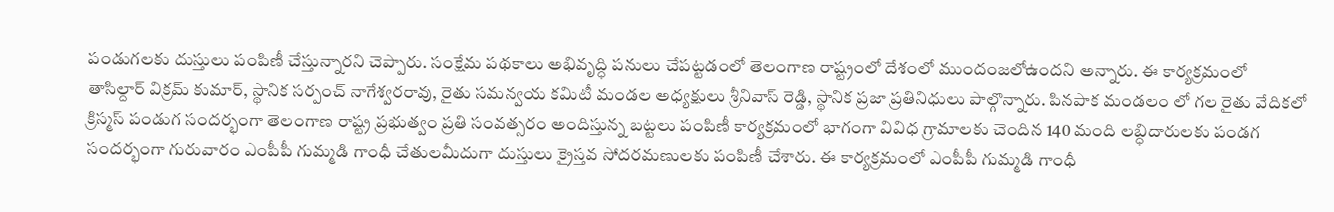పండుగలకు దుస్తులు పంపిణీ చేస్తున్నారని చెప్పారు. సంక్షేమ పథకాలు అభివృద్ధి పనులు చేపట్టడంలో తెలంగాణ రాష్ట్రంలో దేశంలో ముందంజలోఉందని అన్నారు. ఈ కార్యక్రమంలో తాసిల్దార్ విక్రమ్ కుమార్, స్థానిక సర్పంచ్ నాగేశ్వరరావు, రైతు సమన్వయ కమిటీ మండల అధ్యక్షులు శ్రీనివాస్ రెడ్డి, స్థానిక ప్రజా ప్రతినిధులు పాల్గొన్నారు. పినపాక మండలం లో గల రైతు వేదికలో క్రిస్మస్ పండుగ సందర్భంగా తెలంగాణ రాష్ట్ర ప్రభుత్వం ప్రతి సంవత్సరం అందిస్తున్న బట్టలు పంపిణీ కార్యక్రమంలో భాగంగా వివిధ గ్రామాలకు చెందిన 140 మంది లబ్ధిదారులకు పండగ సందర్భంగా గురువారం ఎంపీపీ గుమ్మడి గాంధీ చేతులమీదుగా దుస్తులు క్రైస్తవ సోదరమణులకు పంపిణీ చేశారు. ఈ కార్యక్రమంలో ఎంపీపీ గుమ్మడి గాంధీ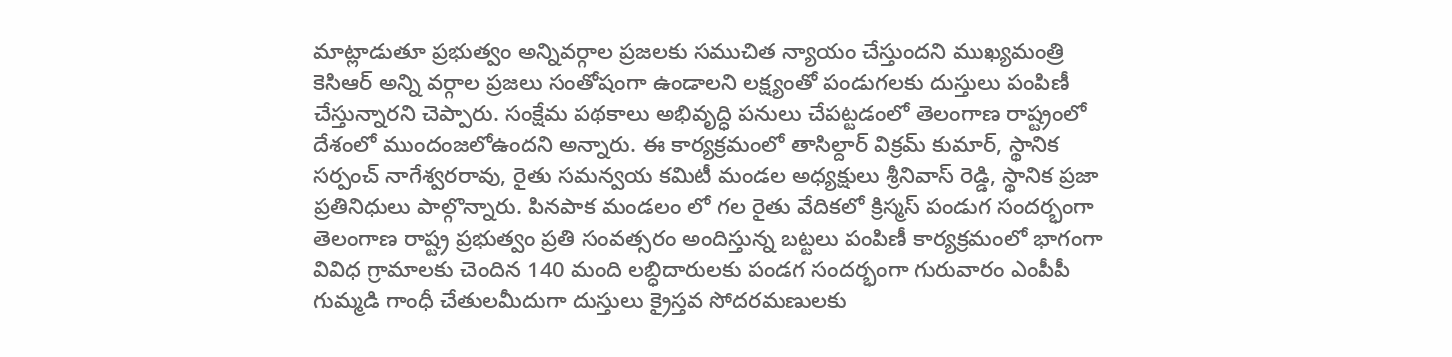మాట్లాడుతూ ప్రభుత్వం అన్నివర్గాల ప్రజలకు సముచిత న్యాయం చేస్తుందని ముఖ్యమంత్రి కెసిఆర్ అన్ని వర్గాల ప్రజలు సంతోషంగా ఉండాలని లక్ష్యంతో పండుగలకు దుస్తులు పంపిణీ చేస్తున్నారని చెప్పారు. సంక్షేమ పథకాలు అభివృద్ధి పనులు చేపట్టడంలో తెలంగాణ రాష్ట్రంలో దేశంలో ముందంజలోఉందని అన్నారు. ఈ కార్యక్రమంలో తాసిల్దార్ విక్రమ్ కుమార్, స్థానిక సర్పంచ్ నాగేశ్వరరావు, రైతు సమన్వయ కమిటీ మండల అధ్యక్షులు శ్రీనివాస్ రెడ్డి, స్థానిక ప్రజా ప్రతినిధులు పాల్గొన్నారు. పినపాక మండలం లో గల రైతు వేదికలో క్రిస్మస్ పండుగ సందర్భంగా తెలంగాణ రాష్ట్ర ప్రభుత్వం ప్రతి సంవత్సరం అందిస్తున్న బట్టలు పంపిణీ కార్యక్రమంలో భాగంగా వివిధ గ్రామాలకు చెందిన 140 మంది లబ్ధిదారులకు పండగ సందర్భంగా గురువారం ఎంపీపీ గుమ్మడి గాంధీ చేతులమీదుగా దుస్తులు క్రైస్తవ సోదరమణులకు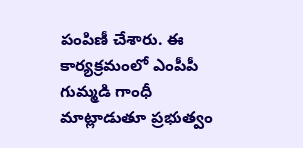పంపిణీ చేశారు. ఈ కార్యక్రమంలో ఎంపీపీ గుమ్మడి గాంధీ మాట్లాడుతూ ప్రభుత్వం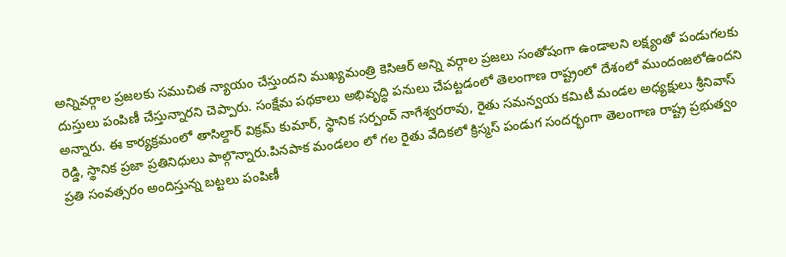అన్నివర్గాల ప్రజలకు సముచిత న్యాయం చేస్తుందని ముఖ్యమంత్రి కెసిఆర్ అన్ని వర్గాల ప్రజలు సంతోషంగా ఉండాలని లక్ష్యంతో పండుగలకు దుస్తులు పంపిణీ చేస్తున్నారని చెప్పారు. సంక్షేమ పథకాలు అభివృద్ధి పనులు చేపట్టడంలో తెలంగాణ రాష్ట్రంలో దేశంలో ముందంజలోఉందని అన్నారు. ఈ కార్యక్రమంలో తాసిల్దార్ విక్రమ్ కుమార్, స్థానిక సర్పంచ్ నాగేశ్వరరావు, రైతు సమన్వయ కమిటీ మండల అధ్యక్షులు శ్రీనివాస్ రెడ్డి, స్థానిక ప్రజా ప్రతినిధులు పాల్గొన్నారు.పినపాక మండలం లో గల రైతు వేదికలో క్రిస్మస్ పండుగ సందర్భంగా తెలంగాణ రాష్ట్ర ప్రభుత్వం ప్రతి సంవత్సరం అందిస్తున్న బట్టలు పంపిణీ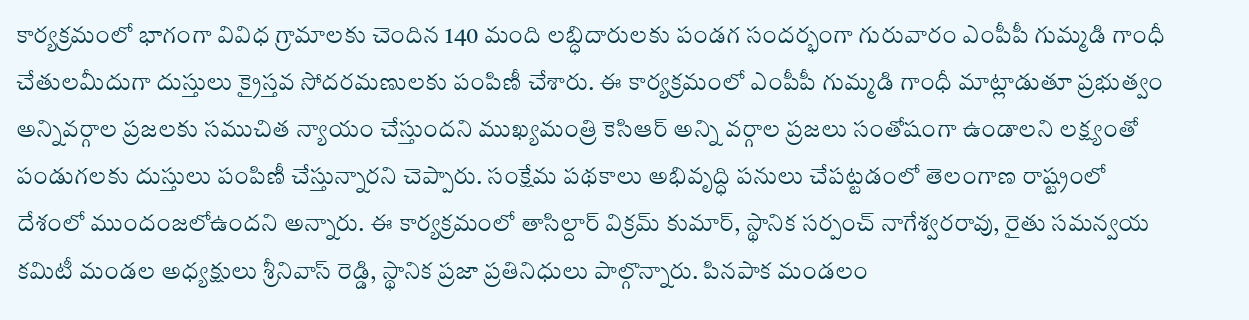కార్యక్రమంలో భాగంగా వివిధ గ్రామాలకు చెందిన 140 మంది లబ్ధిదారులకు పండగ సందర్భంగా గురువారం ఎంపీపీ గుమ్మడి గాంధీ చేతులమీదుగా దుస్తులు క్రైస్తవ సోదరమణులకు పంపిణీ చేశారు. ఈ కార్యక్రమంలో ఎంపీపీ గుమ్మడి గాంధీ మాట్లాడుతూ ప్రభుత్వం అన్నివర్గాల ప్రజలకు సముచిత న్యాయం చేస్తుందని ముఖ్యమంత్రి కెసిఆర్ అన్ని వర్గాల ప్రజలు సంతోషంగా ఉండాలని లక్ష్యంతో పండుగలకు దుస్తులు పంపిణీ చేస్తున్నారని చెప్పారు. సంక్షేమ పథకాలు అభివృద్ధి పనులు చేపట్టడంలో తెలంగాణ రాష్ట్రంలో దేశంలో ముందంజలోఉందని అన్నారు. ఈ కార్యక్రమంలో తాసిల్దార్ విక్రమ్ కుమార్, స్థానిక సర్పంచ్ నాగేశ్వరరావు, రైతు సమన్వయ కమిటీ మండల అధ్యక్షులు శ్రీనివాస్ రెడ్డి, స్థానిక ప్రజా ప్రతినిధులు పాల్గొన్నారు. పినపాక మండలం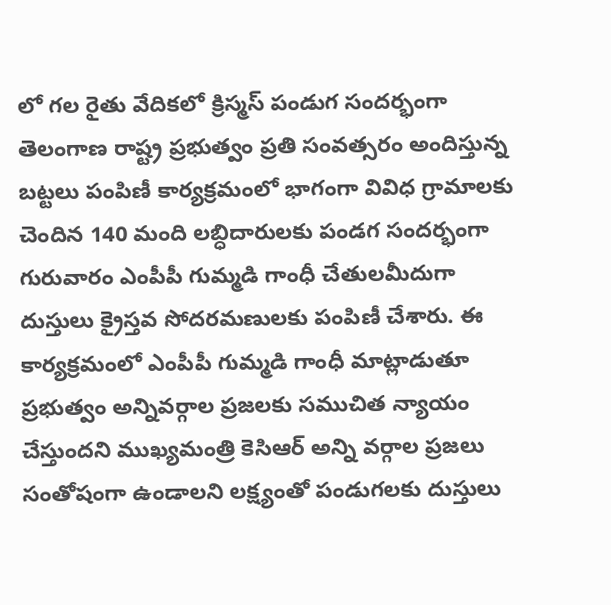లో గల రైతు వేదికలో క్రిస్మస్ పండుగ సందర్భంగా తెలంగాణ రాష్ట్ర ప్రభుత్వం ప్రతి సంవత్సరం అందిస్తున్న బట్టలు పంపిణీ కార్యక్రమంలో భాగంగా వివిధ గ్రామాలకు చెందిన 140 మంది లబ్ధిదారులకు పండగ సందర్భంగా గురువారం ఎంపీపీ గుమ్మడి గాంధీ చేతులమీదుగా దుస్తులు క్రైస్తవ సోదరమణులకు పంపిణీ చేశారు. ఈ కార్యక్రమంలో ఎంపీపీ గుమ్మడి గాంధీ మాట్లాడుతూ ప్రభుత్వం అన్నివర్గాల ప్రజలకు సముచిత న్యాయం చేస్తుందని ముఖ్యమంత్రి కెసిఆర్ అన్ని వర్గాల ప్రజలు సంతోషంగా ఉండాలని లక్ష్యంతో పండుగలకు దుస్తులు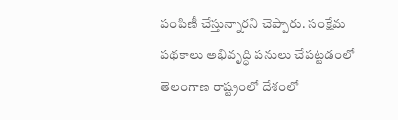పంపిణీ చేస్తున్నారని చెప్పారు. సంక్షేమ పథకాలు అభివృద్ధి పనులు చేపట్టడంలో తెలంగాణ రాష్ట్రంలో దేశంలో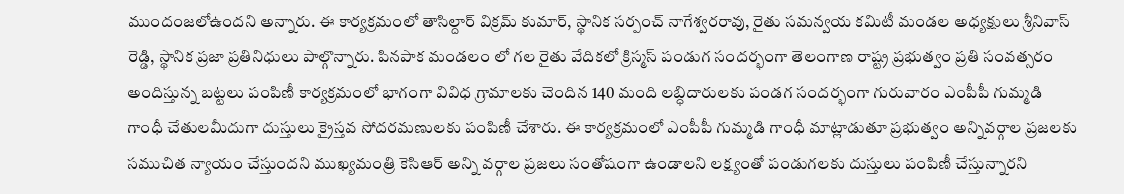ముందంజలోఉందని అన్నారు. ఈ కార్యక్రమంలో తాసిల్దార్ విక్రమ్ కుమార్, స్థానిక సర్పంచ్ నాగేశ్వరరావు, రైతు సమన్వయ కమిటీ మండల అధ్యక్షులు శ్రీనివాస్ రెడ్డి, స్థానిక ప్రజా ప్రతినిధులు పాల్గొన్నారు. పినపాక మండలం లో గల రైతు వేదికలో క్రిస్మస్ పండుగ సందర్భంగా తెలంగాణ రాష్ట్ర ప్రభుత్వం ప్రతి సంవత్సరం అందిస్తున్న బట్టలు పంపిణీ కార్యక్రమంలో భాగంగా వివిధ గ్రామాలకు చెందిన 140 మంది లబ్ధిదారులకు పండగ సందర్భంగా గురువారం ఎంపీపీ గుమ్మడి గాంధీ చేతులమీదుగా దుస్తులు క్రైస్తవ సోదరమణులకు పంపిణీ చేశారు. ఈ కార్యక్రమంలో ఎంపీపీ గుమ్మడి గాంధీ మాట్లాడుతూ ప్రభుత్వం అన్నివర్గాల ప్రజలకు సముచిత న్యాయం చేస్తుందని ముఖ్యమంత్రి కెసిఆర్ అన్ని వర్గాల ప్రజలు సంతోషంగా ఉండాలని లక్ష్యంతో పండుగలకు దుస్తులు పంపిణీ చేస్తున్నారని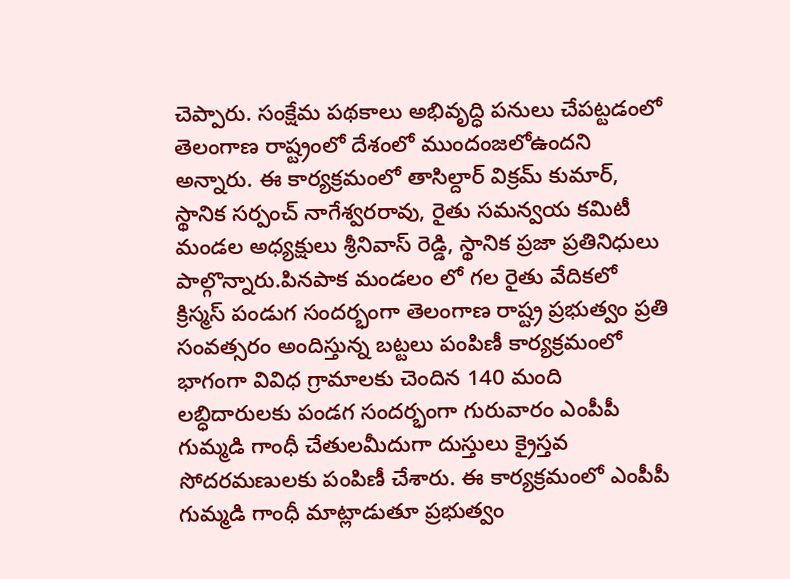చెప్పారు. సంక్షేమ పథకాలు అభివృద్ధి పనులు చేపట్టడంలో తెలంగాణ రాష్ట్రంలో దేశంలో ముందంజలోఉందని అన్నారు. ఈ కార్యక్రమంలో తాసిల్దార్ విక్రమ్ కుమార్, స్థానిక సర్పంచ్ నాగేశ్వరరావు, రైతు సమన్వయ కమిటీ మండల అధ్యక్షులు శ్రీనివాస్ రెడ్డి, స్థానిక ప్రజా ప్రతినిధులు పాల్గొన్నారు.పినపాక మండలం లో గల రైతు వేదికలో క్రిస్మస్ పండుగ సందర్భంగా తెలంగాణ రాష్ట్ర ప్రభుత్వం ప్రతి సంవత్సరం అందిస్తున్న బట్టలు పంపిణీ కార్యక్రమంలో భాగంగా వివిధ గ్రామాలకు చెందిన 140 మంది లబ్ధిదారులకు పండగ సందర్భంగా గురువారం ఎంపీపీ గుమ్మడి గాంధీ చేతులమీదుగా దుస్తులు క్రైస్తవ సోదరమణులకు పంపిణీ చేశారు. ఈ కార్యక్రమంలో ఎంపీపీ గుమ్మడి గాంధీ మాట్లాడుతూ ప్రభుత్వం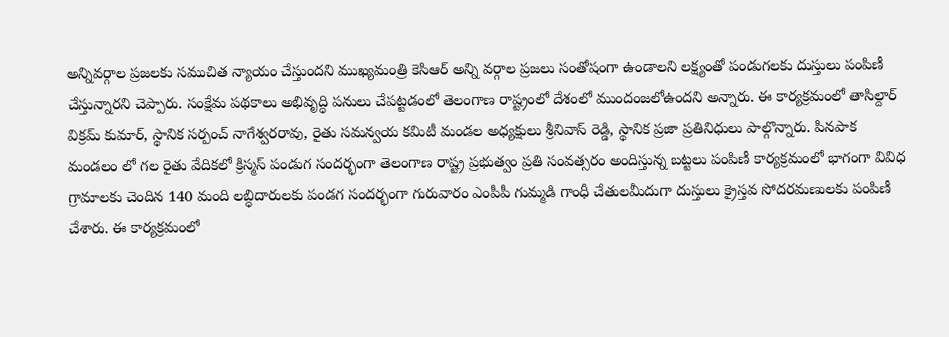అన్నివర్గాల ప్రజలకు సముచిత న్యాయం చేస్తుందని ముఖ్యమంత్రి కెసిఆర్ అన్ని వర్గాల ప్రజలు సంతోషంగా ఉండాలని లక్ష్యంతో పండుగలకు దుస్తులు పంపిణీ చేస్తున్నారని చెప్పారు. సంక్షేమ పథకాలు అభివృద్ధి పనులు చేపట్టడంలో తెలంగాణ రాష్ట్రంలో దేశంలో ముందంజలోఉందని అన్నారు. ఈ కార్యక్రమంలో తాసిల్దార్ విక్రమ్ కుమార్, స్థానిక సర్పంచ్ నాగేశ్వరరావు, రైతు సమన్వయ కమిటీ మండల అధ్యక్షులు శ్రీనివాస్ రెడ్డి, స్థానిక ప్రజా ప్రతినిధులు పాల్గొన్నారు. పినపాక మండలం లో గల రైతు వేదికలో క్రిస్మస్ పండుగ సందర్భంగా తెలంగాణ రాష్ట్ర ప్రభుత్వం ప్రతి సంవత్సరం అందిస్తున్న బట్టలు పంపిణీ కార్యక్రమంలో భాగంగా వివిధ గ్రామాలకు చెందిన 140 మంది లబ్ధిదారులకు పండగ సందర్భంగా గురువారం ఎంపీపీ గుమ్మడి గాంధీ చేతులమీదుగా దుస్తులు క్రైస్తవ సోదరమణులకు పంపిణీ చేశారు. ఈ కార్యక్రమంలో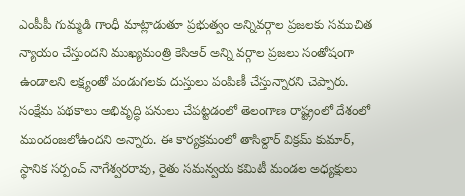ఎంపీపీ గుమ్మడి గాంధీ మాట్లాడుతూ ప్రభుత్వం అన్నివర్గాల ప్రజలకు సముచిత న్యాయం చేస్తుందని ముఖ్యమంత్రి కెసిఆర్ అన్ని వర్గాల ప్రజలు సంతోషంగా ఉండాలని లక్ష్యంతో పండుగలకు దుస్తులు పంపిణీ చేస్తున్నారని చెప్పారు. సంక్షేమ పథకాలు అభివృద్ధి పనులు చేపట్టడంలో తెలంగాణ రాష్ట్రంలో దేశంలో ముందంజలోఉందని అన్నారు. ఈ కార్యక్రమంలో తాసిల్దార్ విక్రమ్ కుమార్, స్థానిక సర్పంచ్ నాగేశ్వరరావు, రైతు సమన్వయ కమిటీ మండల అధ్యక్షులు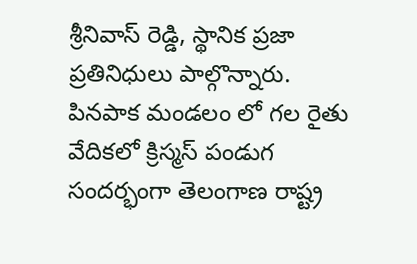శ్రీనివాస్ రెడ్డి, స్థానిక ప్రజా ప్రతినిధులు పాల్గొన్నారు. పినపాక మండలం లో గల రైతు వేదికలో క్రిస్మస్ పండుగ సందర్భంగా తెలంగాణ రాష్ట్ర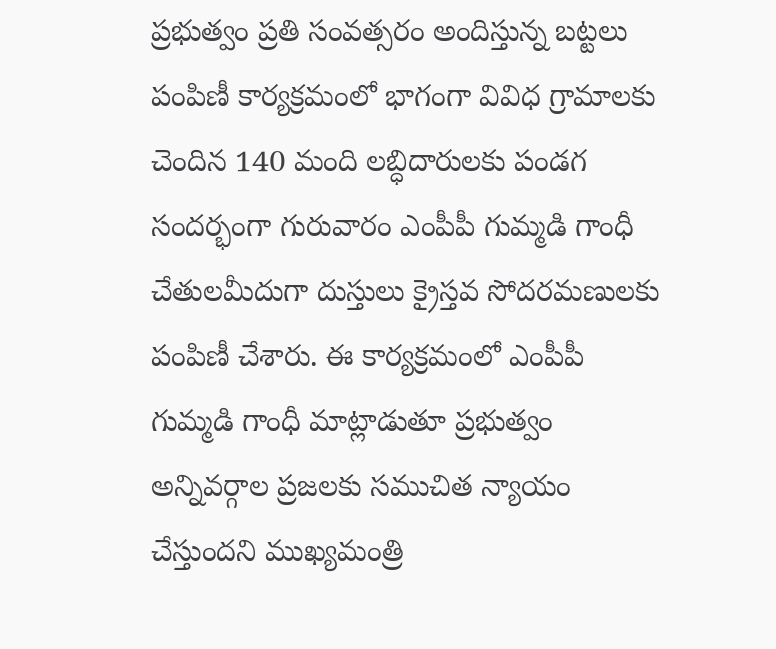ప్రభుత్వం ప్రతి సంవత్సరం అందిస్తున్న బట్టలు పంపిణీ కార్యక్రమంలో భాగంగా వివిధ గ్రామాలకు చెందిన 140 మంది లబ్ధిదారులకు పండగ సందర్భంగా గురువారం ఎంపీపీ గుమ్మడి గాంధీ చేతులమీదుగా దుస్తులు క్రైస్తవ సోదరమణులకు పంపిణీ చేశారు. ఈ కార్యక్రమంలో ఎంపీపీ గుమ్మడి గాంధీ మాట్లాడుతూ ప్రభుత్వం అన్నివర్గాల ప్రజలకు సముచిత న్యాయం చేస్తుందని ముఖ్యమంత్రి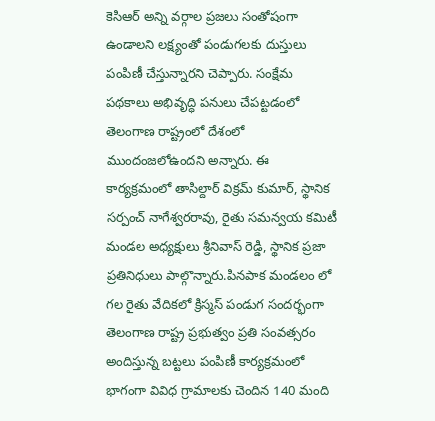కెసిఆర్ అన్ని వర్గాల ప్రజలు సంతోషంగా ఉండాలని లక్ష్యంతో పండుగలకు దుస్తులు పంపిణీ చేస్తున్నారని చెప్పారు. సంక్షేమ పథకాలు అభివృద్ధి పనులు చేపట్టడంలో తెలంగాణ రాష్ట్రంలో దేశంలో ముందంజలోఉందని అన్నారు. ఈ కార్యక్రమంలో తాసిల్దార్ విక్రమ్ కుమార్, స్థానిక సర్పంచ్ నాగేశ్వరరావు, రైతు సమన్వయ కమిటీ మండల అధ్యక్షులు శ్రీనివాస్ రెడ్డి, స్థానిక ప్రజా ప్రతినిధులు పాల్గొన్నారు.పినపాక మండలం లో గల రైతు వేదికలో క్రిస్మస్ పండుగ సందర్భంగా తెలంగాణ రాష్ట్ర ప్రభుత్వం ప్రతి సంవత్సరం అందిస్తున్న బట్టలు పంపిణీ కార్యక్రమంలో భాగంగా వివిధ గ్రామాలకు చెందిన 140 మంది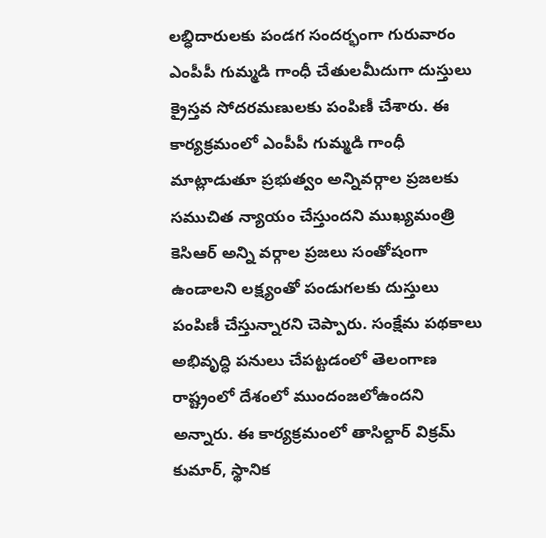లబ్ధిదారులకు పండగ సందర్భంగా గురువారం ఎంపీపీ గుమ్మడి గాంధీ చేతులమీదుగా దుస్తులు క్రైస్తవ సోదరమణులకు పంపిణీ చేశారు. ఈ కార్యక్రమంలో ఎంపీపీ గుమ్మడి గాంధీ మాట్లాడుతూ ప్రభుత్వం అన్నివర్గాల ప్రజలకు సముచిత న్యాయం చేస్తుందని ముఖ్యమంత్రి కెసిఆర్ అన్ని వర్గాల ప్రజలు సంతోషంగా ఉండాలని లక్ష్యంతో పండుగలకు దుస్తులు పంపిణీ చేస్తున్నారని చెప్పారు. సంక్షేమ పథకాలు అభివృద్ధి పనులు చేపట్టడంలో తెలంగాణ రాష్ట్రంలో దేశంలో ముందంజలోఉందని అన్నారు. ఈ కార్యక్రమంలో తాసిల్దార్ విక్రమ్ కుమార్, స్థానిక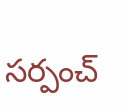సర్పంచ్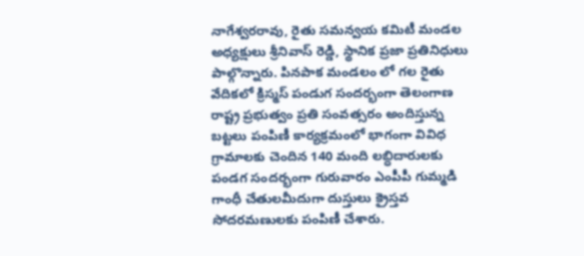నాగేశ్వరరావు, రైతు సమన్వయ కమిటీ మండల అధ్యక్షులు శ్రీనివాస్ రెడ్డి, స్థానిక ప్రజా ప్రతినిధులు పాల్గొన్నారు. పినపాక మండలం లో గల రైతు వేదికలో క్రిస్మస్ పండుగ సందర్భంగా తెలంగాణ రాష్ట్ర ప్రభుత్వం ప్రతి సంవత్సరం అందిస్తున్న బట్టలు పంపిణీ కార్యక్రమంలో భాగంగా వివిధ గ్రామాలకు చెందిన 140 మంది లబ్ధిదారులకు పండగ సందర్భంగా గురువారం ఎంపీపీ గుమ్మడి గాంధీ చేతులమీదుగా దుస్తులు క్రైస్తవ సోదరమణులకు పంపిణీ చేశారు.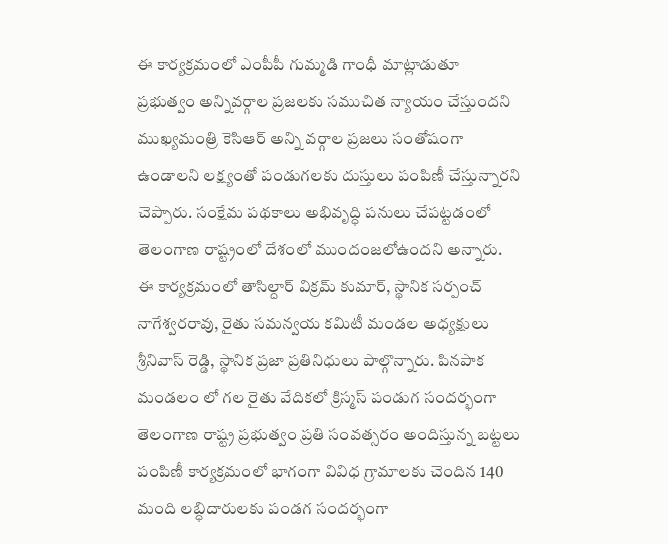ఈ కార్యక్రమంలో ఎంపీపీ గుమ్మడి గాంధీ మాట్లాడుతూ ప్రభుత్వం అన్నివర్గాల ప్రజలకు సముచిత న్యాయం చేస్తుందని ముఖ్యమంత్రి కెసిఆర్ అన్ని వర్గాల ప్రజలు సంతోషంగా ఉండాలని లక్ష్యంతో పండుగలకు దుస్తులు పంపిణీ చేస్తున్నారని చెప్పారు. సంక్షేమ పథకాలు అభివృద్ధి పనులు చేపట్టడంలో తెలంగాణ రాష్ట్రంలో దేశంలో ముందంజలోఉందని అన్నారు. ఈ కార్యక్రమంలో తాసిల్దార్ విక్రమ్ కుమార్, స్థానిక సర్పంచ్ నాగేశ్వరరావు, రైతు సమన్వయ కమిటీ మండల అధ్యక్షులు శ్రీనివాస్ రెడ్డి, స్థానిక ప్రజా ప్రతినిధులు పాల్గొన్నారు. పినపాక మండలం లో గల రైతు వేదికలో క్రిస్మస్ పండుగ సందర్భంగా తెలంగాణ రాష్ట్ర ప్రభుత్వం ప్రతి సంవత్సరం అందిస్తున్న బట్టలు పంపిణీ కార్యక్రమంలో భాగంగా వివిధ గ్రామాలకు చెందిన 140 మంది లబ్ధిదారులకు పండగ సందర్భంగా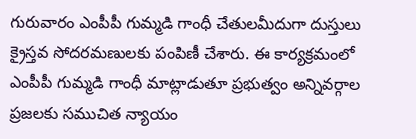గురువారం ఎంపీపీ గుమ్మడి గాంధీ చేతులమీదుగా దుస్తులు క్రైస్తవ సోదరమణులకు పంపిణీ చేశారు. ఈ కార్యక్రమంలో ఎంపీపీ గుమ్మడి గాంధీ మాట్లాడుతూ ప్రభుత్వం అన్నివర్గాల ప్రజలకు సముచిత న్యాయం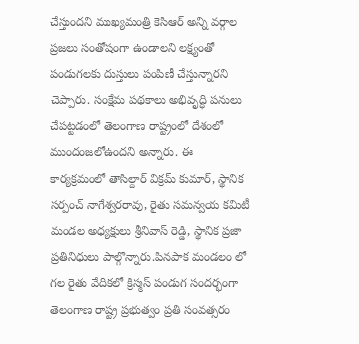చేస్తుందని ముఖ్యమంత్రి కెసిఆర్ అన్ని వర్గాల ప్రజలు సంతోషంగా ఉండాలని లక్ష్యంతో పండుగలకు దుస్తులు పంపిణీ చేస్తున్నారని చెప్పారు. సంక్షేమ పథకాలు అభివృద్ధి పనులు చేపట్టడంలో తెలంగాణ రాష్ట్రంలో దేశంలో ముందంజలోఉందని అన్నారు. ఈ కార్యక్రమంలో తాసిల్దార్ విక్రమ్ కుమార్, స్థానిక సర్పంచ్ నాగేశ్వరరావు, రైతు సమన్వయ కమిటీ మండల అధ్యక్షులు శ్రీనివాస్ రెడ్డి, స్థానిక ప్రజా ప్రతినిధులు పాల్గొన్నారు.పినపాక మండలం లో గల రైతు వేదికలో క్రిస్మస్ పండుగ సందర్భంగా తెలంగాణ రాష్ట్ర ప్రభుత్వం ప్రతి సంవత్సరం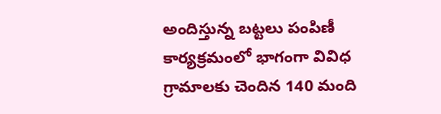అందిస్తున్న బట్టలు పంపిణీ కార్యక్రమంలో భాగంగా వివిధ గ్రామాలకు చెందిన 140 మంది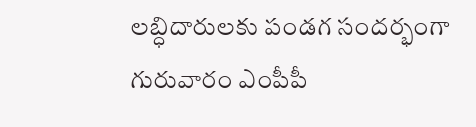లబ్ధిదారులకు పండగ సందర్భంగా గురువారం ఎంపీపీ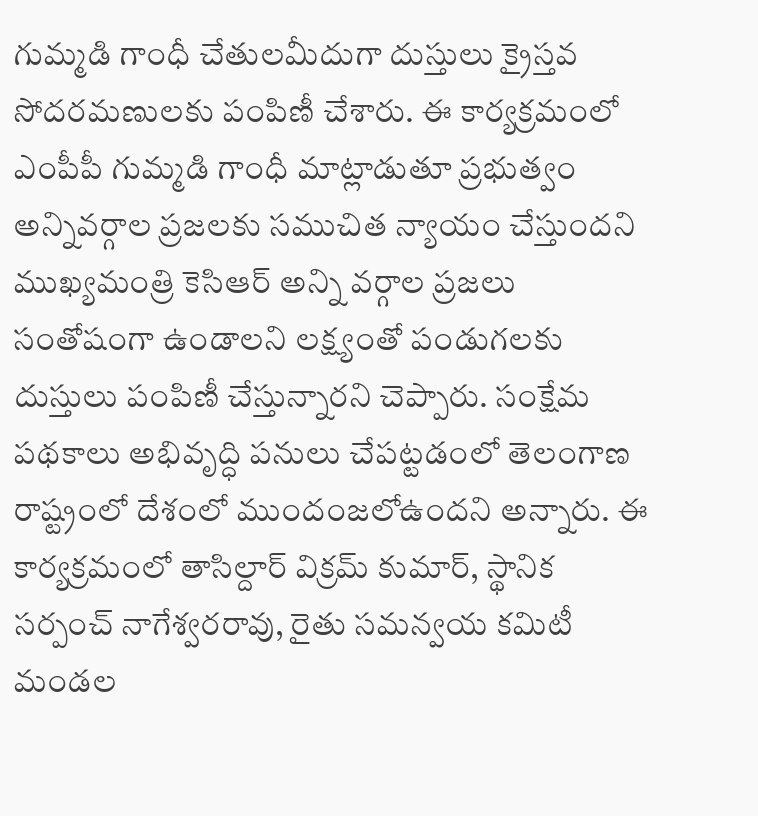గుమ్మడి గాంధీ చేతులమీదుగా దుస్తులు క్రైస్తవ సోదరమణులకు పంపిణీ చేశారు. ఈ కార్యక్రమంలో ఎంపీపీ గుమ్మడి గాంధీ మాట్లాడుతూ ప్రభుత్వం అన్నివర్గాల ప్రజలకు సముచిత న్యాయం చేస్తుందని ముఖ్యమంత్రి కెసిఆర్ అన్ని వర్గాల ప్రజలు సంతోషంగా ఉండాలని లక్ష్యంతో పండుగలకు దుస్తులు పంపిణీ చేస్తున్నారని చెప్పారు. సంక్షేమ పథకాలు అభివృద్ధి పనులు చేపట్టడంలో తెలంగాణ రాష్ట్రంలో దేశంలో ముందంజలోఉందని అన్నారు. ఈ కార్యక్రమంలో తాసిల్దార్ విక్రమ్ కుమార్, స్థానిక సర్పంచ్ నాగేశ్వరరావు, రైతు సమన్వయ కమిటీ మండల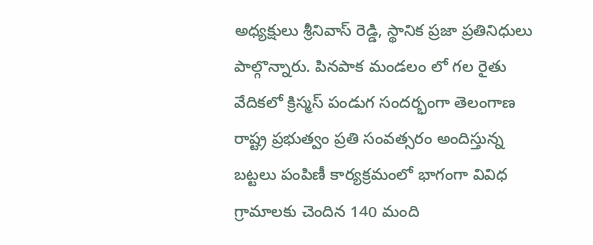అధ్యక్షులు శ్రీనివాస్ రెడ్డి, స్థానిక ప్రజా ప్రతినిధులు పాల్గొన్నారు. పినపాక మండలం లో గల రైతు వేదికలో క్రిస్మస్ పండుగ సందర్భంగా తెలంగాణ రాష్ట్ర ప్రభుత్వం ప్రతి సంవత్సరం అందిస్తున్న బట్టలు పంపిణీ కార్యక్రమంలో భాగంగా వివిధ గ్రామాలకు చెందిన 140 మంది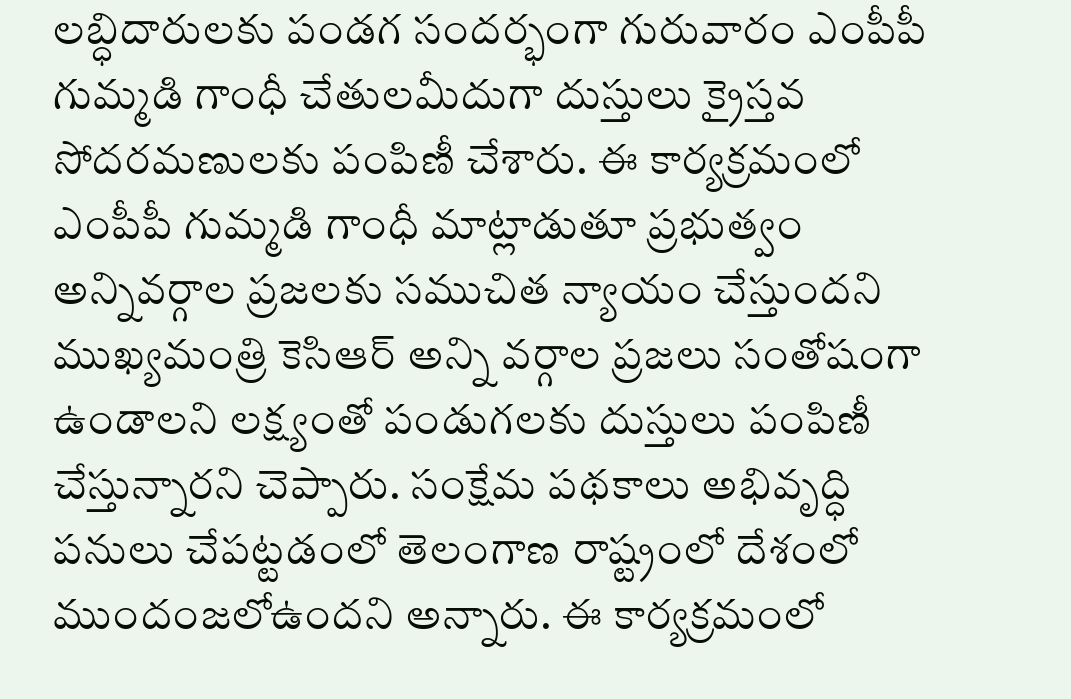లబ్ధిదారులకు పండగ సందర్భంగా గురువారం ఎంపీపీ గుమ్మడి గాంధీ చేతులమీదుగా దుస్తులు క్రైస్తవ సోదరమణులకు పంపిణీ చేశారు. ఈ కార్యక్రమంలో ఎంపీపీ గుమ్మడి గాంధీ మాట్లాడుతూ ప్రభుత్వం అన్నివర్గాల ప్రజలకు సముచిత న్యాయం చేస్తుందని ముఖ్యమంత్రి కెసిఆర్ అన్ని వర్గాల ప్రజలు సంతోషంగా ఉండాలని లక్ష్యంతో పండుగలకు దుస్తులు పంపిణీ చేస్తున్నారని చెప్పారు. సంక్షేమ పథకాలు అభివృద్ధి పనులు చేపట్టడంలో తెలంగాణ రాష్ట్రంలో దేశంలో ముందంజలోఉందని అన్నారు. ఈ కార్యక్రమంలో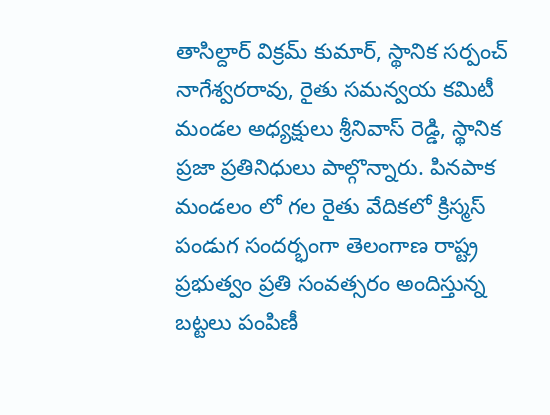తాసిల్దార్ విక్రమ్ కుమార్, స్థానిక సర్పంచ్ నాగేశ్వరరావు, రైతు సమన్వయ కమిటీ మండల అధ్యక్షులు శ్రీనివాస్ రెడ్డి, స్థానిక ప్రజా ప్రతినిధులు పాల్గొన్నారు. పినపాక మండలం లో గల రైతు వేదికలో క్రిస్మస్ పండుగ సందర్భంగా తెలంగాణ రాష్ట్ర ప్రభుత్వం ప్రతి సంవత్సరం అందిస్తున్న బట్టలు పంపిణీ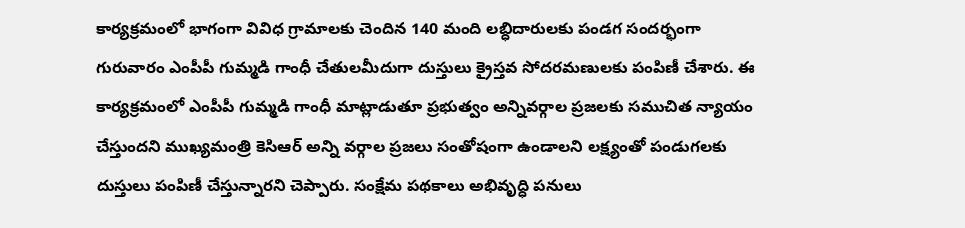కార్యక్రమంలో భాగంగా వివిధ గ్రామాలకు చెందిన 140 మంది లబ్ధిదారులకు పండగ సందర్భంగా గురువారం ఎంపీపీ గుమ్మడి గాంధీ చేతులమీదుగా దుస్తులు క్రైస్తవ సోదరమణులకు పంపిణీ చేశారు. ఈ కార్యక్రమంలో ఎంపీపీ గుమ్మడి గాంధీ మాట్లాడుతూ ప్రభుత్వం అన్నివర్గాల ప్రజలకు సముచిత న్యాయం చేస్తుందని ముఖ్యమంత్రి కెసిఆర్ అన్ని వర్గాల ప్రజలు సంతోషంగా ఉండాలని లక్ష్యంతో పండుగలకు దుస్తులు పంపిణీ చేస్తున్నారని చెప్పారు. సంక్షేమ పథకాలు అభివృద్ధి పనులు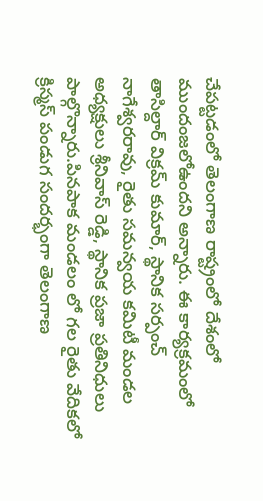చేపట్టడంలో తెలంగాణ రాష్ట్రంలో దేశంలో ముందంజలోఉందని అన్నారు. ఈ కార్యక్రమంలో తాసిల్దార్ విక్రమ్ కుమార్, స్థానిక సర్పంచ్ నాగేశ్వరరావు, రైతు సమన్వయ కమిటీ మండల అధ్యక్షులు శ్రీనివాస్ రెడ్డి, స్థానిక ప్రజా ప్రతినిధులు పాల్గొన్నారు.పినపాక మండలం లో గల రైతు వేదికలో క్రిస్మస్ పండుగ సందర్భంగా తెలంగాణ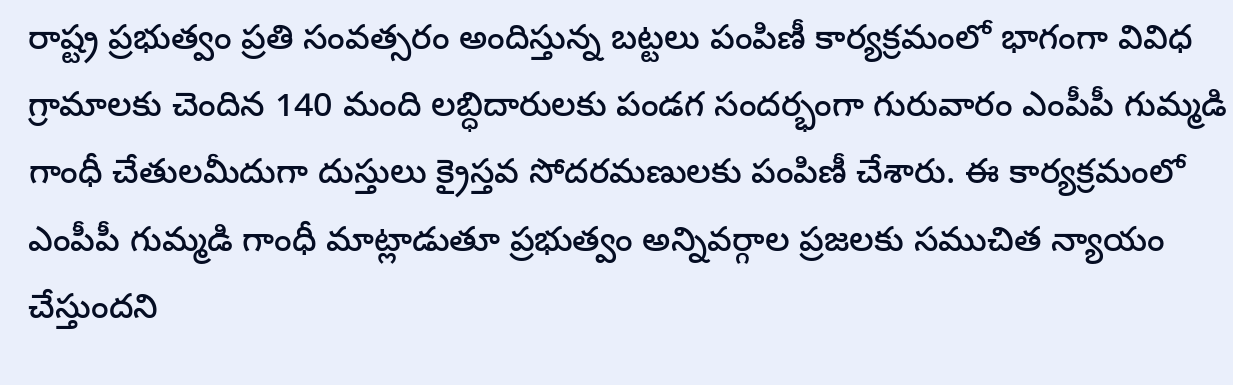రాష్ట్ర ప్రభుత్వం ప్రతి సంవత్సరం అందిస్తున్న బట్టలు పంపిణీ కార్యక్రమంలో భాగంగా వివిధ గ్రామాలకు చెందిన 140 మంది లబ్ధిదారులకు పండగ సందర్భంగా గురువారం ఎంపీపీ గుమ్మడి గాంధీ చేతులమీదుగా దుస్తులు క్రైస్తవ సోదరమణులకు పంపిణీ చేశారు. ఈ కార్యక్రమంలో ఎంపీపీ గుమ్మడి గాంధీ మాట్లాడుతూ ప్రభుత్వం అన్నివర్గాల ప్రజలకు సముచిత న్యాయం చేస్తుందని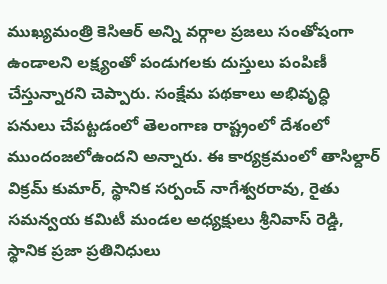ముఖ్యమంత్రి కెసిఆర్ అన్ని వర్గాల ప్రజలు సంతోషంగా ఉండాలని లక్ష్యంతో పండుగలకు దుస్తులు పంపిణీ చేస్తున్నారని చెప్పారు. సంక్షేమ పథకాలు అభివృద్ధి పనులు చేపట్టడంలో తెలంగాణ రాష్ట్రంలో దేశంలో ముందంజలోఉందని అన్నారు. ఈ కార్యక్రమంలో తాసిల్దార్ విక్రమ్ కుమార్, స్థానిక సర్పంచ్ నాగేశ్వరరావు, రైతు సమన్వయ కమిటీ మండల అధ్యక్షులు శ్రీనివాస్ రెడ్డి, స్థానిక ప్రజా ప్రతినిధులు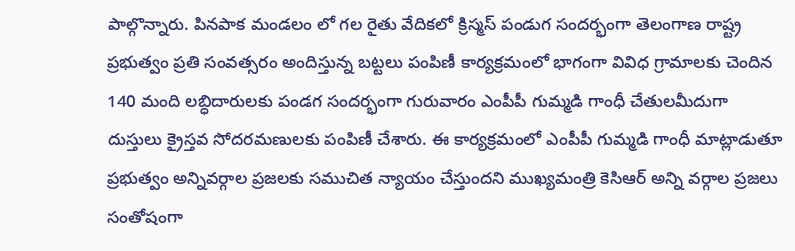పాల్గొన్నారు. పినపాక మండలం లో గల రైతు వేదికలో క్రిస్మస్ పండుగ సందర్భంగా తెలంగాణ రాష్ట్ర ప్రభుత్వం ప్రతి సంవత్సరం అందిస్తున్న బట్టలు పంపిణీ కార్యక్రమంలో భాగంగా వివిధ గ్రామాలకు చెందిన 140 మంది లబ్ధిదారులకు పండగ సందర్భంగా గురువారం ఎంపీపీ గుమ్మడి గాంధీ చేతులమీదుగా దుస్తులు క్రైస్తవ సోదరమణులకు పంపిణీ చేశారు. ఈ కార్యక్రమంలో ఎంపీపీ గుమ్మడి గాంధీ మాట్లాడుతూ ప్రభుత్వం అన్నివర్గాల ప్రజలకు సముచిత న్యాయం చేస్తుందని ముఖ్యమంత్రి కెసిఆర్ అన్ని వర్గాల ప్రజలు సంతోషంగా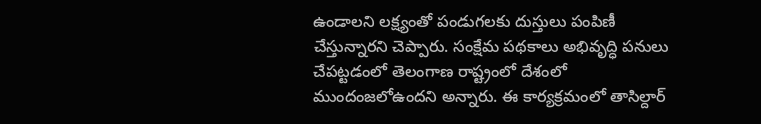ఉండాలని లక్ష్యంతో పండుగలకు దుస్తులు పంపిణీ చేస్తున్నారని చెప్పారు. సంక్షేమ పథకాలు అభివృద్ధి పనులు చేపట్టడంలో తెలంగాణ రాష్ట్రంలో దేశంలో ముందంజలోఉందని అన్నారు. ఈ కార్యక్రమంలో తాసిల్దార్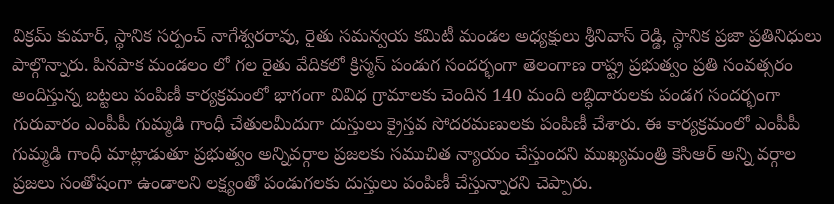విక్రమ్ కుమార్, స్థానిక సర్పంచ్ నాగేశ్వరరావు, రైతు సమన్వయ కమిటీ మండల అధ్యక్షులు శ్రీనివాస్ రెడ్డి, స్థానిక ప్రజా ప్రతినిధులు పాల్గొన్నారు. పినపాక మండలం లో గల రైతు వేదికలో క్రిస్మస్ పండుగ సందర్భంగా తెలంగాణ రాష్ట్ర ప్రభుత్వం ప్రతి సంవత్సరం అందిస్తున్న బట్టలు పంపిణీ కార్యక్రమంలో భాగంగా వివిధ గ్రామాలకు చెందిన 140 మంది లబ్ధిదారులకు పండగ సందర్భంగా గురువారం ఎంపీపీ గుమ్మడి గాంధీ చేతులమీదుగా దుస్తులు క్రైస్తవ సోదరమణులకు పంపిణీ చేశారు. ఈ కార్యక్రమంలో ఎంపీపీ గుమ్మడి గాంధీ మాట్లాడుతూ ప్రభుత్వం అన్నివర్గాల ప్రజలకు సముచిత న్యాయం చేస్తుందని ముఖ్యమంత్రి కెసిఆర్ అన్ని వర్గాల ప్రజలు సంతోషంగా ఉండాలని లక్ష్యంతో పండుగలకు దుస్తులు పంపిణీ చేస్తున్నారని చెప్పారు.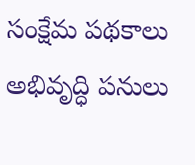సంక్షేమ పథకాలు అభివృద్ధి పనులు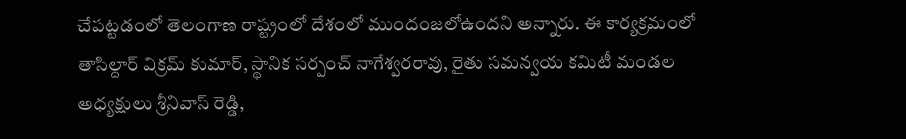చేపట్టడంలో తెలంగాణ రాష్ట్రంలో దేశంలో ముందంజలోఉందని అన్నారు. ఈ కార్యక్రమంలో తాసిల్దార్ విక్రమ్ కుమార్, స్థానిక సర్పంచ్ నాగేశ్వరరావు, రైతు సమన్వయ కమిటీ మండల అధ్యక్షులు శ్రీనివాస్ రెడ్డి,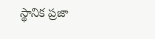స్థానిక ప్రజా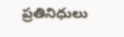ప్రతినిధులు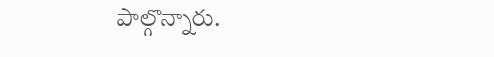పాల్గొన్నారు.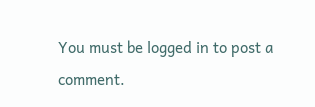You must be logged in to post a comment.